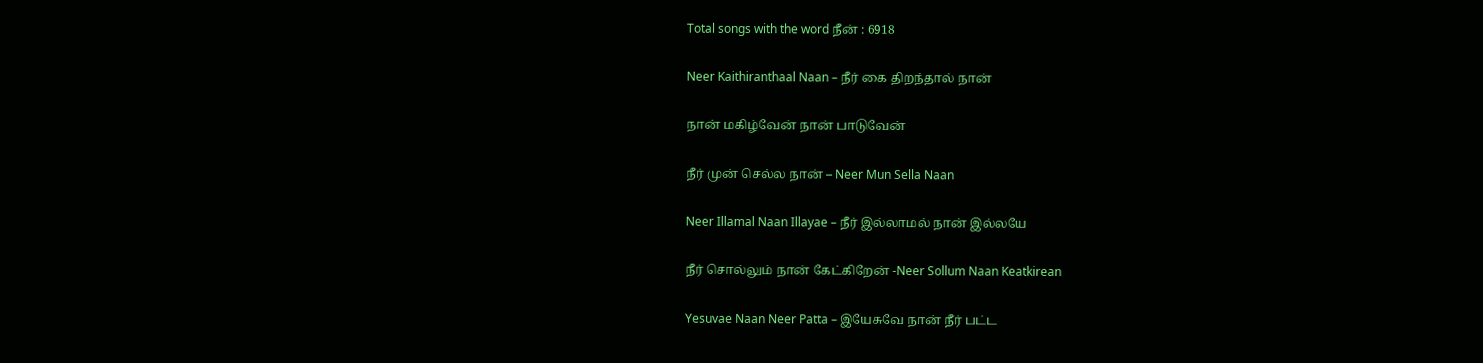Total songs with the word நீன் : 6918

Neer Kaithiranthaal Naan – நீர் கை திறந்தால் நான்

நான் மகிழ்வேன் நான் பாடுவேன்

நீர் முன் செல்ல நான் – Neer Mun Sella Naan

Neer Illamal Naan Illayae – நீர் இல்லாமல் நான் இல்லயே

நீர் சொல்லும் நான் கேட்கிறேன் -Neer Sollum Naan Keatkirean

Yesuvae Naan Neer Patta – இயேசுவே நான் நீர் பட்ட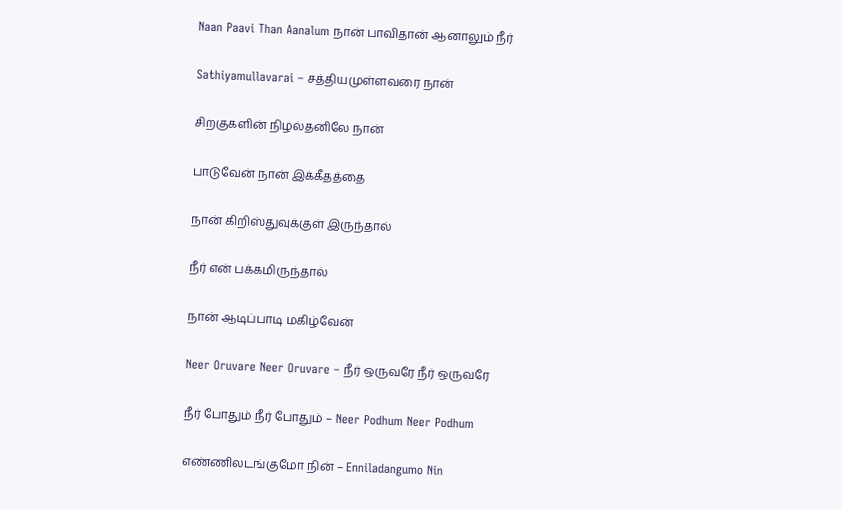Naan Paavi Than Aanalum நான் பாவிதான் ஆனாலும் நீர்

Sathiyamullavarai – சத்தியமுள்ளவரை நான்

சிறகுகளின் நிழல்தனிலே நான்

பாடுவேன் நான் இக்கீதத்தை

நான் கிறிஸ்துவுக்குள் இருந்தால்

நீர் என் பக்கமிருந்தால்

நான் ஆடிப்பாடி மகிழ்வேன்

Neer Oruvare Neer Oruvare – நீர் ஒருவரே நீர் ஒருவரே

நீர் போதும் நீர் போதும் – Neer Podhum Neer Podhum

எண்ணிலடங்குமோ நின் – Enniladangumo Nin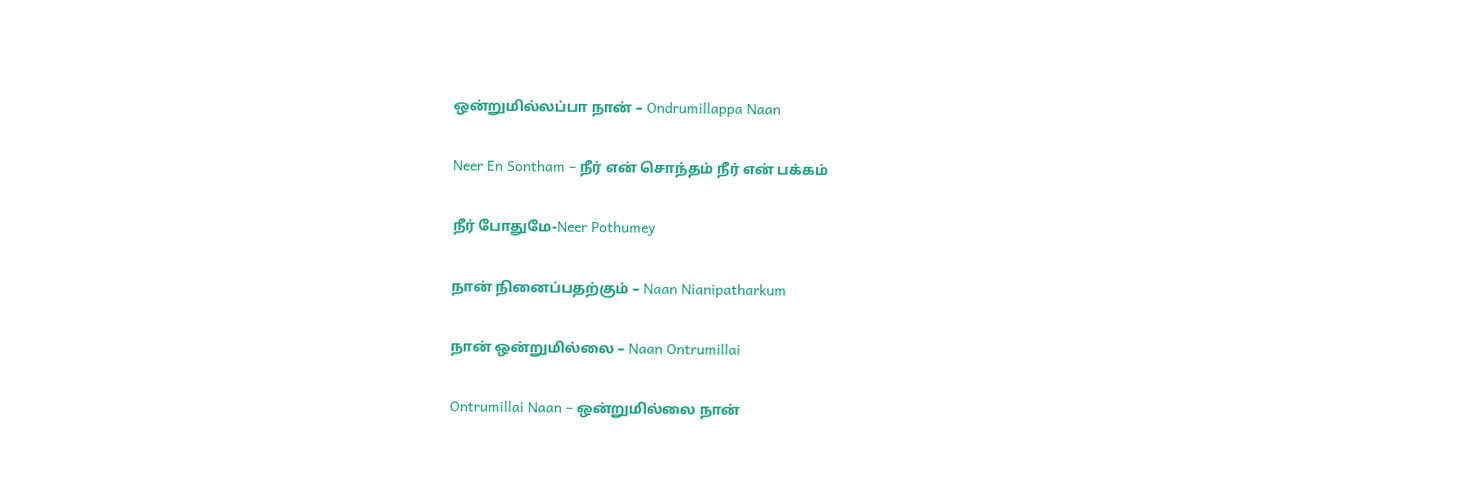ஒன்றுமில்லப்பா நான் – Ondrumillappa Naan

Neer En Sontham – நீர் என் சொந்தம் நீர் என் பக்கம்

நீர் போதுமே-Neer Pothumey

நான் நினைப்பதற்கும் – Naan Nianipatharkum

நான் ஒன்றுமில்லை – Naan Ontrumillai

Ontrumillai Naan – ஒன்றுமில்லை நான்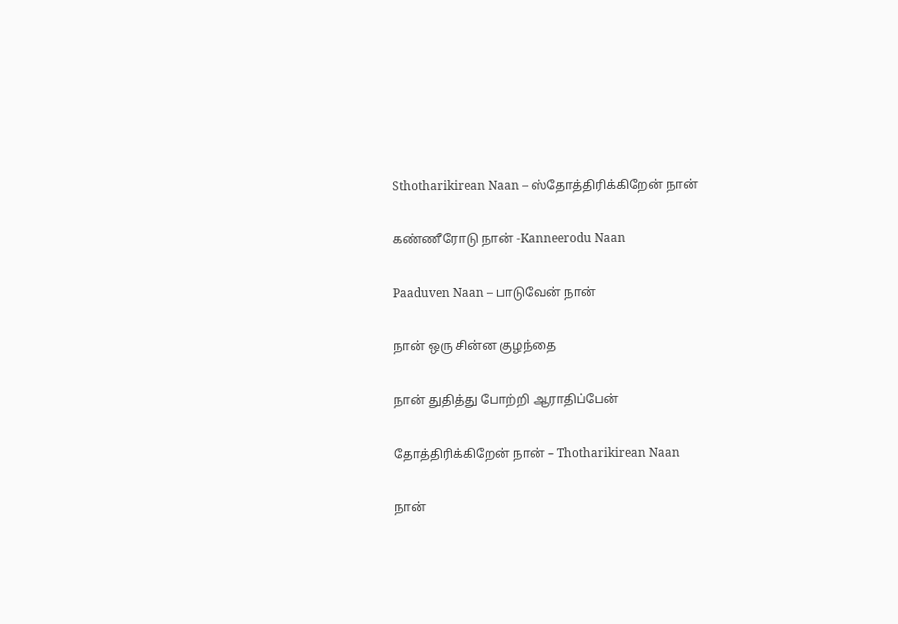Sthotharikirean Naan – ஸ்தோத்திரிக்கிறேன் நான்

கண்ணீரோடு நான் -Kanneerodu Naan

Paaduven Naan – பாடுவேன் நான்

நான் ஒரு சின்ன குழந்தை

நான் துதித்து போற்றி ஆராதிப்பேன்

தோத்திரிக்கிறேன் நான் – Thotharikirean Naan

நான்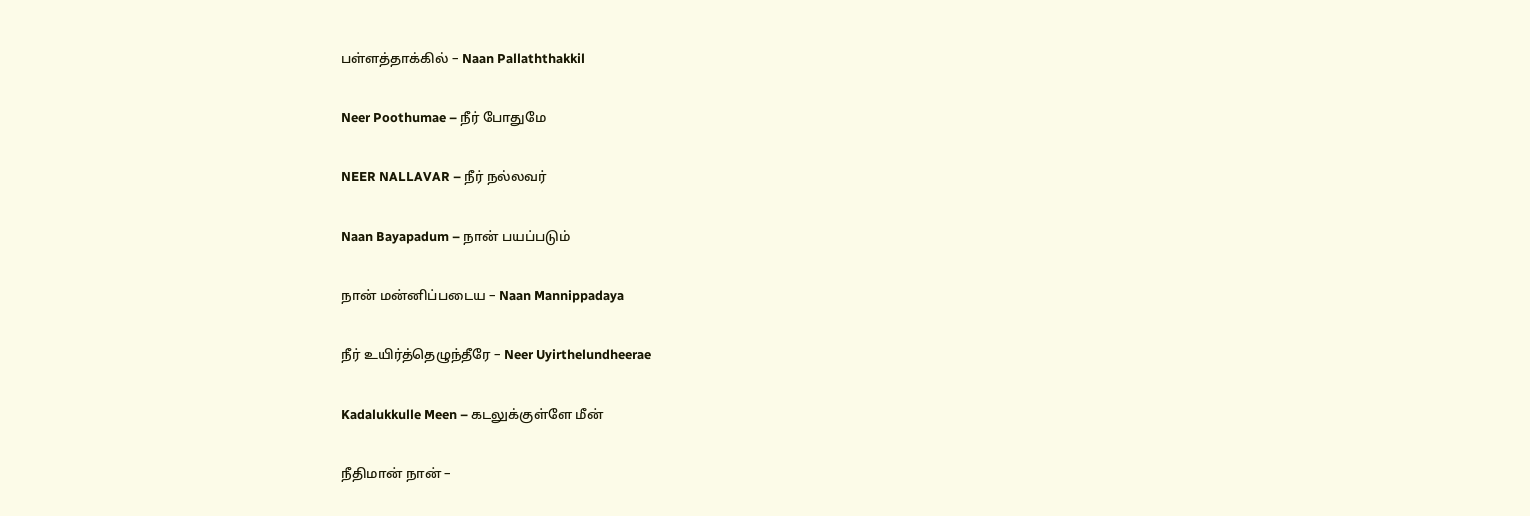பள்ளத்தாக்கில் – Naan Pallaththakkil

Neer Poothumae – நீர் போதுமே

NEER NALLAVAR – நீர் நல்லவர்

Naan Bayapadum – நான் பயப்படும்

நான் மன்னிப்படைய – Naan Mannippadaya

நீர் உயிர்த்தெழுந்தீரே – Neer Uyirthelundheerae

Kadalukkulle Meen – கடலுக்குள்ளே மீன்

நீதிமான் நான் –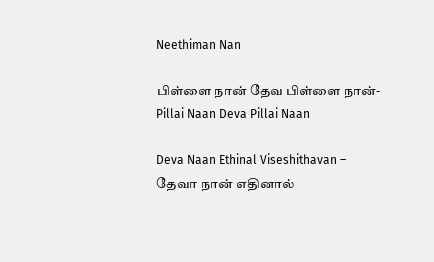Neethiman Nan

பிள்ளை நான் தேவ பிள்ளை நான்-Pillai Naan Deva Pillai Naan

Deva Naan Ethinal Viseshithavan – தேவா நான் எதினால்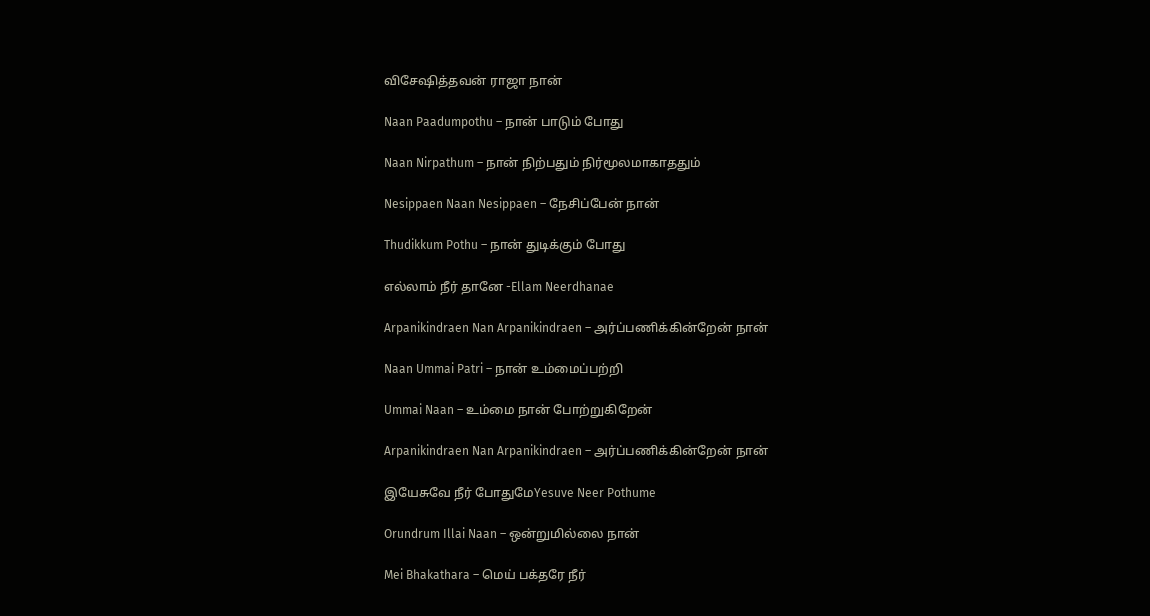விசேஷித்தவன் ராஜா நான்

Naan Paadumpothu – நான் பாடும் போது

Naan Nirpathum – நான் நிற்பதும் நிர்மூலமாகாததும்

Nesippaen Naan Nesippaen – நேசிப்பேன் நான்

Thudikkum Pothu – நான் துடிக்கும் போது

எல்லாம் நீர் தானே -Ellam Neerdhanae

Arpanikindraen Nan Arpanikindraen – அர்ப்பணிக்கின்றேன் நான்

Naan Ummai Patri – நான் உம்மைப்பற்றி

Ummai Naan – உம்மை நான் போற்றுகிறேன்

Arpanikindraen Nan Arpanikindraen – அர்ப்பணிக்கின்றேன் நான்

இயேசுவே நீர் போதுமேYesuve Neer Pothume

Orundrum Illai Naan – ஒன்றுமில்லை நான்

Mei Bhakathara – மெய் பக்தரே நீர்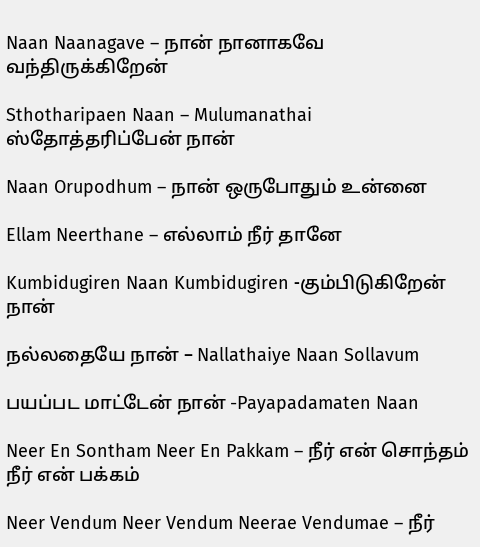Naan Naanagave – நான் நானாகவே வந்திருக்கிறேன்

Sthotharipaen Naan – Mulumanathai ஸ்தோத்தரிப்பேன் நான்

Naan Orupodhum – நான் ஒருபோதும் உன்னை

Ellam Neerthane – எல்லாம் நீர் தானே

Kumbidugiren Naan Kumbidugiren -கும்பிடுகிறேன் நான்

நல்லதையே நான் – Nallathaiye Naan Sollavum

பயப்பட மாட்டேன் நான் -Payapadamaten Naan

Neer En Sontham Neer En Pakkam – நீர் என் சொந்தம் நீர் என் பக்கம்

Neer Vendum Neer Vendum Neerae Vendumae – நீர்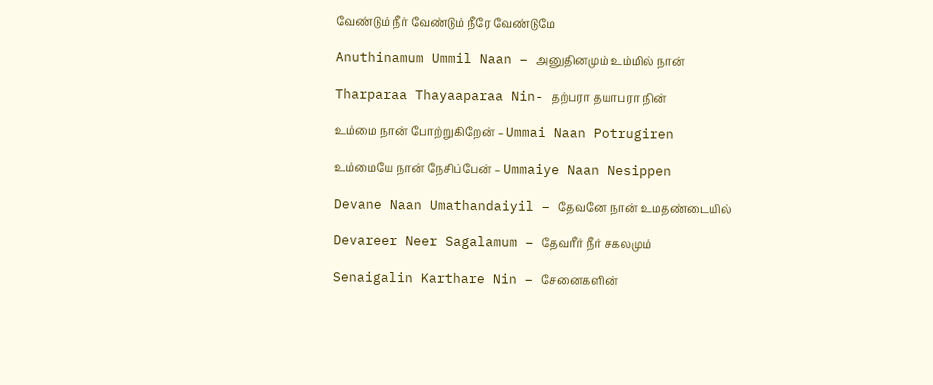வேண்டும் நீர் வேண்டும் நீரே வேண்டுமே

Anuthinamum Ummil Naan – அனுதினமும் உம்மில் நான்

Tharparaa Thayaaparaa Nin- தற்பரா தயாபரா நின்

உம்மை நான் போற்றுகிறேன் – Ummai Naan Potrugiren

உம்மையே நான் நேசிப்பேன் – Ummaiye Naan Nesippen

Devane Naan Umathandaiyil – தேவனே நான் உமதண்டையில்

Devareer Neer Sagalamum – தேவரீர் நீர் சகலமும்

Senaigalin Karthare Nin – சேனைகளின்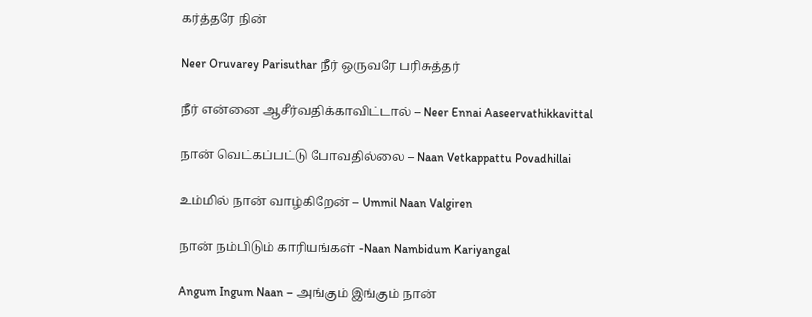கர்த்தரே நின்

Neer Oruvarey Parisuthar நீர் ஒருவரே பரிசுத்தர்

நீர் என்னை ஆசீர்வதிக்காவிட்டால் – Neer Ennai Aaseervathikkavittal

நான் வெட்கப்பட்டு போவதில்லை – Naan Vetkappattu Povadhillai

உம்மில் நான் வாழ்கிறேன் – Ummil Naan Valgiren

நான் நம்பிடும் காரியங்கள் -Naan Nambidum Kariyangal

Angum Ingum Naan – அங்கும் இங்கும் நான்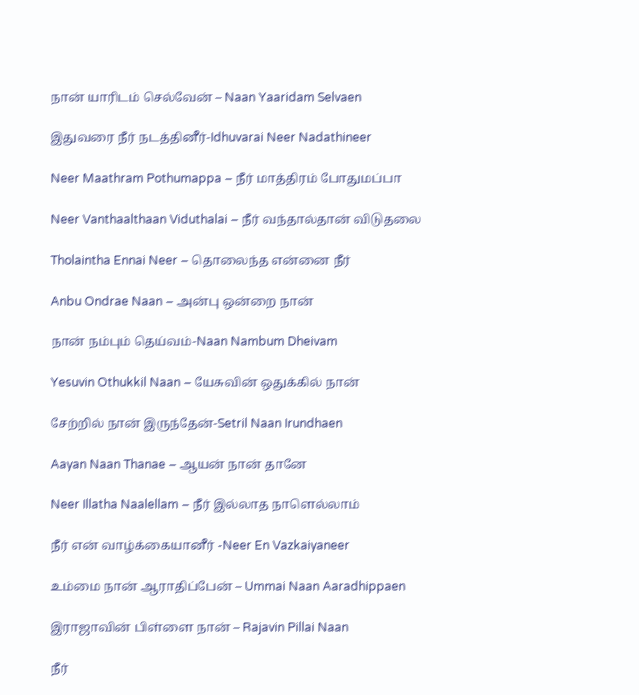நான் யாரிடம் செல்வேன் – Naan Yaaridam Selvaen

இதுவரை நீர் நடத்தினீர்-Idhuvarai Neer Nadathineer

Neer Maathram Pothumappa – நீர் மாத்திரம் போதுமப்பா

Neer Vanthaalthaan Viduthalai – நீர் வந்தால்தான் விடுதலை

Tholaintha Ennai Neer – தொலைந்த என்னை நீர்

Anbu Ondrae Naan – அன்பு ஒன்றை நான்

நான் நம்பும் தெய்வம்-Naan Nambum Dheivam

Yesuvin Othukkil Naan – யேசுவின் ஒதுக்கில் நான்

சேற்றில் நான் இருந்தேன்-Setril Naan Irundhaen

Aayan Naan Thanae – ஆயன் நான் தானே

Neer Illatha Naalellam – நீர் இல்லாத நாளெல்லாம்

நீர் என் வாழ்க்கையானீர் -Neer En Vazkaiyaneer

உம்மை நான் ஆராதிப்பேன் – Ummai Naan Aaradhippaen

இராஜாவின் பிள்ளை நான் – Rajavin Pillai Naan

நீர்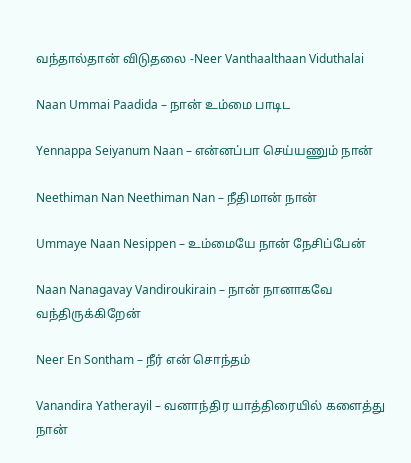வந்தால்தான் விடுதலை -Neer Vanthaalthaan Viduthalai

Naan Ummai Paadida – நான் உம்மை பாடிட

Yennappa Seiyanum Naan – என்னப்பா செய்யணும் நான்

Neethiman Nan Neethiman Nan – நீதிமான் நான்

Ummaye Naan Nesippen – உம்மையே நான் நேசிப்பேன்

Naan Nanagavay Vandiroukirain – நான் நானாகவே வந்திருக்கிறேன்

Neer En Sontham – நீர் என் சொந்தம்

Vanandira Yatherayil – வனாந்திர யாத்திரையில் களைத்து நான்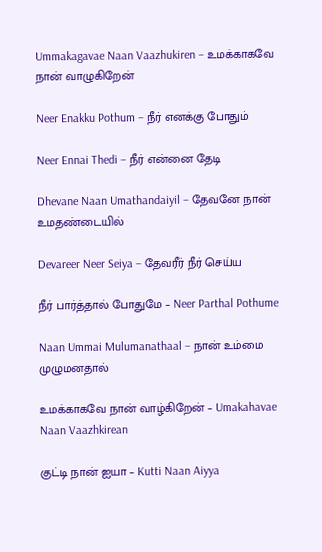Ummakagavae Naan Vaazhukiren – உமக்காகவே நான் வாழுகிறேன்

Neer Enakku Pothum – நீர் எனக்கு போதும்

Neer Ennai Thedi – நீர் என்னை தேடி

Dhevane Naan Umathandaiyil – தேவனே நான் உமதண்டையில்

Devareer Neer Seiya – தேவரீர் நீர் செய்ய

நீர் பார்த்தால் போதுமே – Neer Parthal Pothume

Naan Ummai Mulumanathaal – நான் உம்மை முழுமனதால்

உமக்காகவே நான் வாழ்கிறேன் – Umakahavae Naan Vaazhkirean

குட்டி நான் ஐயா – Kutti Naan Aiyya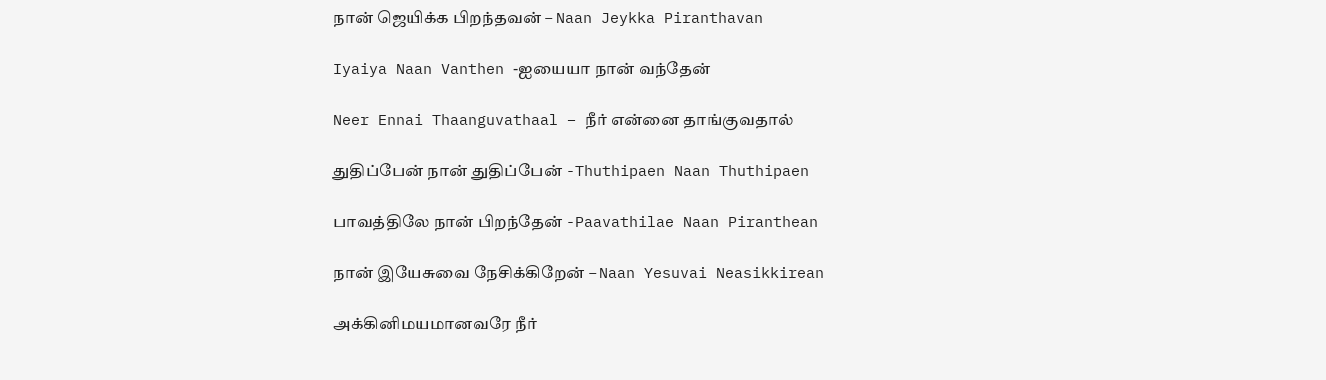நான் ஜெயிக்க பிறந்தவன் – Naan Jeykka Piranthavan

Iyaiya Naan Vanthen -ஐயையா நான் வந்தேன்

Neer Ennai Thaanguvathaal – நீர் என்னை தாங்குவதால்

துதிப்பேன் நான் துதிப்பேன் -Thuthipaen Naan Thuthipaen

பாவத்திலே நான் பிறந்தேன் -Paavathilae Naan Piranthean

நான் இயேசுவை நேசிக்கிறேன் – Naan Yesuvai Neasikkirean

அக்கினிமயமானவரே நீர்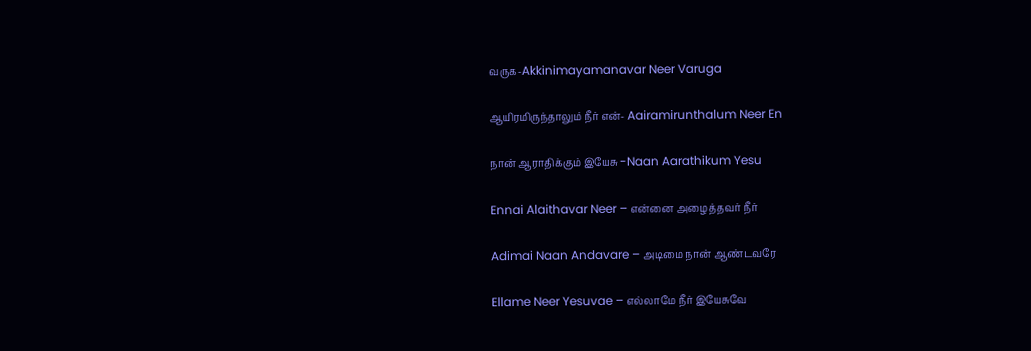வருக-Akkinimayamanavar Neer Varuga

ஆயிரமிருந்தாலும் நீர் என்- Aairamirunthalum Neer En

நான் ஆராதிக்கும் இயேசு -Naan Aarathikum Yesu

Ennai Alaithavar Neer – என்னை அழைத்தவர் நீர்

Adimai Naan Andavare – அடிமை நான் ஆண்டவரே

Ellame Neer Yesuvae – எல்லாமே நீர் இயேசுவே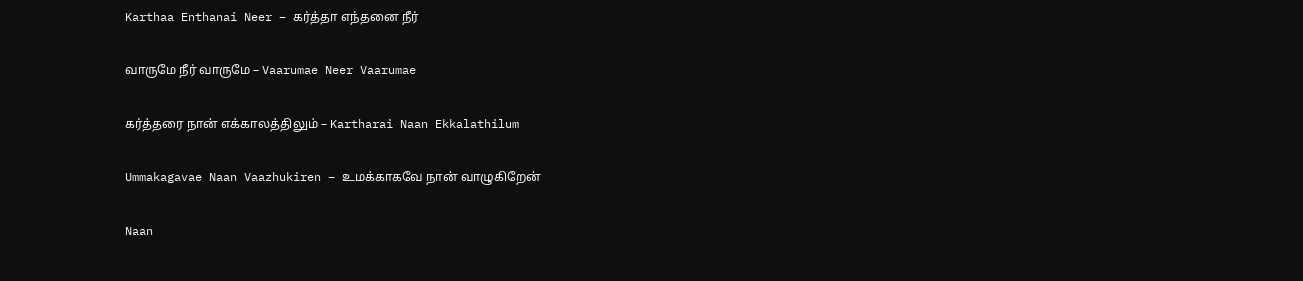Karthaa Enthanai Neer – கர்த்தா எந்தனை நீர்

வாருமே நீர் வாருமே – Vaarumae Neer Vaarumae

கர்த்தரை நான் எக்காலத்திலும் – Kartharai Naan Ekkalathilum

Ummakagavae Naan Vaazhukiren – உமக்காகவே நான் வாழுகிறேன்

Naan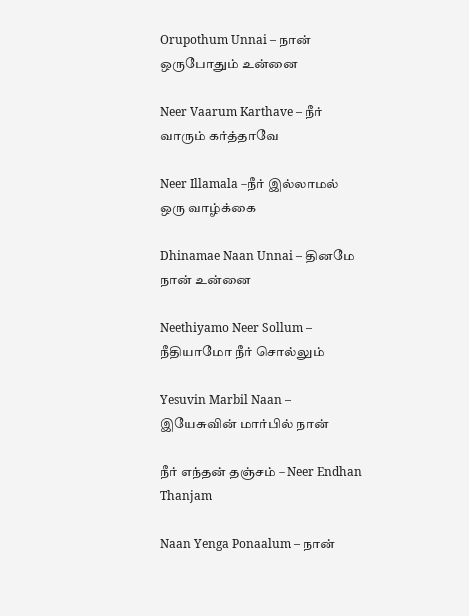Orupothum Unnai – நான் ஒருபோதும் உன்னை

Neer Vaarum Karthave – நீர் வாரும் கர்த்தாவே

Neer Illamala –நீர் இல்லாமல் ஒரு வாழ்க்கை

Dhinamae Naan Unnai – தினமே நான் உன்னை

Neethiyamo Neer Sollum – நீதியாமோ நீர் சொல்லும்

Yesuvin Marbil Naan – இயேசுவின் மார்பில் நான்

நீர் எந்தன் தஞ்சம் – Neer Endhan Thanjam

Naan Yenga Ponaalum – நான்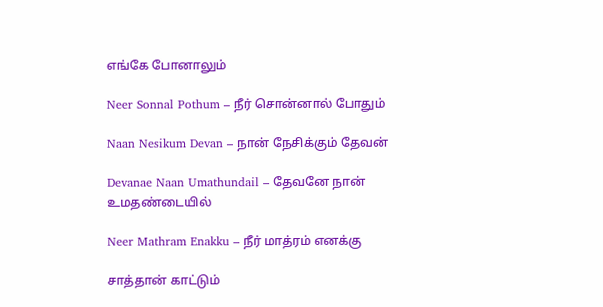எங்கே போனாலும்

Neer Sonnal Pothum – நீர் சொன்னால் போதும்

Naan Nesikum Devan – நான் நேசிக்கும் தேவன்

Devanae Naan Umathundail – தேவனே நான் உமதண்டையில்

Neer Mathram Enakku – நீர் மாத்ரம் எனக்கு

சாத்தான் காட்டும்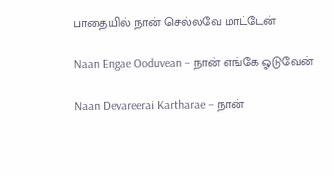பாதையில் நான் செல்லவே மாட்டேன்

Naan Engae Ooduvean – நான் எங்கே ஓடுவேன்

Naan Devareerai Kartharae – நான்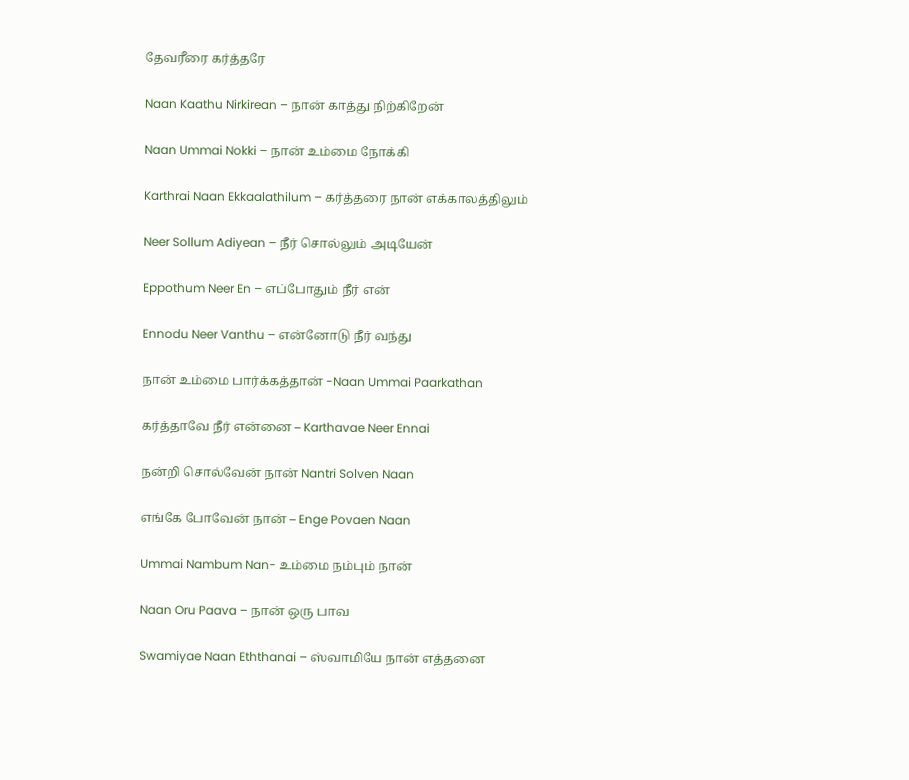தேவரீரை கர்த்தரே

Naan Kaathu Nirkirean – நான் காத்து நிற்கிறேன்

Naan Ummai Nokki – நான் உம்மை நோக்கி

Karthrai Naan Ekkaalathilum – கர்த்தரை நான் எக்காலத்திலும்

Neer Sollum Adiyean – நீர் சொல்லும் அடியேன்

Eppothum Neer En – எப்போதும் நீர் என்

Ennodu Neer Vanthu – என்னோடு நீர் வந்து

நான் உம்மை பார்க்கத்தான் -Naan Ummai Paarkathan

கர்த்தாவே நீர் என்னை – Karthavae Neer Ennai

நன்றி சொல்வேன் நான் Nantri Solven Naan

எங்கே போவேன் நான் – Enge Povaen Naan

Ummai Nambum Nan- உம்மை நம்பும் நான்

Naan Oru Paava – நான் ஒரு பாவ

Swamiyae Naan Eththanai – ஸ்வாமியே நான் எத்தனை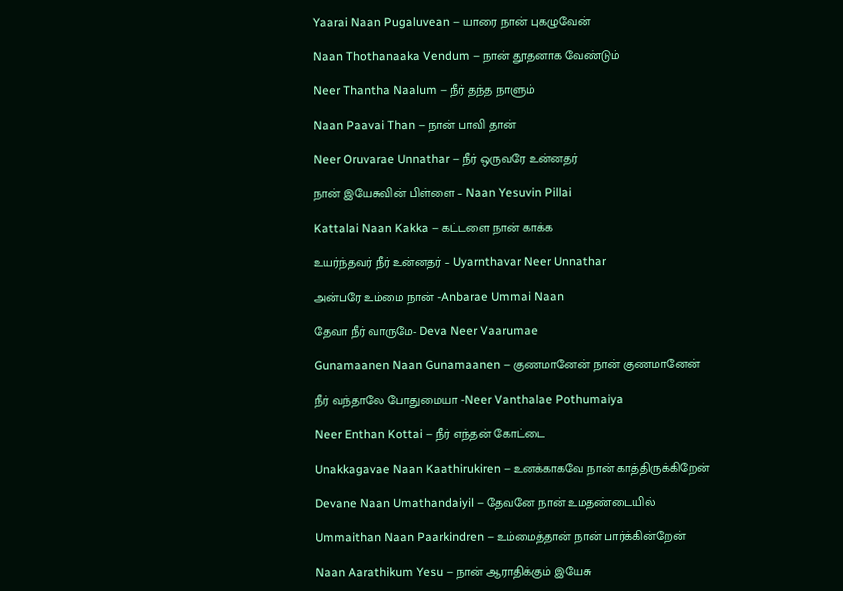Yaarai Naan Pugaluvean – யாரை நான் புகழுவேன்

Naan Thothanaaka Vendum – நான் தூதனாக வேண்டும்

Neer Thantha Naalum – நீர் தந்த நாளும்

Naan Paavai Than – நான் பாவி தான்

Neer Oruvarae Unnathar – நீர் ஒருவரே உன்னதர்

நான் இயேசுவின் பிள்ளை – Naan Yesuvin Pillai

Kattalai Naan Kakka – கட்டளை நான் காக்க

உயர்ந்தவர் நீர் உன்னதர் – Uyarnthavar Neer Unnathar

அன்பரே உம்மை நான் -Anbarae Ummai Naan

தேவா நீர் வாருமே- Deva Neer Vaarumae

Gunamaanen Naan Gunamaanen – குணமானேன் நான் குணமானேன்

நீர் வந்தாலே போதுமையா -Neer Vanthalae Pothumaiya

Neer Enthan Kottai – நீர் எந்தன் கோட்டை

Unakkagavae Naan Kaathirukiren – உனக்காகவே நான் காத்திருக்கிறேன்

Devane Naan Umathandaiyil – தேவனே நான் உமதண்டையில்

Ummaithan Naan Paarkindren – உம்மைத்தான் நான் பார்க்கின்றேன்

Naan Aarathikum Yesu – நான் ஆராதிக்கும் இயேசு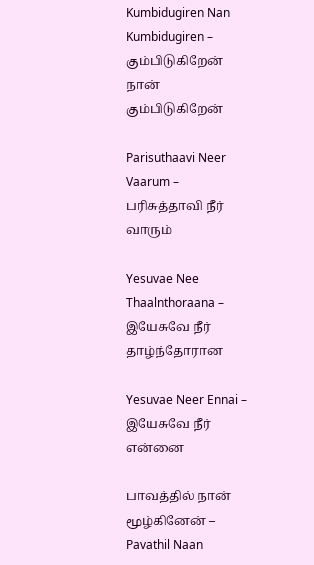Kumbidugiren Nan Kumbidugiren – கும்பிடுகிறேன் நான் கும்பிடுகிறேன்

Parisuthaavi Neer Vaarum – பரிசுத்தாவி நீர் வாரும்

Yesuvae Nee Thaalnthoraana – இயேசுவே நீர் தாழ்ந்தோரான

Yesuvae Neer Ennai – இயேசுவே நீர் என்னை

பாவத்தில் நான் மூழ்கினேன் – Pavathil Naan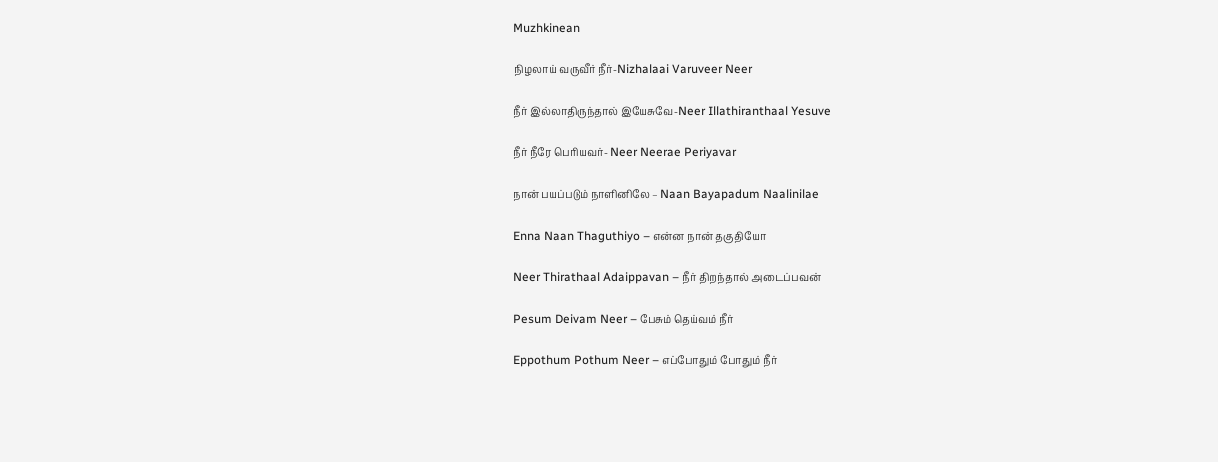Muzhkinean

நிழலாய் வருவீர் நீர்-Nizhalaai Varuveer Neer

நீர் இல்லாதிருந்தால் இயேசுவே-Neer Illathiranthaal Yesuve

நீர் நீரே பெரியவர்- Neer Neerae Periyavar

நான் பயப்படும் நாளினிலே – Naan Bayapadum Naalinilae

Enna Naan Thaguthiyo – என்ன நான் தகுதியோ

Neer Thirathaal Adaippavan – நீர் திறந்தால் அடைப்பவன்

Pesum Deivam Neer – பேசும் தெய்வம் நீர்

Eppothum Pothum Neer – எப்போதும் போதும் நீர்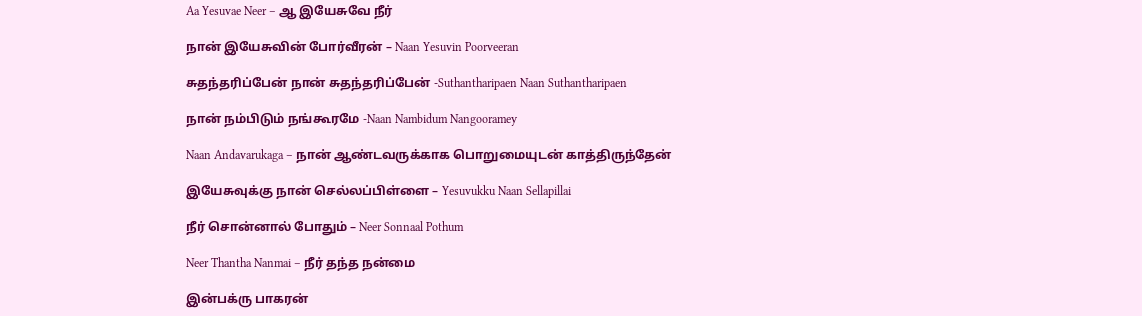Aa Yesuvae Neer – ஆ இயேசுவே நீர்

நான் இயேசுவின் போர்வீரன் – Naan Yesuvin Poorveeran

சுதந்தரிப்பேன் நான் சுதந்தரிப்பேன் -Suthantharipaen Naan Suthantharipaen

நான் நம்பிடும் நங்கூரமே -Naan Nambidum Nangooramey

Naan Andavarukaga – நான் ஆண்டவருக்காக பொறுமையுடன் காத்திருந்தேன்

இயேசுவுக்கு நான் செல்லப்பிள்ளை – Yesuvukku Naan Sellapillai

நீர் சொன்னால் போதும் – Neer Sonnaal Pothum

Neer Thantha Nanmai – நீர் தந்த நன்மை

இன்பக்ரு பாகரன்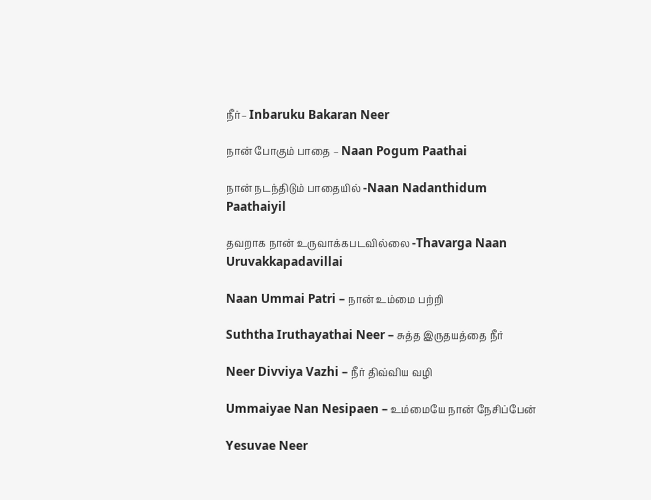நீர்– Inbaruku Bakaran Neer

நான் போகும் பாதை – Naan Pogum Paathai

நான் நடந்திடும் பாதையில் -Naan Nadanthidum Paathaiyil

தவறாக நான் உருவாக்கபடவில்லை -Thavarga Naan Uruvakkapadavillai

Naan Ummai Patri – நான் உம்மை பற்றி

Suththa Iruthayathai Neer – சுத்த இருதயத்தை நீர்

Neer Divviya Vazhi – நீர் திவ்விய வழி

Ummaiyae Nan Nesipaen – உம்மையே நான் நேசிப்பேன்

Yesuvae Neer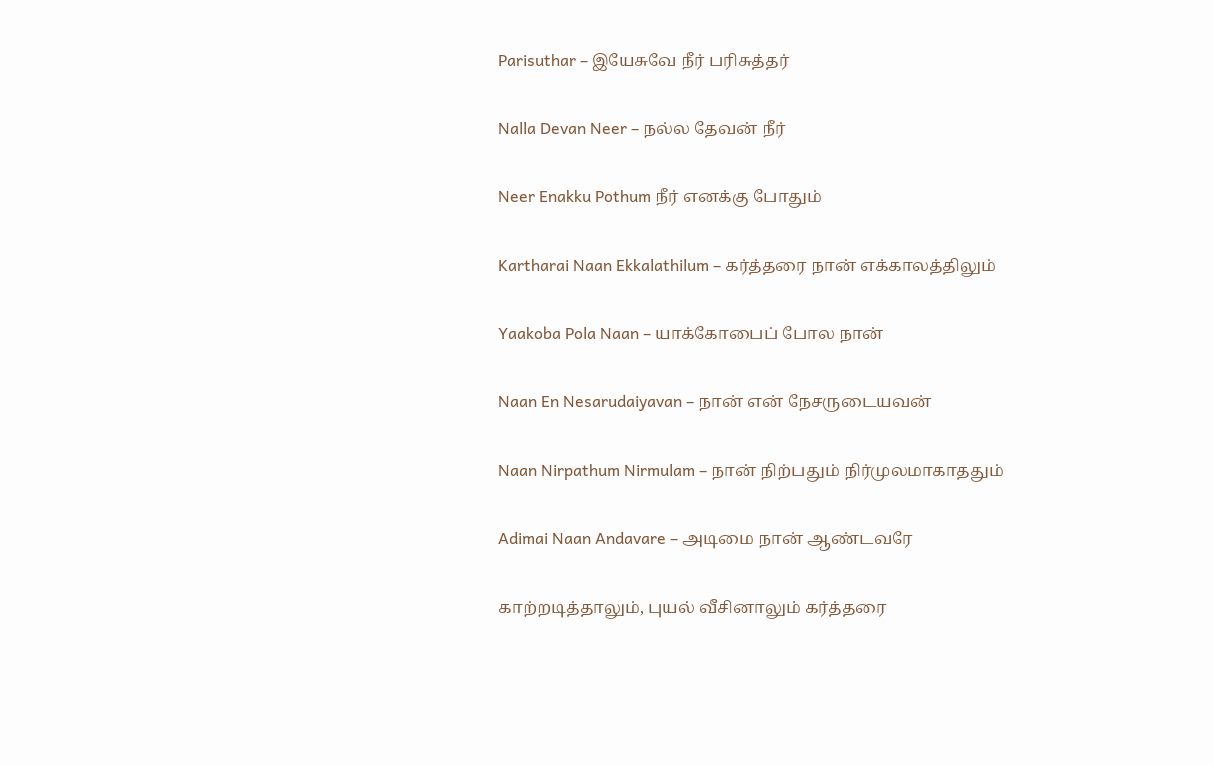Parisuthar – இயேசுவே நீர் பரிசுத்தர்

Nalla Devan Neer – நல்ல தேவன் நீர்

Neer Enakku Pothum நீர் எனக்கு போதும்

Kartharai Naan Ekkalathilum – கர்த்தரை நான் எக்காலத்திலும்

Yaakoba Pola Naan – யாக்கோபைப் போல நான்

Naan En Nesarudaiyavan – நான் என் நேசருடையவன்

Naan Nirpathum Nirmulam – நான் நிற்பதும் நிர்முலமாகாததும்

Adimai Naan Andavare – அடிமை நான் ஆண்டவரே

காற்றடித்தாலும், புயல் வீசினாலும் கர்த்தரை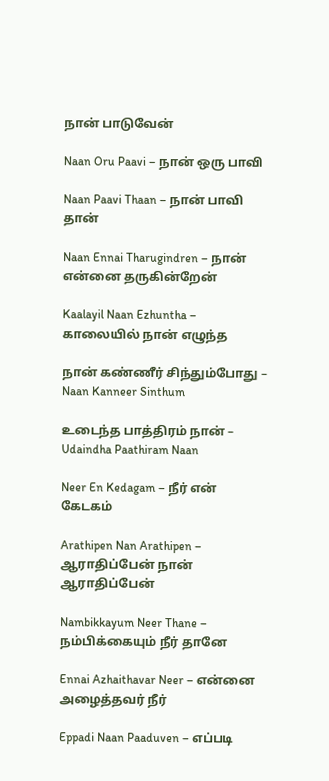நான் பாடுவேன்

Naan Oru Paavi – நான் ஒரு பாவி

Naan Paavi Thaan – நான் பாவி தான்

Naan Ennai Tharugindren – நான் என்னை தருகின்றேன்

Kaalayil Naan Ezhuntha – காலையில் நான் எழுந்த

நான் கண்ணீர் சிந்தும்போது – Naan Kanneer Sinthum

உடைந்த பாத்திரம் நான் – Udaindha Paathiram Naan

Neer En Kedagam – நீர் என் கேடகம்

Arathipen Nan Arathipen – ஆராதிப்பேன் நான் ஆராதிப்பேன்

Nambikkayum Neer Thane – நம்பிக்கையும் நீர் தானே

Ennai Azhaithavar Neer – என்னை அழைத்தவர் நீர்

Eppadi Naan Paaduven – எப்படி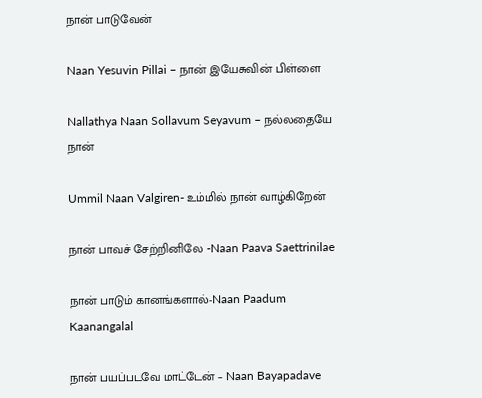நான் பாடுவேன்

Naan Yesuvin Pillai – நான் இயேசுவின் பிள்ளை

Nallathya Naan Sollavum Seyavum – நல்லதையே நான்

Ummil Naan Valgiren- உம்மில் நான் வாழ்கிறேன்

நான் பாவச் சேற்றினிலே -Naan Paava Saettrinilae

நான் பாடும் கானங்களால்-Naan Paadum Kaanangalal

நான் பயப்படவே மாட்டேன் – Naan Bayapadave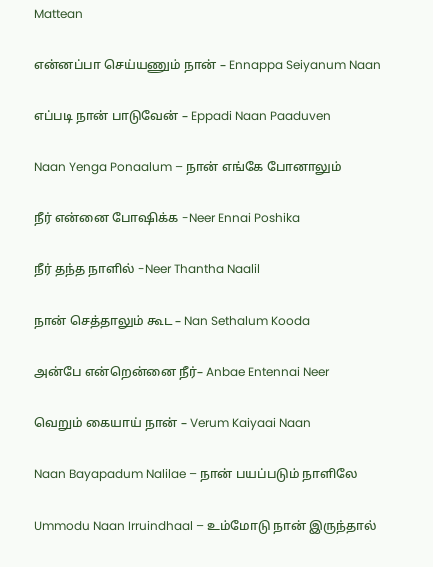Mattean

என்னப்பா செய்யணும் நான் – Ennappa Seiyanum Naan

எப்படி நான் பாடுவேன் – Eppadi Naan Paaduven

Naan Yenga Ponaalum – நான் எங்கே போனாலும்

நீர் என்னை போஷிக்க -Neer Ennai Poshika

நீர் தந்த நாளில் -Neer Thantha Naalil

நான் செத்தாலும் கூட – Nan Sethalum Kooda

அன்பே என்றென்னை நீர்– Anbae Entennai Neer

வெறும் கையாய் நான் – Verum Kaiyaai Naan

Naan Bayapadum Nalilae – நான் பயப்படும் நாளிலே

Ummodu Naan Irruindhaal – உம்மோடு நான் இருந்தால்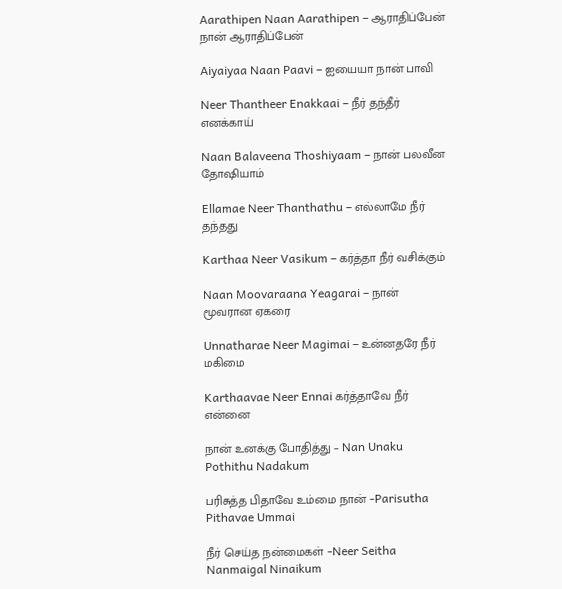Aarathipen Naan Aarathipen – ஆராதிப்பேன் நான் ஆராதிப்பேன்

Aiyaiyaa Naan Paavi – ஐயையா நான் பாவி

Neer Thantheer Enakkaai – நீர் தந்தீர் எனக்காய்

Naan Balaveena Thoshiyaam – நான் பலவீன தோஷியாம்

Ellamae Neer Thanthathu – எல்லாமே நீர் தந்தது

Karthaa Neer Vasikum – கர்த்தா நீர் வசிக்கும்

Naan Moovaraana Yeagarai – நான் மூவரான ஏகரை

Unnatharae Neer Magimai – உன்னதரே நீர் மகிமை

Karthaavae Neer Ennai கர்த்தாவே நீர் என்னை

நான் உனக்கு போதித்து – Nan Unaku Pothithu Nadakum

பரிசுத்த பிதாவே உம்மை நான் -Parisutha Pithavae Ummai

நீர் செய்த நன்மைகள் -Neer Seitha Nanmaigal Ninaikum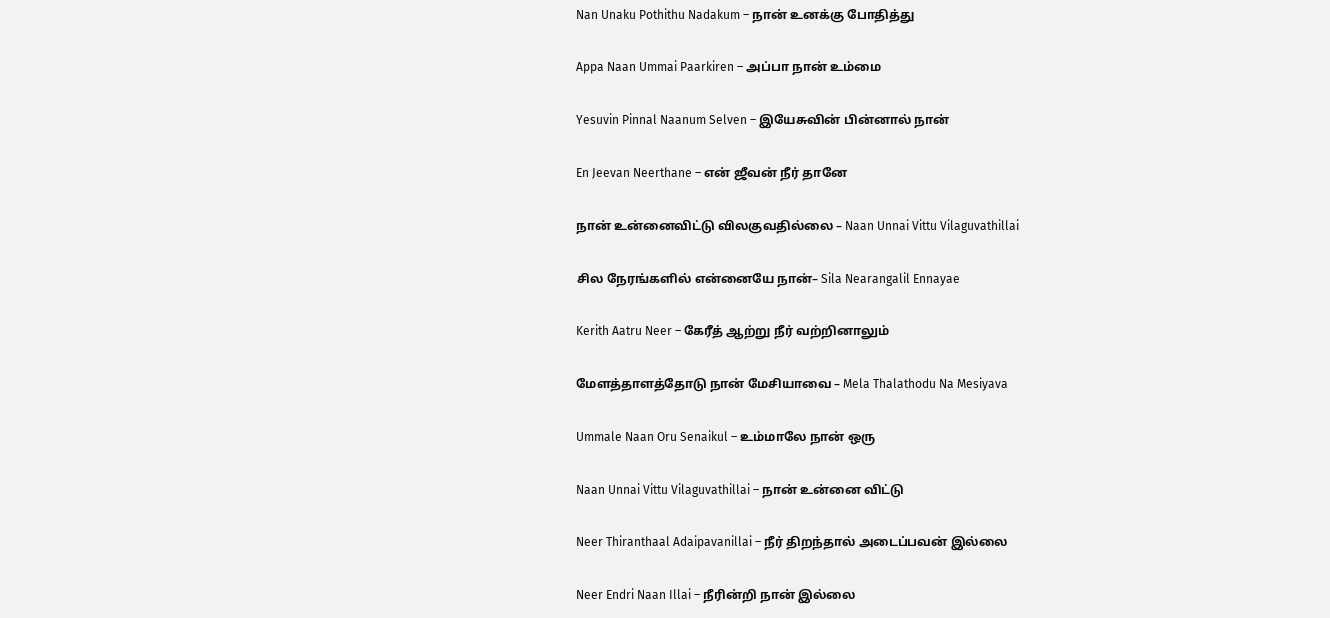Nan Unaku Pothithu Nadakum – நான் உனக்கு போதித்து

Appa Naan Ummai Paarkiren – அப்பா நான் உம்மை

Yesuvin Pinnal Naanum Selven – இயேசுவின் பின்னால் நான்

En Jeevan Neerthane – என் ஜீவன் நீர் தானே

நான் உன்னைவிட்டு விலகுவதில்லை – Naan Unnai Vittu Vilaguvathillai

சில நேரங்களில் என்னையே நான்– Sila Nearangalil Ennayae

Kerith Aatru Neer – கேரீத் ஆற்று நீர் வற்றினாலும்

மேளத்தாளத்தோடு நான் மேசியாவை – Mela Thalathodu Na Mesiyava

Ummale Naan Oru Senaikul – உம்மாலே நான் ஒரு

Naan Unnai Vittu Vilaguvathillai – நான் உன்னை விட்டு

Neer Thiranthaal Adaipavanillai – நீர் திறந்தால் அடைப்பவன் இல்லை

Neer Endri Naan Illai – நீரின்றி நான் இல்லை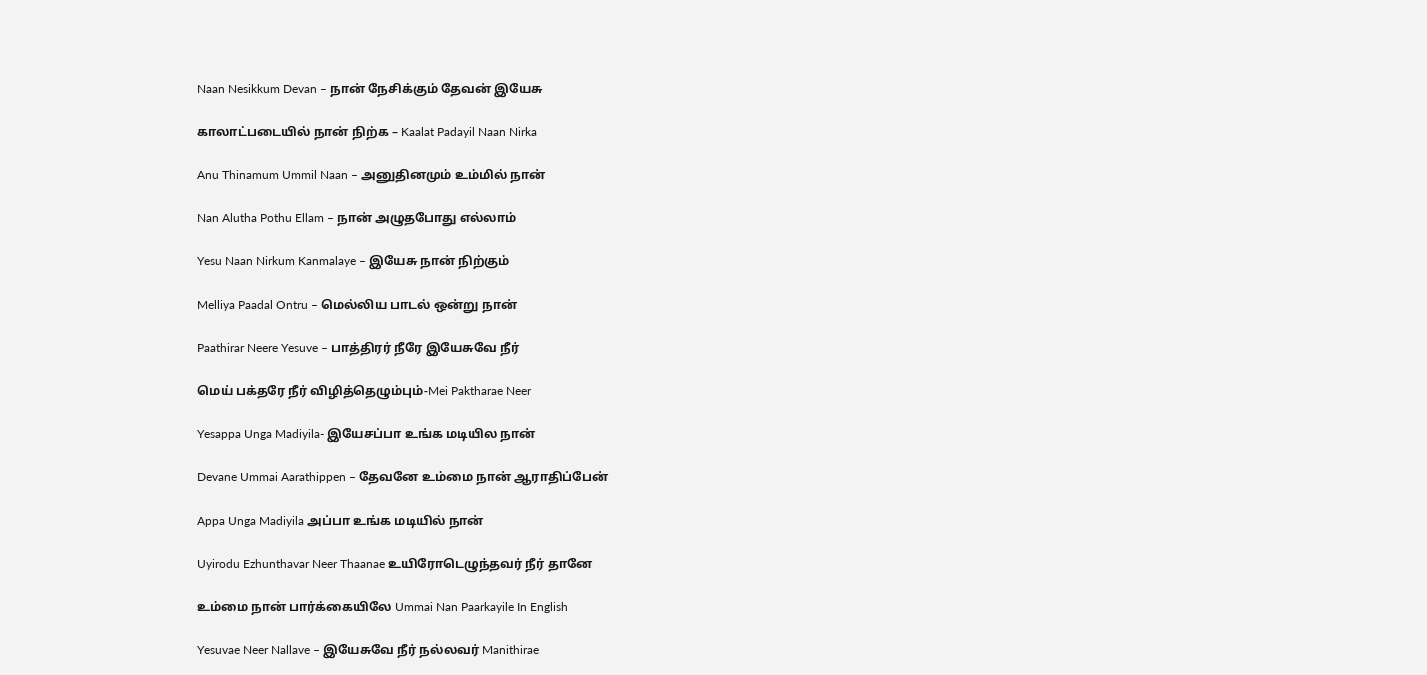Naan Nesikkum Devan – நான் நேசிக்கும் தேவன் இயேசு

காலாட்படையில் நான் நிற்க – Kaalat Padayil Naan Nirka

Anu Thinamum Ummil Naan – அனுதினமும் உம்மில் நான்

Nan Alutha Pothu Ellam – நான் அழுதபோது எல்லாம்

Yesu Naan Nirkum Kanmalaye – இயேசு நான் நிற்கும்

Melliya Paadal Ontru – மெல்லிய பாடல் ஒன்று நான்

Paathirar Neere Yesuve – பாத்திரர் நீரே இயேசுவே நீர்

மெய் பக்தரே நீர் விழித்தெழும்பும்-Mei Paktharae Neer

Yesappa Unga Madiyila- இயேசப்பா உங்க மடியில நான்

Devane Ummai Aarathippen – தேவனே உம்மை நான் ஆராதிப்பேன்

Appa Unga Madiyila அப்பா உங்க மடியில் நான்

Uyirodu Ezhunthavar Neer Thaanae உயிரோடெழுந்தவர் நீர் தானே

உம்மை நான் பார்க்கையிலே Ummai Nan Paarkayile In English

Yesuvae Neer Nallave – இயேசுவே நீர் நல்லவர் Manithirae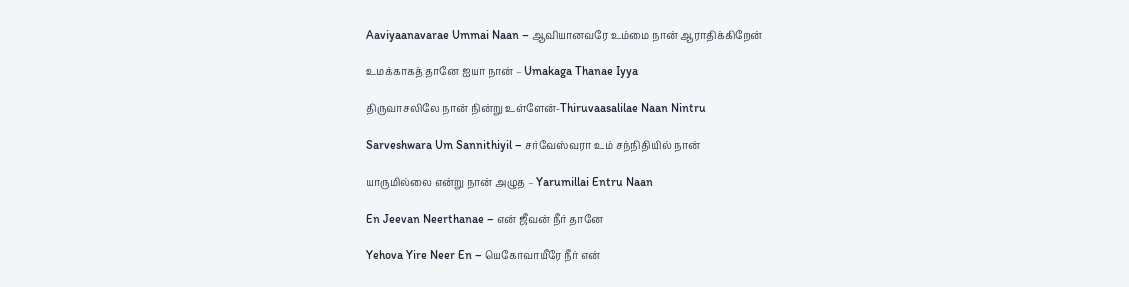Aaviyaanavarae Ummai Naan – ஆவியானவரே உம்மை நான் ஆராதிக்கிறேன்

உமக்காகத் தானே ஐயா நான் – Umakaga Thanae Iyya

திருவாசலிலே நான் நின்று உள்ளேன்-Thiruvaasalilae Naan Nintru

Sarveshwara Um Sannithiyil – சர்வேஸ்வரா உம் சந்நிதியில் நான்

யாருமில்லை என்று நான் அழுத – Yarumillai Entru Naan

En Jeevan Neerthanae – என் ஜீவன் நீர் தானே

Yehova Yire Neer En – யெகோவாயீரே நீர் என்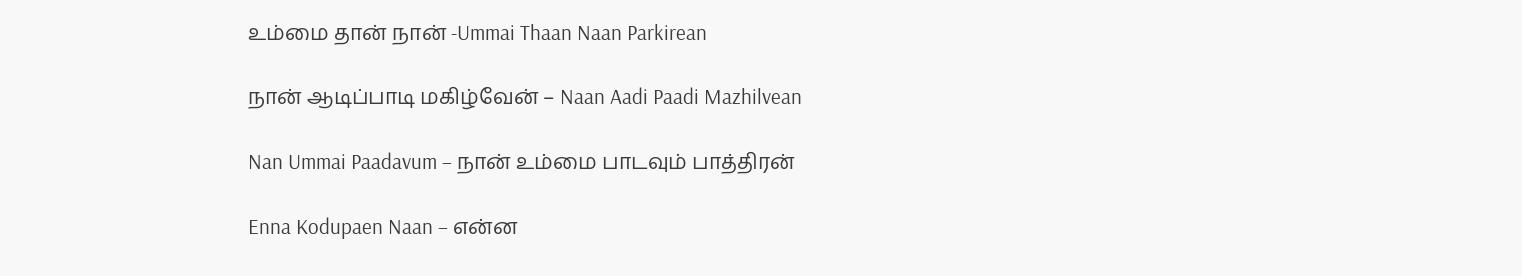உம்மை தான் நான் -Ummai Thaan Naan Parkirean

நான் ஆடிப்பாடி மகிழ்வேன் – Naan Aadi Paadi Mazhilvean

Nan Ummai Paadavum – நான் உம்மை பாடவும் பாத்திரன்

Enna Kodupaen Naan – என்ன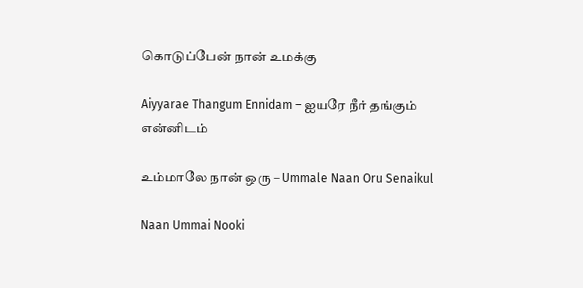கொடுப்பேன் நான் உமக்கு

Aiyyarae Thangum Ennidam – ஐயரே நீர் தங்கும் என்னிடம்

உம்மாலே நான் ஒரு – Ummale Naan Oru Senaikul

Naan Ummai Nooki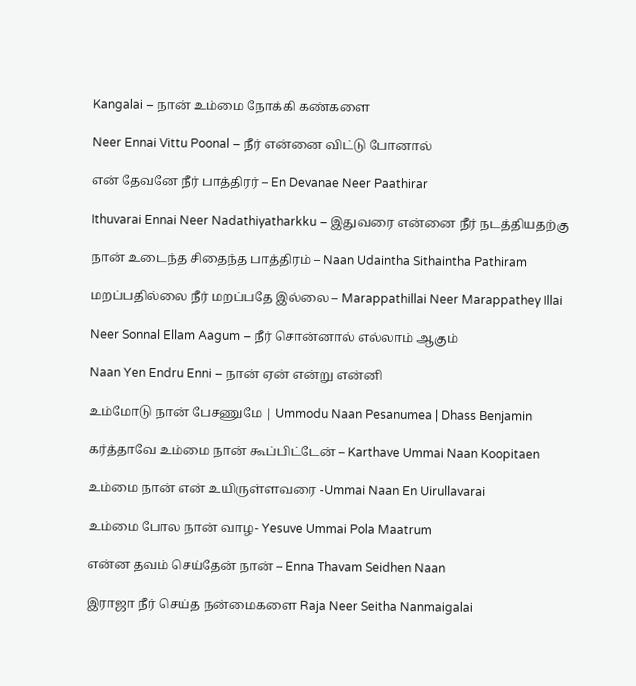Kangalai – நான் உம்மை நோக்கி கண்களை

Neer Ennai Vittu Poonal – நீர் என்னை விட்டு போனால்

என் தேவனே நீர் பாத்திரர் – En Devanae Neer Paathirar

Ithuvarai Ennai Neer Nadathiyatharkku – இதுவரை என்னை நீர் நடத்தியதற்கு

நான் உடைந்த சிதைந்த பாத்திரம் – Naan Udaintha Sithaintha Pathiram

மறப்பதில்லை நீர் மறப்பதே இல்லை – Marappathillai Neer Marappathey Illai

Neer Sonnal Ellam Aagum – நீர் சொன்னால் எல்லாம் ஆகும்

Naan Yen Endru Enni – நான் ஏன் என்று என்னி

உம்மோடு நான் பேசணுமே | Ummodu Naan Pesanumea | Dhass Benjamin

கர்த்தாவே உம்மை நான் கூப்பிட்டேன் – Karthave Ummai Naan Koopitaen

உம்மை நான் என் உயிருள்ளவரை -Ummai Naan En Uirullavarai

உம்மை போல நான் வாழ- Yesuve Ummai Pola Maatrum

என்ன தவம் செய்தேன் நான் – Enna Thavam Seidhen Naan

இராஜா நீர் செய்த நன்மைகளை Raja Neer Seitha Nanmaigalai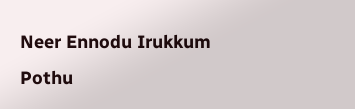Neer Ennodu Irukkum Pothu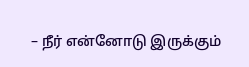– நீர் என்னோடு இருக்கும்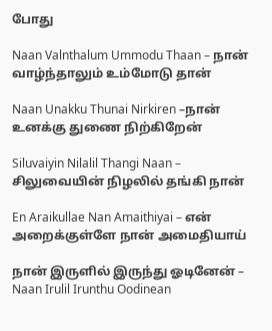போது

Naan Valnthalum Ummodu Thaan – நான் வாழ்ந்தாலும் உம்மோடு தான்

Naan Unakku Thunai Nirkiren –நான் உனக்கு துணை நிற்கிறேன்

Siluvaiyin Nilalil Thangi Naan – சிலுவையின் நிழலில் தங்கி நான்

En Araikullae Nan Amaithiyai – என் அறைக்குள்ளே நான் அமைதியாய்

நான் இருளில் இருந்து ஓடினேன் – Naan Irulil Irunthu Oodinean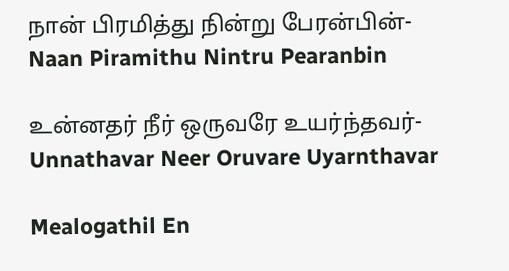நான் பிரமித்து நின்று பேரன்பின்-Naan Piramithu Nintru Pearanbin

உன்னதர் நீர் ஒருவரே உயர்ந்தவர்- Unnathavar Neer Oruvare Uyarnthavar

Mealogathil En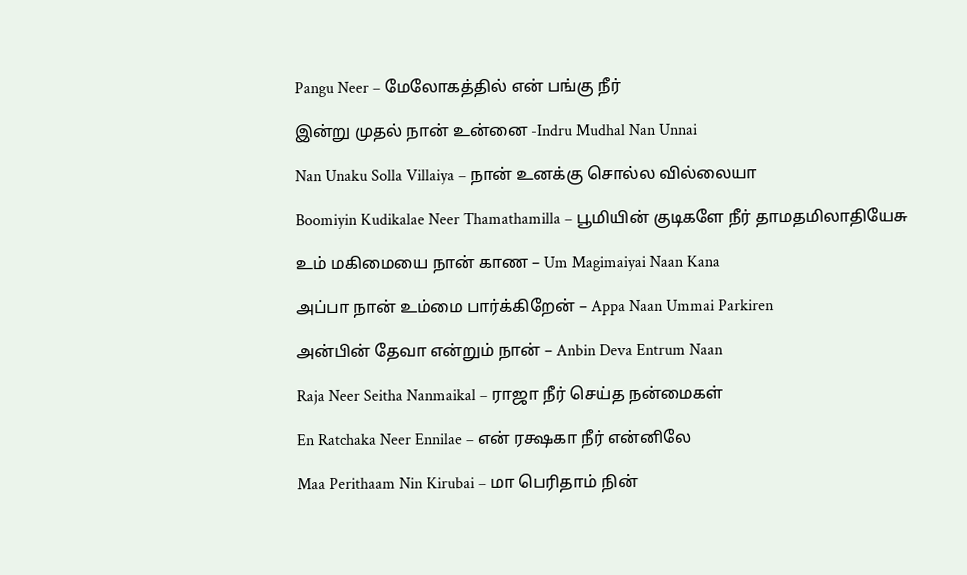Pangu Neer – மேலோகத்தில் என் பங்கு நீர்

இன்று முதல் நான் உன்னை -Indru Mudhal Nan Unnai

Nan Unaku Solla Villaiya – நான் உனக்கு சொல்ல வில்லையா

Boomiyin Kudikalae Neer Thamathamilla – பூமியின் குடிகளே நீர் தாமதமிலாதியேசு

உம் மகிமையை நான் காண – Um Magimaiyai Naan Kana

அப்பா நான் உம்மை பார்க்கிறேன் – Appa Naan Ummai Parkiren

அன்பின் தேவா என்றும் நான் – Anbin Deva Entrum Naan

Raja Neer Seitha Nanmaikal – ராஜா நீர் செய்த நன்மைகள்

En Ratchaka Neer Ennilae – என் ரக்ஷகா நீர் என்னிலே

Maa Perithaam Nin Kirubai – மா பெரிதாம் நின்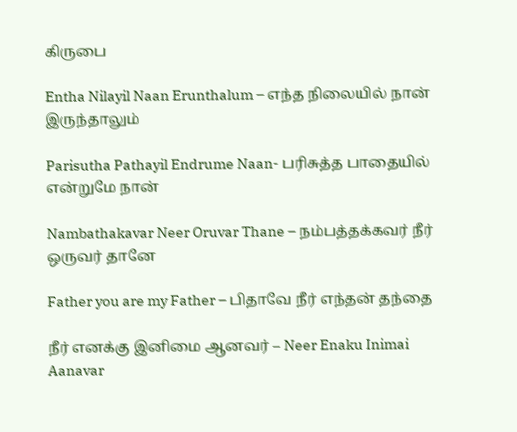கிருபை

Entha Nilayil Naan Erunthalum – எந்த நிலையில் நான் இருந்தாலும்

Parisutha Pathayil Endrume Naan- பரிசுத்த பாதையில் என்றுமே நான்

Nambathakavar Neer Oruvar Thane – நம்பத்தக்கவர் நீர் ஒருவர் தானே

Father you are my Father – பிதாவே நீர் எந்தன் தந்தை

நீர் எனக்கு இனிமை ஆனவர் – Neer Enaku Inimai Aanavar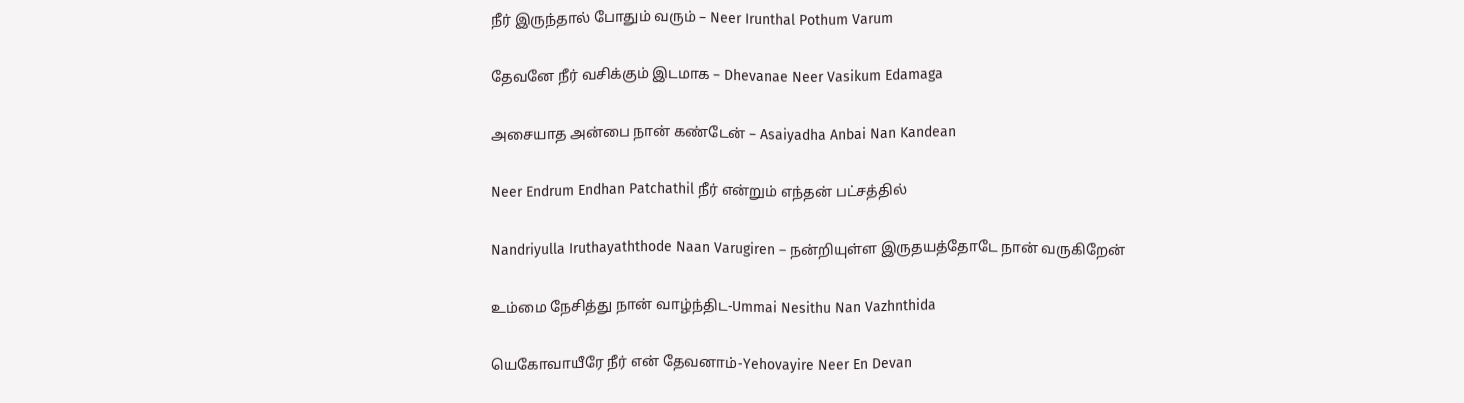நீர் இருந்தால் போதும் வரும் – Neer Irunthal Pothum Varum

தேவனே நீர் வசிக்கும் இடமாக – Dhevanae Neer Vasikum Edamaga

அசையாத அன்பை நான் கண்டேன் – Asaiyadha Anbai Nan Kandean

Neer Endrum Endhan Patchathil நீர் என்றும் எந்தன் பட்சத்தில்

Nandriyulla Iruthayaththode Naan Varugiren – நன்றியுள்ள இருதயத்தோடே நான் வருகிறேன்

உம்மை நேசித்து நான் வாழ்ந்திட-Ummai Nesithu Nan Vazhnthida

யெகோவாயீரே நீர் என் தேவனாம்-Yehovayire Neer En Devan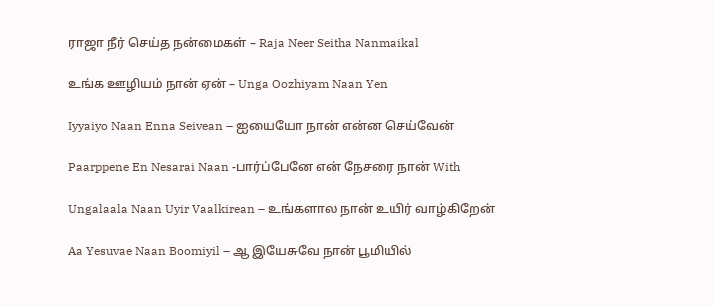ராஜா நீர் செய்த நன்மைகள் – Raja Neer Seitha Nanmaikal

உங்க ஊழியம் நான் ஏன் – Unga Oozhiyam Naan Yen

Iyyaiyo Naan Enna Seivean – ஐயையோ நான் என்ன செய்வேன்

Paarppene En Nesarai Naan -பார்ப்பேனே என் நேசரை நான் With

Ungalaala Naan Uyir Vaalkirean – உங்களால நான் உயிர் வாழ்கிறேன்

Aa Yesuvae Naan Boomiyil – ஆ இயேசுவே நான் பூமியில்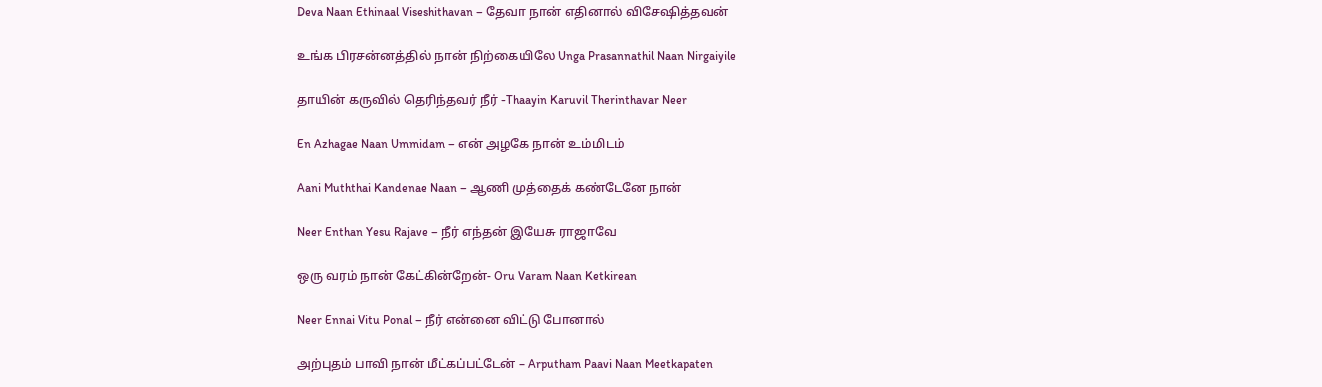Deva Naan Ethinaal Viseshithavan – தேவா நான் எதினால் விசேஷித்தவன்

உங்க பிரசன்னத்தில் நான் நிற்கையிலே Unga Prasannathil Naan Nirgaiyile

தாயின் கருவில் தெரிந்தவர் நீர் -Thaayin Karuvil Therinthavar Neer

En Azhagae Naan Ummidam – என் அழகே நான் உம்மிடம்

Aani Muththai Kandenae Naan – ஆணி முத்தைக் கண்டேனே நான்

Neer Enthan Yesu Rajave – நீர் எந்தன் இயேசு ராஜாவே

ஒரு வரம் நான் கேட்கின்றேன்- Oru Varam Naan Ketkirean

Neer Ennai Vitu Ponal – நீர் என்னை விட்டு போனால்

அற்புதம் பாவி நான் மீட்கப்பட்டேன் – Arputham Paavi Naan Meetkapaten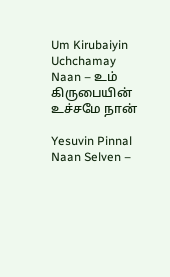Um Kirubaiyin Uchchamay Naan – உம் கிருபையின் உச்சமே நான்

Yesuvin Pinnal Naan Selven –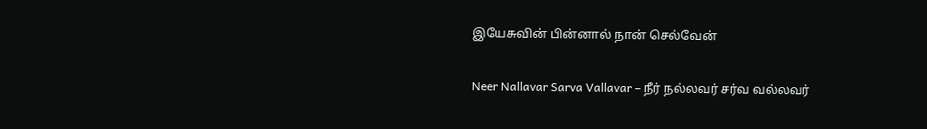இயேசுவின் பின்னால் நான் செல்வேன்

Neer Nallavar Sarva Vallavar – நீர் நல்லவர் சர்வ வல்லவர்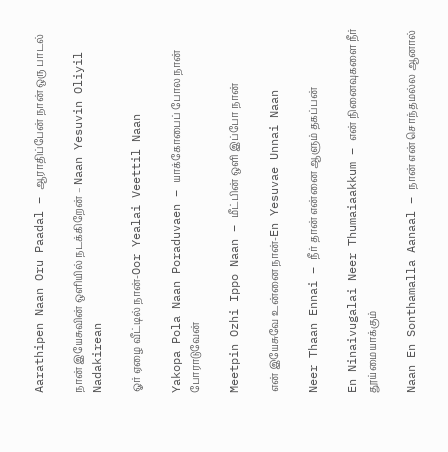Aarathipen Naan Oru Paadal – ஆராதிப்பேன் நான் ஒரு பாடல்

நான் இயேசுவின் ஒளியில் நடக்கிறேன் – Naan Yesuvin Oliyil Nadakirean

ஓர் ஏழை வீட்டில் நான்-Oor Yealai Veettil Naan

Yakopa Pola Naan Poraduvaen – யாக்கோபைப் போல நான் போராடுவேன்

Meetpin Ozhi Ippo Naan – மீட்பின் ஒளி இப்போ நான்

என் இயேசுவே உன்னை நான்-En Yesuvae Unnai Naan

Neer Thaan Ennai – நீர் தான் என்னை ஆளும் தகப்பன்

En Ninaivugalai Neer Thumaiaakkum – என் நினைவுகளை நீர் தூய்மையாக்கும்

Naan En Sonthamalla Aanaal – நான் என் சொந்தமல்ல ஆனால்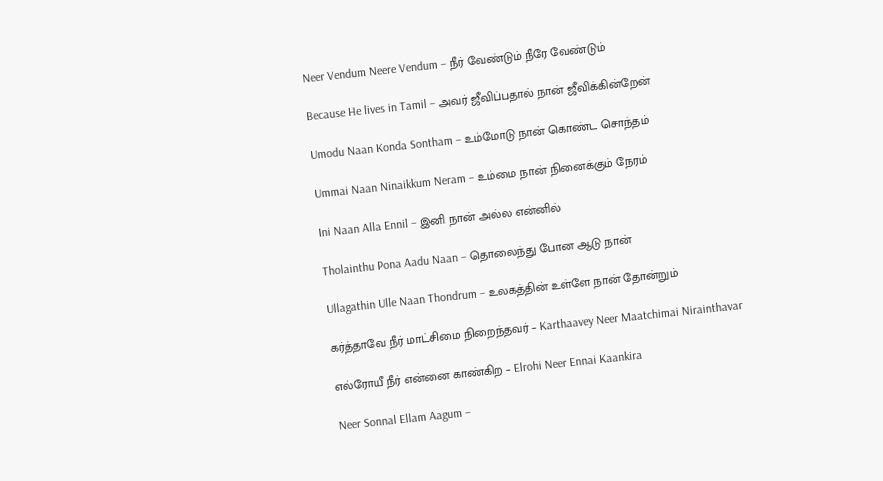Neer Vendum Neere Vendum – நீர் வேண்டும் நீரே வேண்டும்

Because He lives in Tamil – அவர் ஜீவிப்பதால் நான் ஜீவிக்கின்றேன்

Umodu Naan Konda Sontham – உம்மோடு நான் கொண்ட சொந்தம்

Ummai Naan Ninaikkum Neram – உம்மை நான் நினைக்கும் நேரம்

Ini Naan Alla Ennil – இனி நான் அல்ல என்னில்

Tholainthu Pona Aadu Naan – தொலைந்து போன ஆடு நான்

Ullagathin Ulle Naan Thondrum – உலகத்தின் உள்ளே நான் தோன்றும்

கர்த்தாவே நீர் மாட்சிமை நிறைந்தவர் – Karthaavey Neer Maatchimai Nirainthavar

எல்ரோயீ நீர் என்னை காண்கிற – Elrohi Neer Ennai Kaankira

Neer Sonnal Ellam Aagum –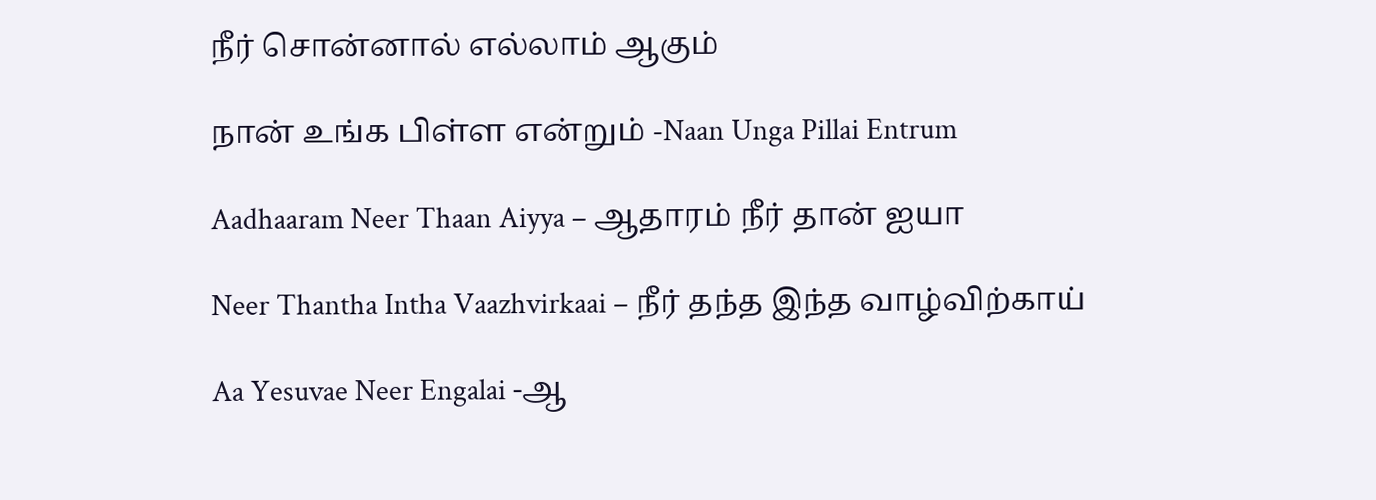நீர் சொன்னால் எல்லாம் ஆகும்

நான் உங்க பிள்ள என்றும் -Naan Unga Pillai Entrum

Aadhaaram Neer Thaan Aiyya – ஆதாரம் நீர் தான் ஐயா

Neer Thantha Intha Vaazhvirkaai – நீர் தந்த இந்த வாழ்விற்காய்

Aa Yesuvae Neer Engalai -ஆ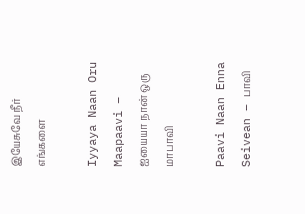இயேசுவே நீர் எங்களை

Iyyaya Naan Oru Maapaavi – ஐயையா நான் ஒரு மாபாவி

Paavi Naan Enna Seivean – பாவி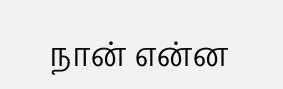நான் என்ன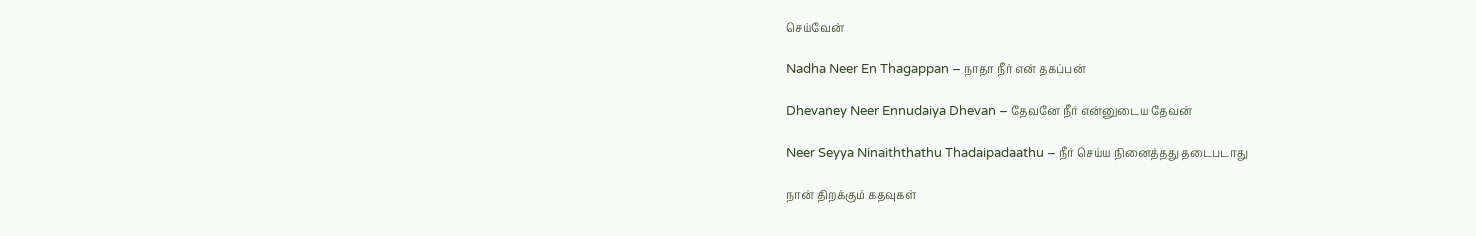செய்வேன்

Nadha Neer En Thagappan – நாதா நீர் என் தகப்பன்

Dhevaney Neer Ennudaiya Dhevan – தேவனே நீர் என்னுடைய தேவன்

Neer Seyya Ninaiththathu Thadaipadaathu – நீர் செய்ய நினைத்தது தடைபடாது

நான் திறக்கும் கதவுகள்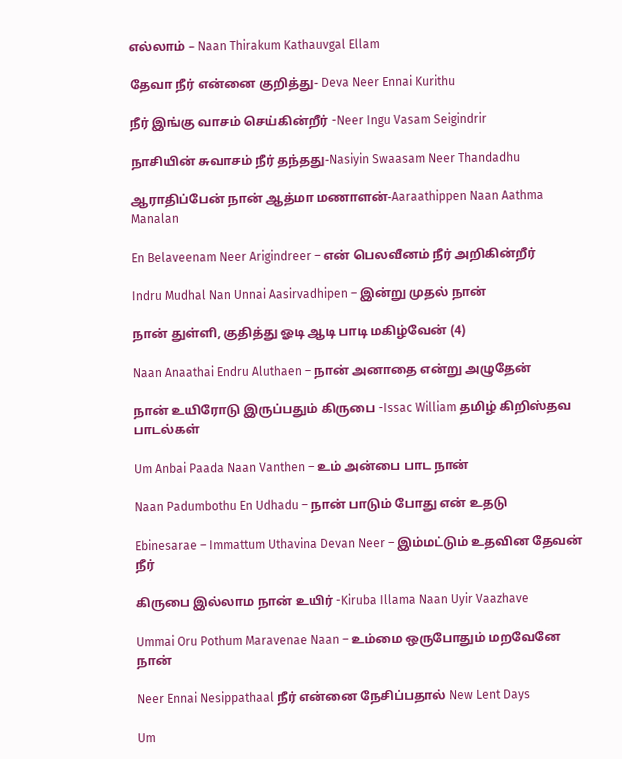எல்லாம் – Naan Thirakum Kathauvgal Ellam

தேவா நீர் என்னை குறித்து- Deva Neer Ennai Kurithu

நீர் இங்கு வாசம் செய்கின்றீர் -Neer Ingu Vasam Seigindrir

நாசியின் சுவாசம் நீர் தந்தது-Nasiyin Swaasam Neer Thandadhu

ஆராதிப்பேன் நான் ஆத்மா மணாளன்-Aaraathippen Naan Aathma Manalan

En Belaveenam Neer Arigindreer – என் பெலவீனம் நீர் அறிகின்றீர்

Indru Mudhal Nan Unnai Aasirvadhipen – இன்று முதல் நான்

நான் துள்ளி, குதித்து ஓடி ஆடி பாடி மகிழ்வேன் (4)

Naan Anaathai Endru Aluthaen – நான் அனாதை என்று அழுதேன்

நான் உயிரோடு இருப்பதும் கிருபை -Issac William தமிழ் கிறிஸ்தவ பாடல்கள்

Um Anbai Paada Naan Vanthen – உம் அன்பை பாட நான்

Naan Padumbothu En Udhadu – நான் பாடும் போது என் உதடு

Ebinesarae – Immattum Uthavina Devan Neer – இம்மட்டும் உதவின தேவன் நீர்

கிருபை இல்லாம நான் உயிர் -Kiruba Illama Naan Uyir Vaazhave

Ummai Oru Pothum Maravenae Naan – உம்மை ஒருபோதும் மறவேனே நான்

Neer Ennai Nesippathaal நீர் என்னை நேசிப்பதால் New Lent Days

Um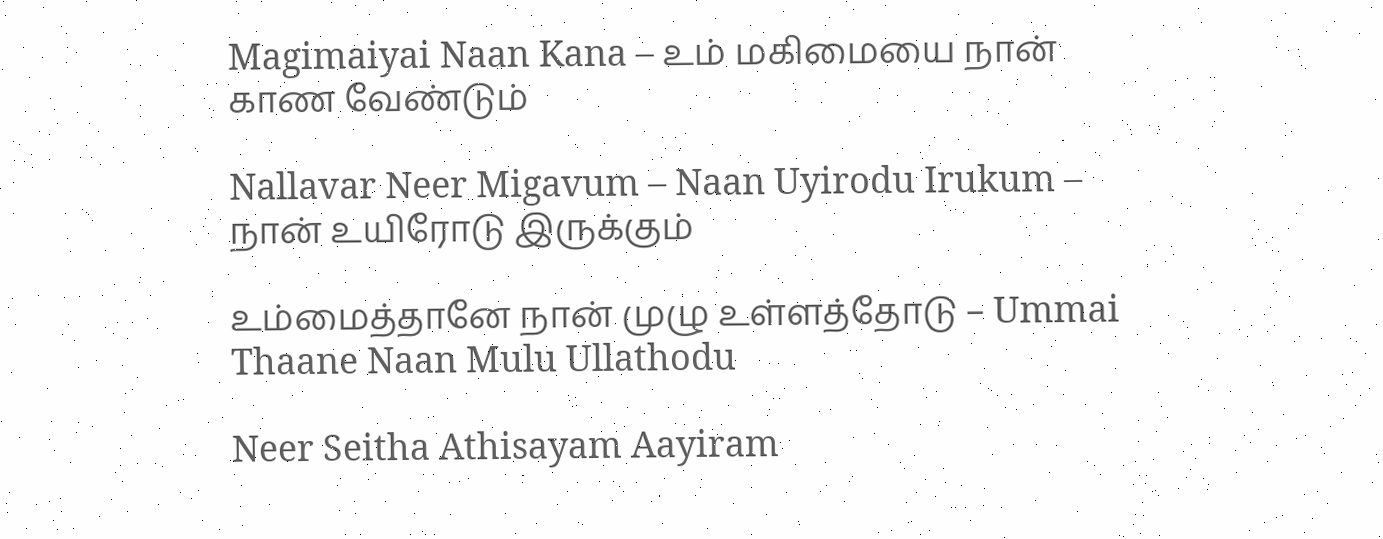Magimaiyai Naan Kana – உம் மகிமையை நான் காண வேண்டும்

Nallavar Neer Migavum – Naan Uyirodu Irukum – நான் உயிரோடு இருக்கும்

உம்மைத்தானே நான் முழு உள்ளத்தோடு – Ummai Thaane Naan Mulu Ullathodu

Neer Seitha Athisayam Aayiram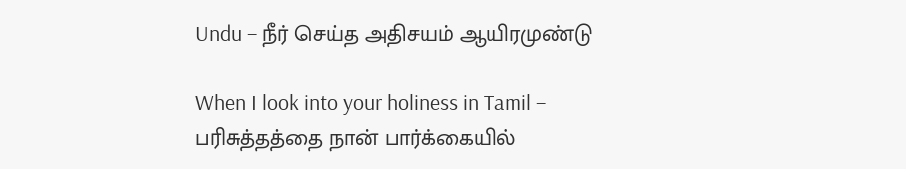Undu – நீர் செய்த அதிசயம் ஆயிரமுண்டு

When I look into your holiness in Tamil – பரிசுத்தத்தை நான் பார்க்கையில்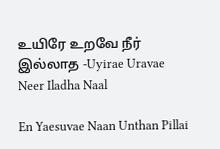உயிரே உறவே நீர் இல்லாத -Uyirae Uravae Neer Iladha Naal

En Yaesuvae Naan Unthan Pillai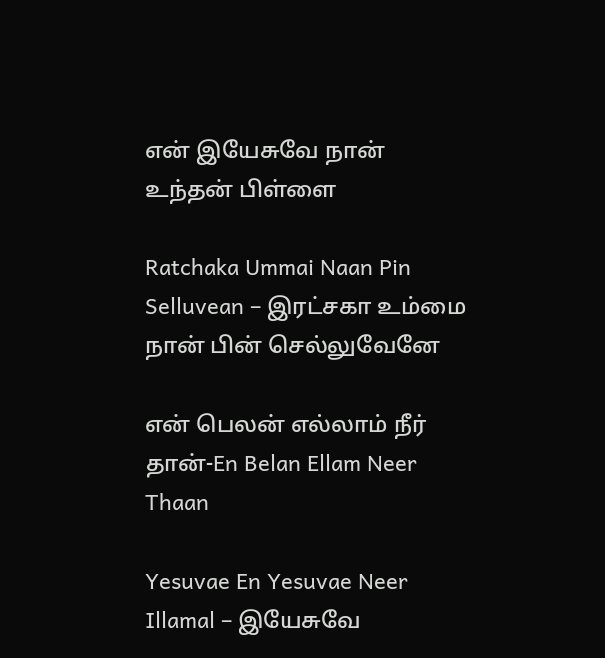என் இயேசுவே நான் உந்தன் பிள்ளை

Ratchaka Ummai Naan Pin Selluvean – இரட்சகா உம்மை நான் பின் செல்லுவேனே

என் பெலன் எல்லாம் நீர் தான்-En Belan Ellam Neer Thaan

Yesuvae En Yesuvae Neer Illamal – இயேசுவே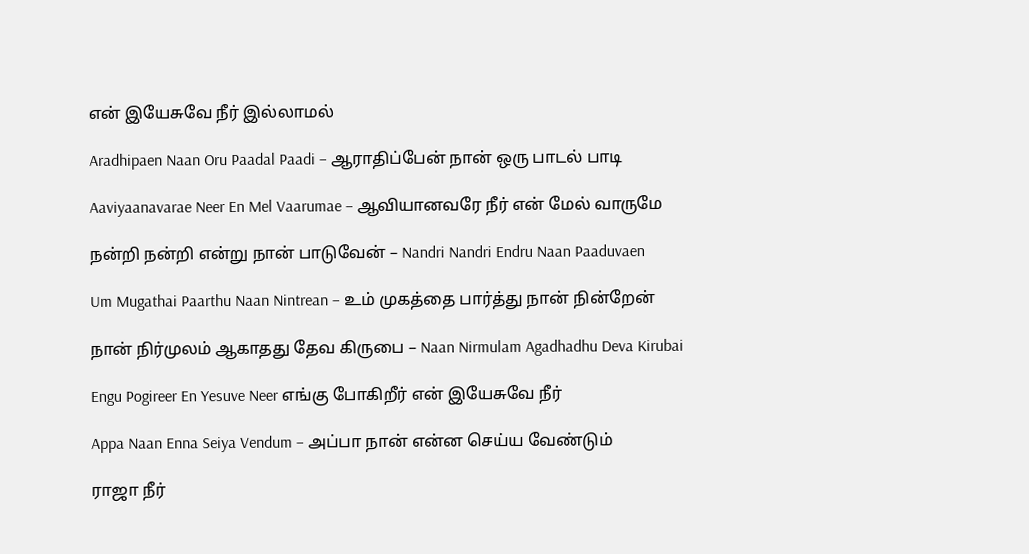என் இயேசுவே நீர் இல்லாமல்

Aradhipaen Naan Oru Paadal Paadi – ஆராதிப்பேன் நான் ஒரு பாடல் பாடி

Aaviyaanavarae Neer En Mel Vaarumae – ஆவியானவரே நீர் என் மேல் வாருமே

நன்றி நன்றி என்று நான் பாடுவேன் – Nandri Nandri Endru Naan Paaduvaen

Um Mugathai Paarthu Naan Nintrean – உம் முகத்தை பார்த்து நான் நின்றேன்

நான் நிர்முலம் ஆகாதது தேவ கிருபை – Naan Nirmulam Agadhadhu Deva Kirubai

Engu Pogireer En Yesuve Neer எங்கு போகிறீர் என் இயேசுவே நீர்

Appa Naan Enna Seiya Vendum – அப்பா நான் என்ன செய்ய வேண்டும்

ராஜா நீர்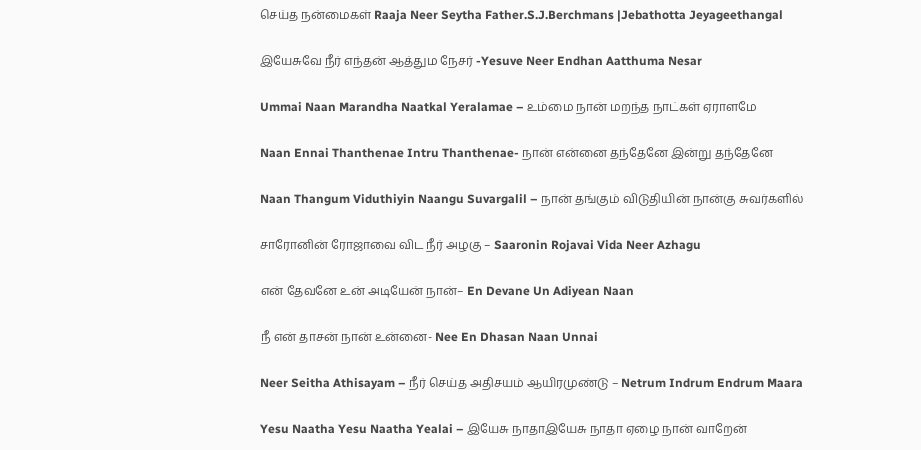செய்த நன்மைகள் Raaja Neer Seytha Father.S.J.Berchmans |Jebathotta Jeyageethangal

இயேசுவே நீர் எந்தன் ஆத்தும நேசர் -Yesuve Neer Endhan Aatthuma Nesar

Ummai Naan Marandha Naatkal Yeralamae – உம்மை நான் மறந்த நாட்கள் ஏராளமே

Naan Ennai Thanthenae Intru Thanthenae- நான் என்னை தந்தேனே இன்று தந்தேனே

Naan Thangum Viduthiyin Naangu Suvargalil – நான் தங்கும் விடுதியின் நான்கு சுவர்களில்

சாரோனின் ரோஜாவை விட நீர் அழகு – Saaronin Rojavai Vida Neer Azhagu

என் தேவனே உன் அடியேன் நான்– En Devane Un Adiyean Naan

நீ என் தாசன் நான் உன்னை- Nee En Dhasan Naan Unnai

Neer Seitha Athisayam – நீர் செய்த அதிசயம் ஆயிரமுண்டு – Netrum Indrum Endrum Maara

Yesu Naatha Yesu Naatha Yealai – இயேசு நாதாஇயேசு நாதா ஏழை நான் வாறேன்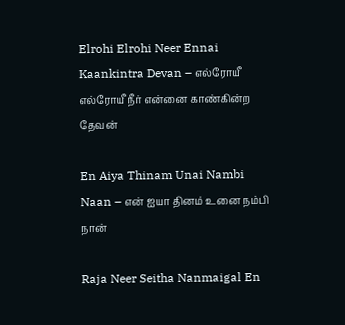Elrohi Elrohi Neer Ennai Kaankintra Devan – எல்ரோயீ எல்ரோயீ நீர் என்னை காண்கின்ற தேவன்

En Aiya Thinam Unai Nambi Naan – என் ஐயா தினம் உனை நம்பி நான்

Raja Neer Seitha Nanmaigal En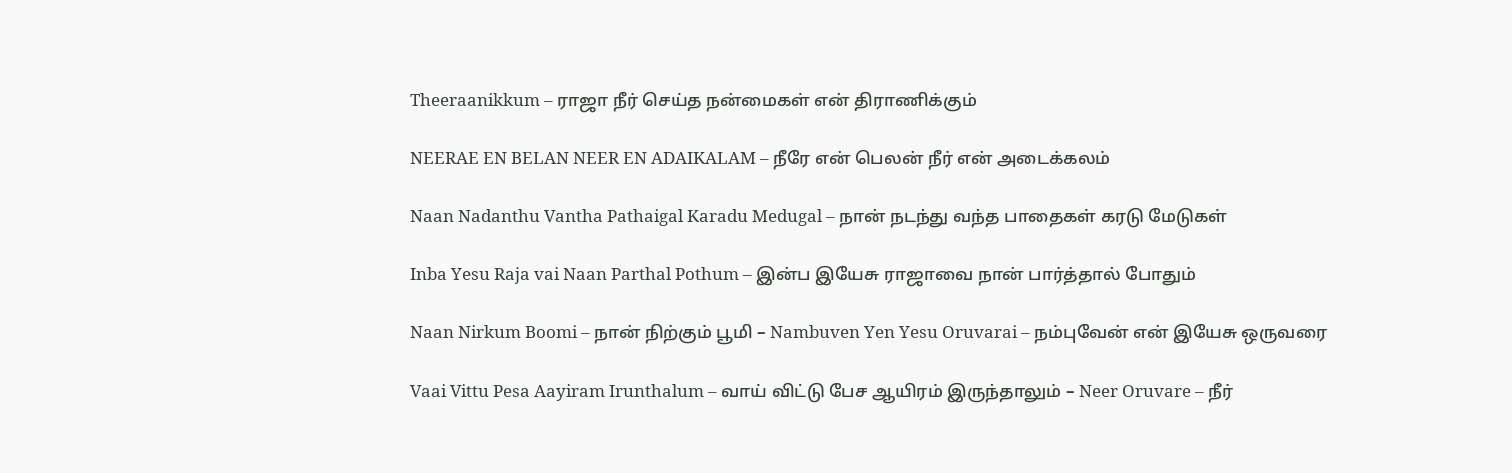Theeraanikkum – ராஜா நீர் செய்த நன்மைகள் என் திராணிக்கும்

NEERAE EN BELAN NEER EN ADAIKALAM – நீரே என் பெலன் நீர் என் அடைக்கலம்

Naan Nadanthu Vantha Pathaigal Karadu Medugal – நான் நடந்து வந்த பாதைகள் கரடு மேடுகள்

Inba Yesu Raja vai Naan Parthal Pothum – இன்ப இயேசு ராஜாவை நான் பார்த்தால் போதும்

Naan Nirkum Boomi – நான் நிற்கும் பூமி – Nambuven Yen Yesu Oruvarai – நம்புவேன் என் இயேசு ஒருவரை

Vaai Vittu Pesa Aayiram Irunthalum – வாய் விட்டு பேச ஆயிரம் இருந்தாலும் – Neer Oruvare – நீர்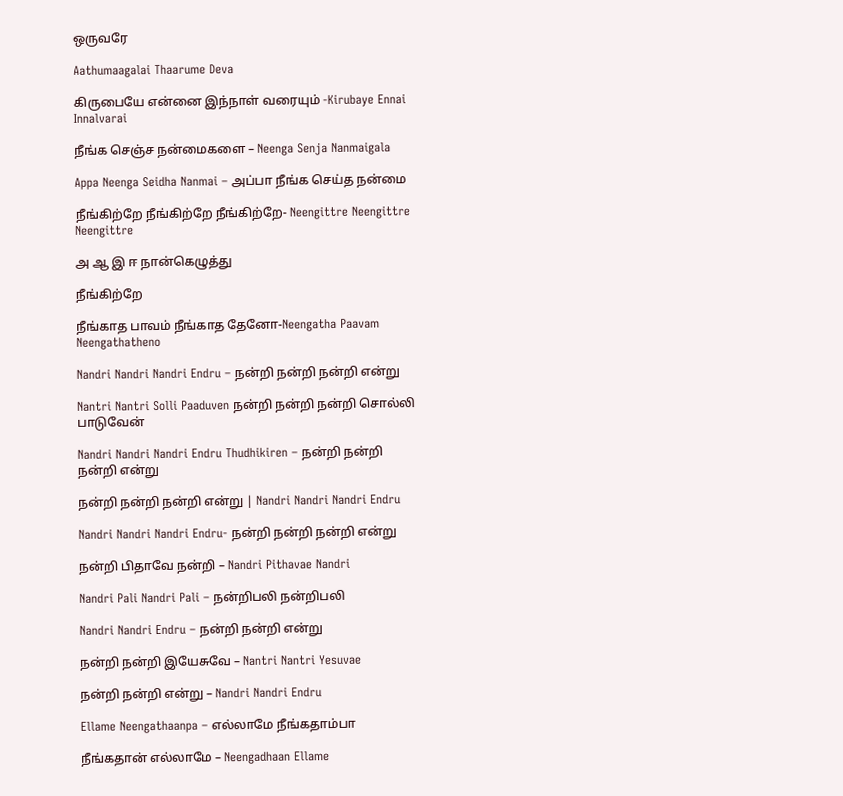ஒருவரே

Aathumaagalai Thaarume Deva

கிருபையே என்னை இந்நாள் வரையும் -Kirubaye Ennai Innalvarai

நீங்க செஞ்ச நன்மைகளை – Neenga Senja Nanmaigala

Appa Neenga Seidha Nanmai – அப்பா நீங்க செய்த நன்மை

நீங்கிற்றே நீங்கிற்றே நீங்கிற்றே- Neengittre Neengittre Neengittre

அ ஆ இ ஈ நான்கெழுத்து

நீங்கிற்றே

நீங்காத பாவம் நீங்காத தேனோ-Neengatha Paavam Neengathatheno

Nandri Nandri Nandri Endru – நன்றி நன்றி நன்றி என்று

Nantri Nantri Solli Paaduven நன்றி நன்றி நன்றி சொல்லி பாடுவேன்

Nandri Nandri Nandri Endru Thudhikiren – நன்றி நன்றி நன்றி என்று

நன்றி நன்றி நன்றி என்று | Nandri Nandri Nandri Endru

Nandri Nandri Nandri Endru- நன்றி நன்றி நன்றி என்று

நன்றி பிதாவே நன்றி – Nandri Pithavae Nandri

Nandri Pali Nandri Pali – நன்றிபலி நன்றிபலி

Nandri Nandri Endru – நன்றி நன்றி என்று

நன்றி நன்றி இயேசுவே – Nantri Nantri Yesuvae

நன்றி நன்றி என்று – Nandri Nandri Endru

Ellame Neengathaanpa – எல்லாமே நீங்கதாம்பா

நீங்கதான் எல்லாமே – Neengadhaan Ellame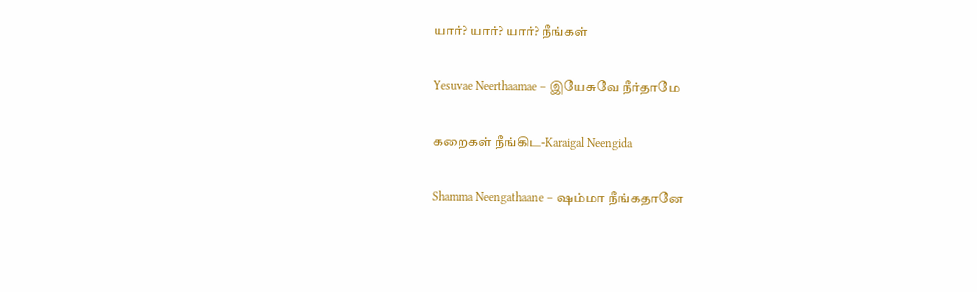யார்? யார்? யார்? நீங்கள்

Yesuvae Neerthaamae – இயேசுவே நீர்தாமே

கறைகள் நீங்கிட-Karaigal Neengida

Shamma Neengathaane – ஷம்மா நீங்கதானே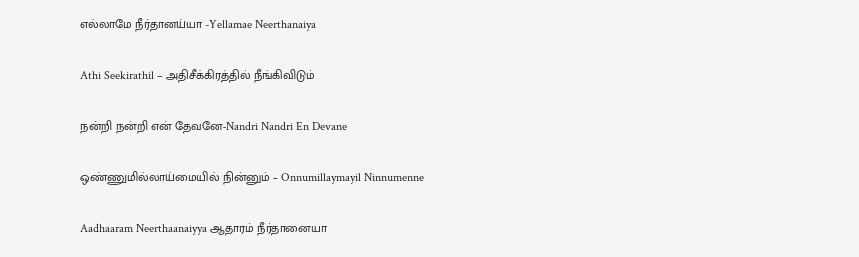எல்லாமே நீர்தானய்யா -Yellamae Neerthanaiya

Athi Seekirathil – அதிசீக்கிரத்தில் நீங்கிவிடும்

நன்றி நன்றி என் தேவனே-Nandri Nandri En Devane

ஒண்ணுமில்லாய்மையில் நின்னும் – Onnumillaymayil Ninnumenne

Aadhaaram Neerthaanaiyya ஆதாரம் நீர்தானையா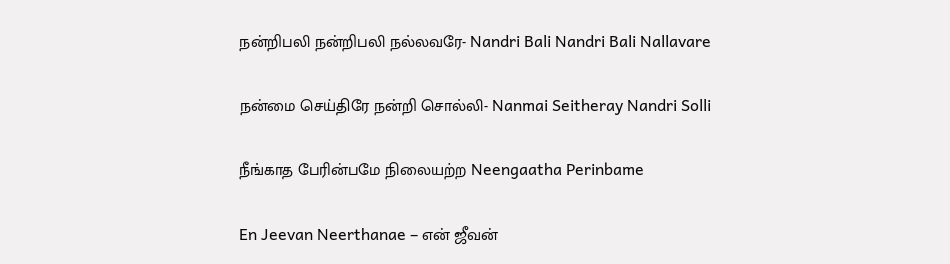நன்றிபலி நன்றிபலி நல்லவரே- Nandri Bali Nandri Bali Nallavare

நன்மை செய்திரே நன்றி சொல்லி- Nanmai Seitheray Nandri Solli

நீங்காத பேரின்பமே நிலையற்ற Neengaatha Perinbame

En Jeevan Neerthanae – என் ஜீவன்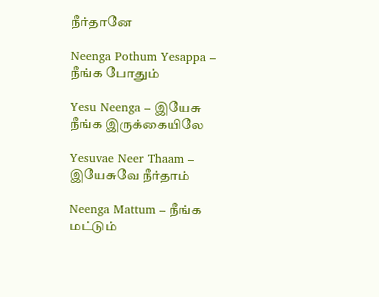நீர்தானே

Neenga Pothum Yesappa – நீங்க போதும்

Yesu Neenga – இயேசு நீங்க இருக்கையிலே

Yesuvae Neer Thaam – இயேசுவே நீர்தாம்

Neenga Mattum – நீங்க மட்டும்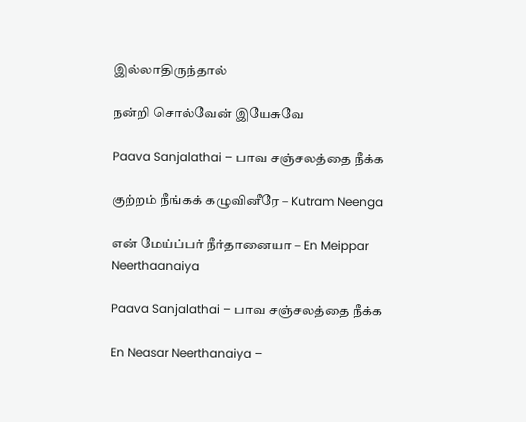இல்லாதிருந்தால்

நன்றி சொல்வேன் இயேசுவே

Paava Sanjalathai – பாவ சஞ்சலத்தை நீக்க

குற்றம் நீங்கக் கழுவினீரே – Kutram Neenga

என் மேய்ப்பர் நீர்தானையா – En Meippar Neerthaanaiya

Paava Sanjalathai – பாவ சஞ்சலத்தை நீக்க

En Neasar Neerthanaiya –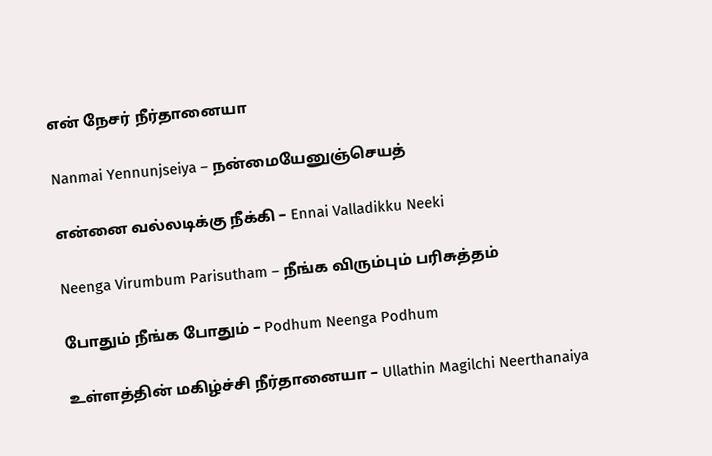என் நேசர் நீர்தானையா

Nanmai Yennunjseiya – நன்மையேனுஞ்செயத்

என்னை வல்லடிக்கு நீக்கி – Ennai Valladikku Neeki

Neenga Virumbum Parisutham – நீங்க விரும்பும் பரிசுத்தம்

போதும் நீங்க போதும் – Podhum Neenga Podhum

உள்ளத்தின் மகிழ்ச்சி நீர்தானையா – Ullathin Magilchi Neerthanaiya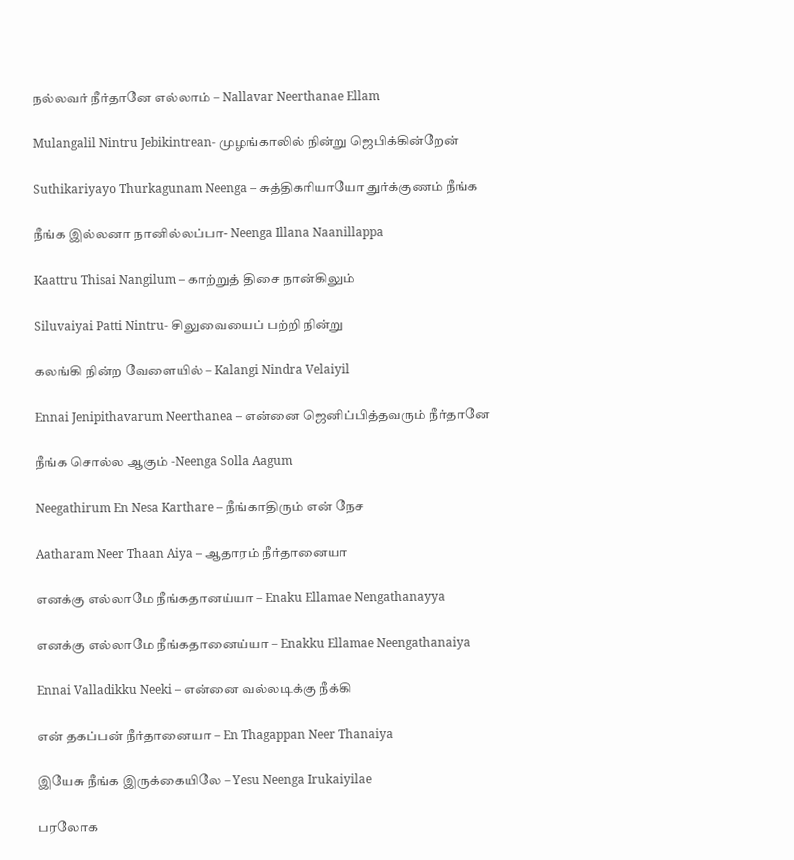நல்லவர் நீர்தானே எல்லாம் – Nallavar Neerthanae Ellam

Mulangalil Nintru Jebikintrean- முழங்காலில் நின்று ஜெபிக்கின்றேன்

Suthikariyayo Thurkagunam Neenga – சுத்திகரியாயோ துர்க்குணம் நீங்க

நீங்க இல்லனா நானில்லப்பா- Neenga Illana Naanillappa

Kaattru Thisai Nangilum – காற்றுத் திசை நான்கிலும்

Siluvaiyai Patti Nintru- சிலுவையைப் பற்றி நின்று

கலங்கி நின்ற வேளையில் – Kalangi Nindra Velaiyil

Ennai Jenipithavarum Neerthanea – என்னை ஜெனிப்பித்தவரும் நீர்தானே

நீங்க சொல்ல ஆகும் -Neenga Solla Aagum

Neegathirum En Nesa Karthare – நீங்காதிரும் என் நேச

Aatharam Neer Thaan Aiya – ஆதாரம் நீர்தானையா

எனக்கு எல்லாமே நீங்கதானய்யா – Enaku Ellamae Nengathanayya

எனக்கு எல்லாமே நீங்கதானைய்யா – Enakku Ellamae Neengathanaiya

Ennai Valladikku Neeki – என்னை வல்லடிக்கு நீக்கி

என் தகப்பன் நீர்தானையா – En Thagappan Neer Thanaiya

இயேசு நீங்க இருக்கையிலே – Yesu Neenga Irukaiyilae

பரலோக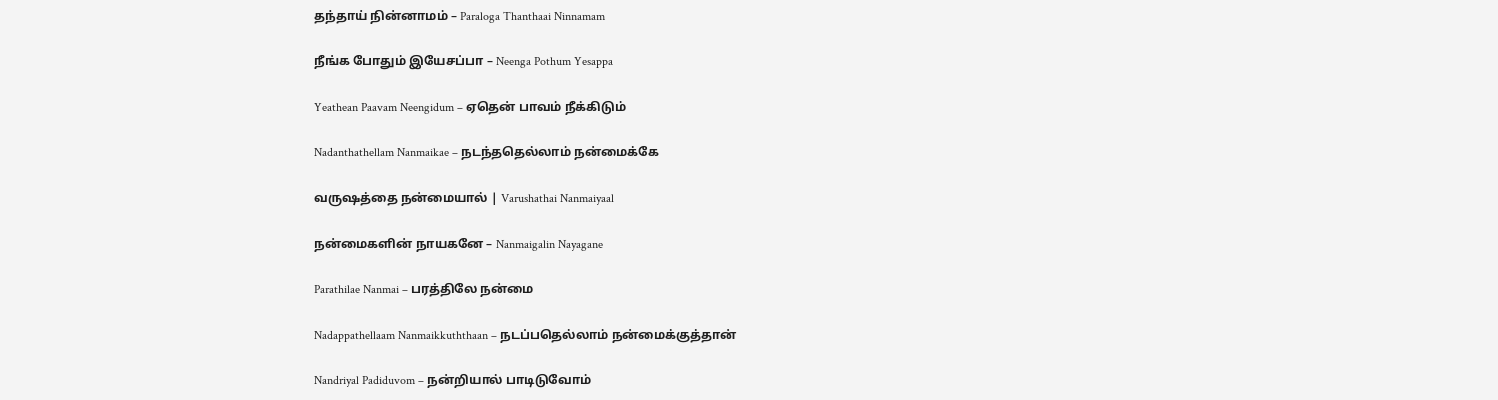தந்தாய் நின்னாமம் – Paraloga Thanthaai Ninnamam

நீங்க போதும் இயேசப்பா – Neenga Pothum Yesappa

Yeathean Paavam Neengidum – ஏதென் பாவம் நீக்கிடும்

Nadanthathellam Nanmaikae – நடந்ததெல்லாம் நன்மைக்கே

வருஷத்தை நன்மையால் | Varushathai Nanmaiyaal

நன்மைகளின் நாயகனே – Nanmaigalin Nayagane

Parathilae Nanmai – பரத்திலே நன்மை

Nadappathellaam Nanmaikkuththaan – நடப்பதெல்லாம் நன்மைக்குத்தான்

Nandriyal Padiduvom – நன்றியால் பாடிடுவோம்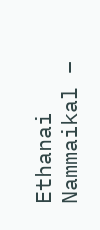Ethanai Nammaikal –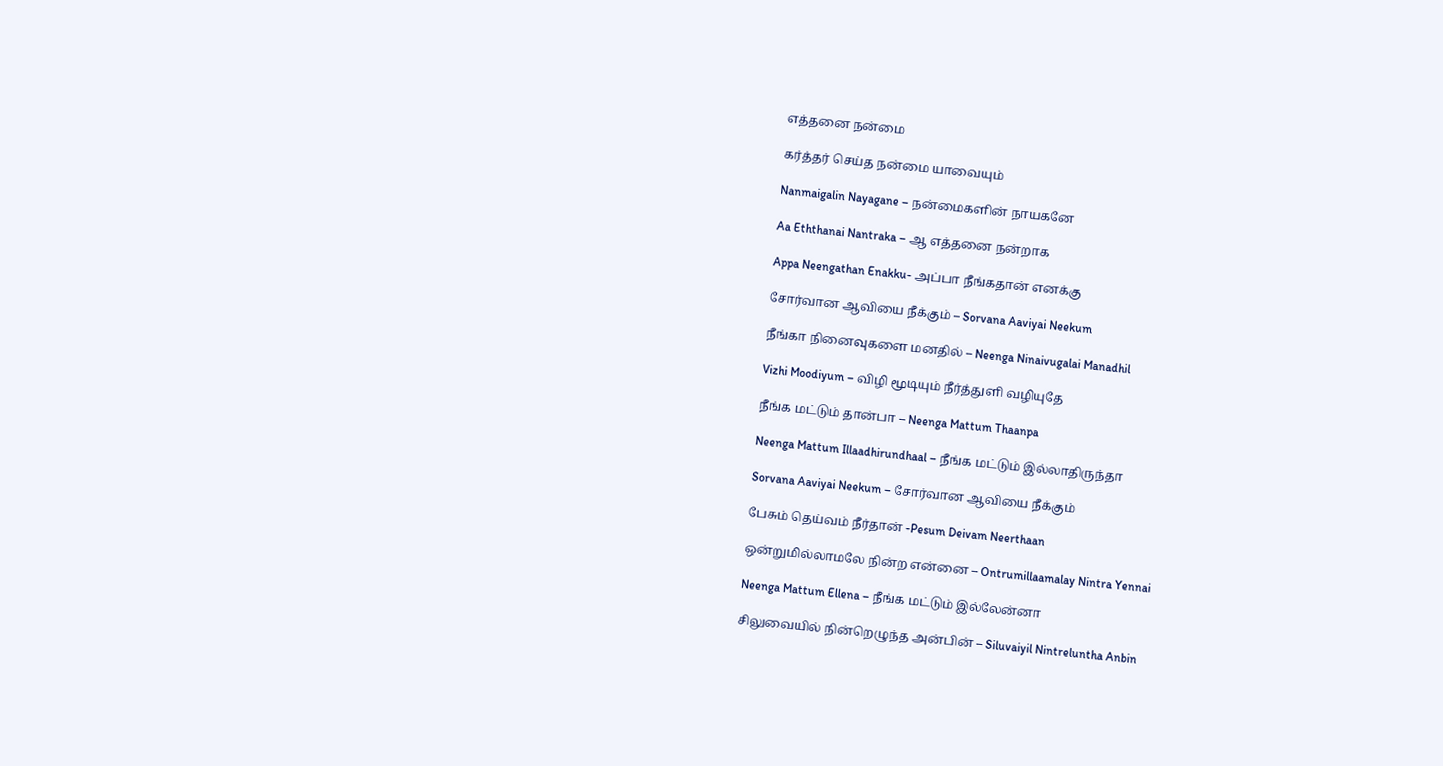எத்தனை நன்மை

கர்த்தர் செய்த நன்மை யாவையும்

Nanmaigalin Nayagane – நன்மைகளின் நாயகனே

Aa Eththanai Nantraka – ஆ எத்தனை நன்றாக

Appa Neengathan Enakku- அப்பா நீங்கதான் எனக்கு

சோர்வான ஆவியை நீக்கும் – Sorvana Aaviyai Neekum

நீங்கா நினைவுகளை மனதில் – Neenga Ninaivugalai Manadhil

Vizhi Moodiyum – விழி மூடியும் நீர்த்துளி வழியுதே

நீங்க மட்டும் தான்பா – Neenga Mattum Thaanpa

Neenga Mattum Illaadhirundhaal – நீங்க மட்டும் இல்லாதிருந்தா

Sorvana Aaviyai Neekum – சோர்வான ஆவியை நீக்கும்

பேசும் தெய்வம் நீர்தான் -Pesum Deivam Neerthaan

ஒன்றுமில்லாமலே நின்ற என்னை – Ontrumillaamalay Nintra Yennai

Neenga Mattum Ellena – நீங்க மட்டும் இல்லேன்னா

சிலுவையில் நின்றெழுந்த அன்பின் – Siluvaiyil Nintreluntha Anbin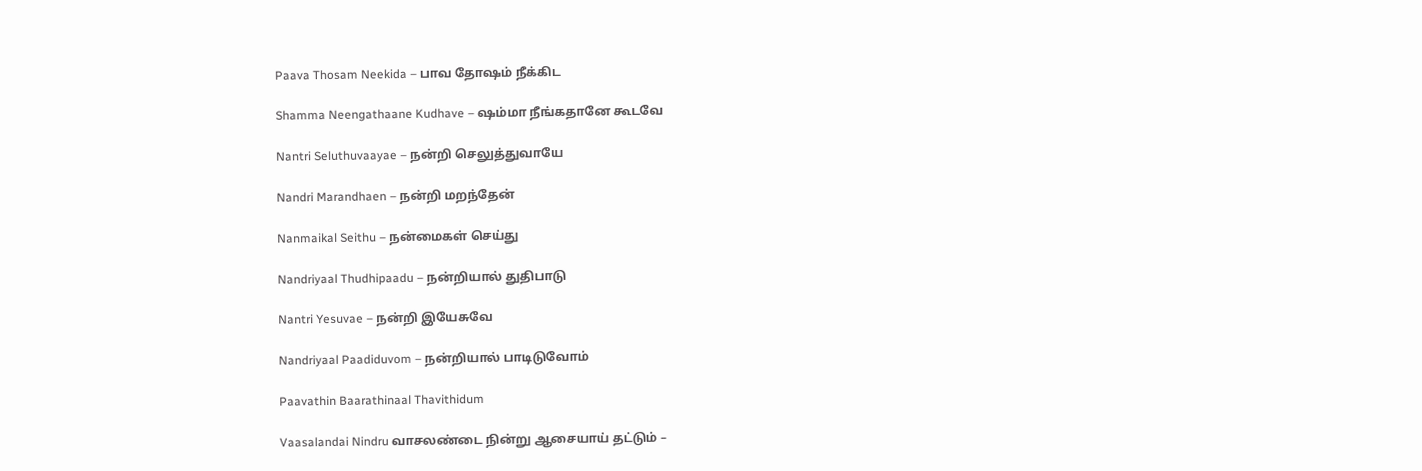Paava Thosam Neekida – பாவ தோஷம் நீக்கிட

Shamma Neengathaane Kudhave – ஷம்மா நீங்கதானே கூடவே

Nantri Seluthuvaayae – நன்றி செலுத்துவாயே

Nandri Marandhaen – நன்றி மறந்தேன்

Nanmaikal Seithu – நன்மைகள் செய்து

Nandriyaal Thudhipaadu – நன்றியால் துதிபாடு

Nantri Yesuvae – நன்றி இயேசுவே

Nandriyaal Paadiduvom – நன்றியால் பாடிடுவோம்

Paavathin Baarathinaal Thavithidum

Vaasalandai Nindru வாசலண்டை நின்று ஆசையாய் தட்டும் –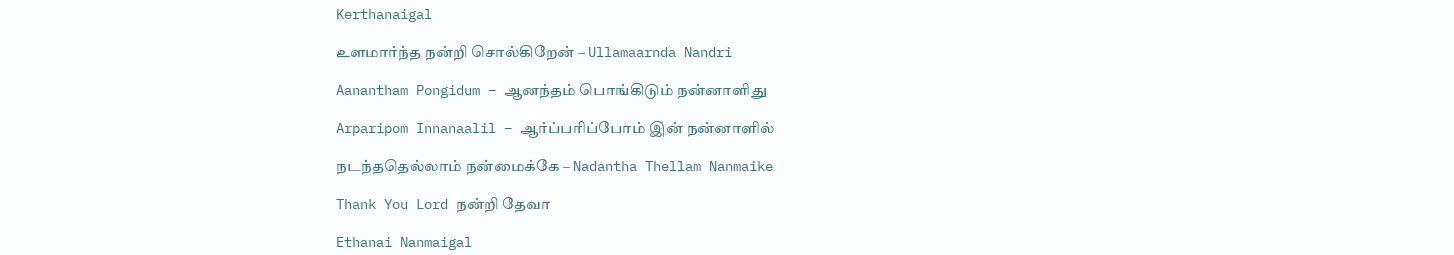Kerthanaigal

உளமார்ந்த நன்றி சொல்கிறேன் – Ullamaarnda Nandri

Aanantham Pongidum – ஆனந்தம் பொங்கிடும் நன்னாளிது

Arparipom Innanaalil – ஆர்ப்பரிப்போம் இன் நன்னாளில்

நடந்ததெல்லாம் நன்மைக்கே – Nadantha Thellam Nanmaike

Thank You Lord நன்றி தேவா

Ethanai Nanmaigal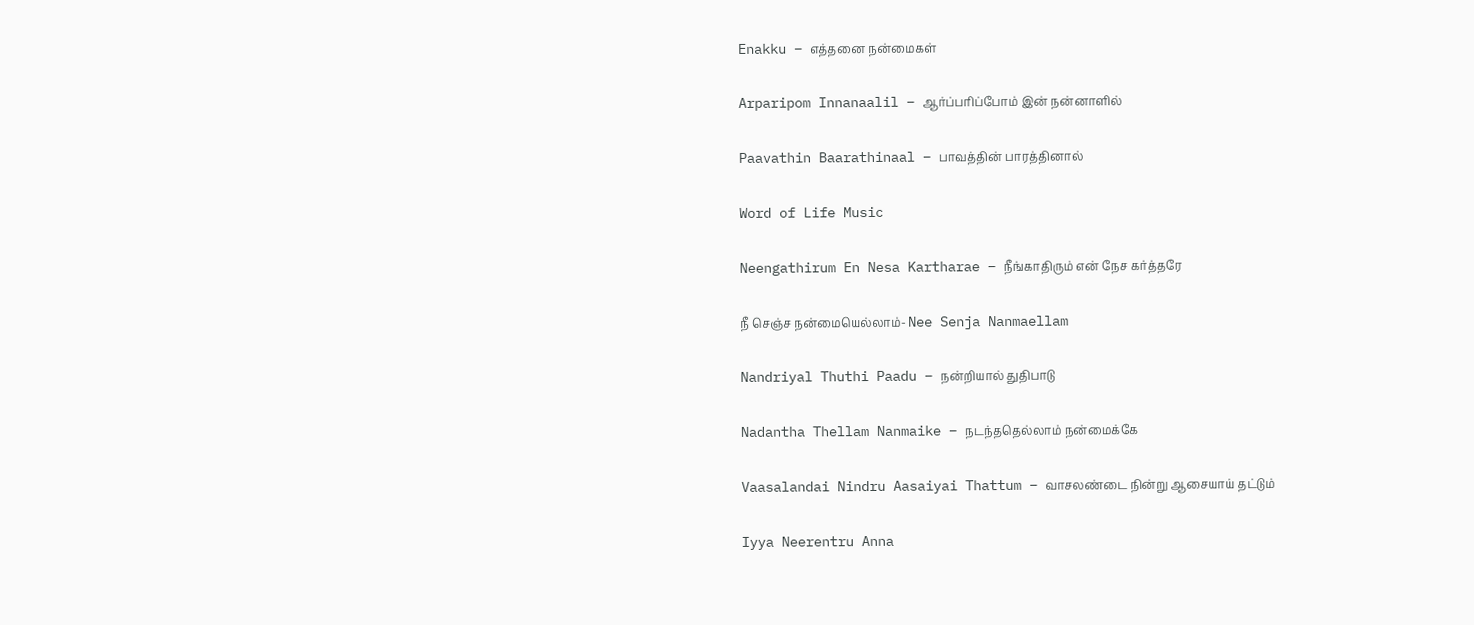Enakku – எத்தனை நன்மைகள்

Arparipom Innanaalil – ஆர்ப்பரிப்போம் இன் நன்னாளில்

Paavathin Baarathinaal – பாவத்தின் பாரத்தினால்

Word of Life Music

Neengathirum En Nesa Kartharae – நீங்காதிரும் என் நேச கர்த்தரே

நீ செஞ்ச நன்மையெல்லாம்- Nee Senja Nanmaellam

Nandriyal Thuthi Paadu – நன்றியால் துதிபாடு

Nadantha Thellam Nanmaike – நடந்ததெல்லாம் நன்மைக்கே

Vaasalandai Nindru Aasaiyai Thattum – வாசலண்டை நின்று ஆசையாய் தட்டும்

Iyya Neerentru Anna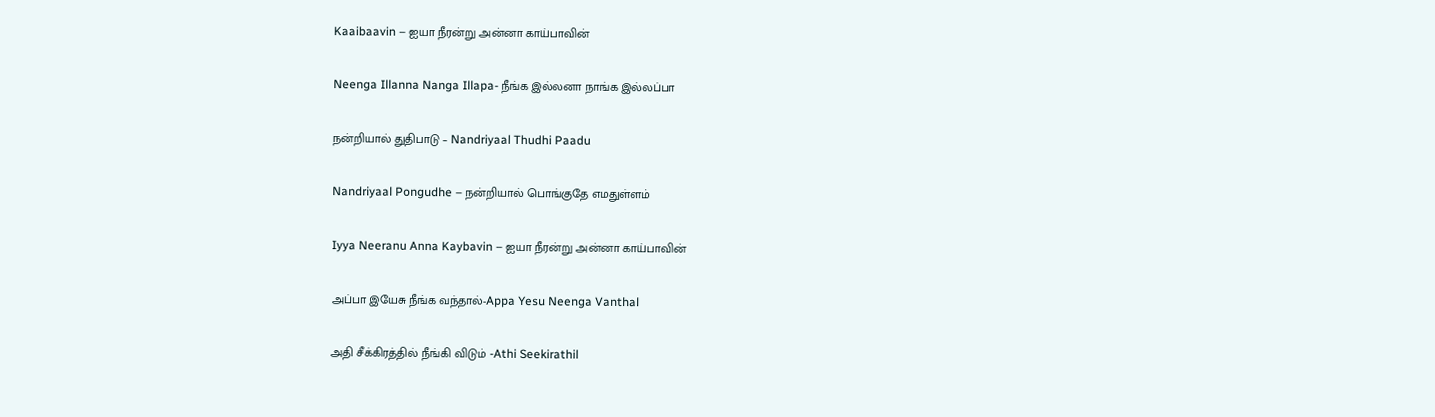Kaaibaavin – ஐயா நீரன்று அன்னா காய்பாவின்

Neenga Illanna Nanga Illapa- நீங்க இல்லனா நாங்க இல்லப்பா

நன்றியால் துதிபாடு – Nandriyaal Thudhi Paadu

Nandriyaal Pongudhe – நன்றியால் பொங்குதே எமதுள்ளம்

Iyya Neeranu Anna Kaybavin – ஐயா நீரன்று அன்னா காய்பாவின்

அப்பா இயேசு நீங்க வந்தால்-Appa Yesu Neenga Vanthal

அதி சீக்கிரத்தில் நீங்கி விடும் -Athi Seekirathil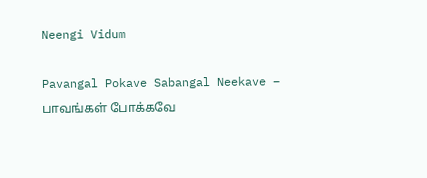Neengi Vidum

Pavangal Pokave Sabangal Neekave – பாவங்கள் போக்கவே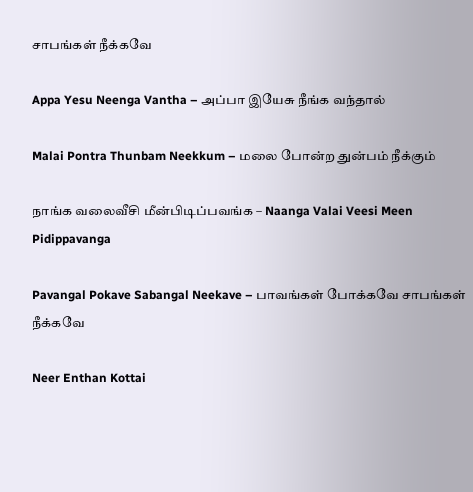சாபங்கள் நீக்கவே

Appa Yesu Neenga Vantha – அப்பா இயேசு நீங்க வந்தால்

Malai Pontra Thunbam Neekkum – மலை போன்ற துன்பம் நீக்கும்

நாங்க வலைவீசி மீன்பிடிப்பவங்க – Naanga Valai Veesi Meen Pidippavanga

Pavangal Pokave Sabangal Neekave – பாவங்கள் போக்கவே சாபங்கள் நீக்கவே

Neer Enthan Kottai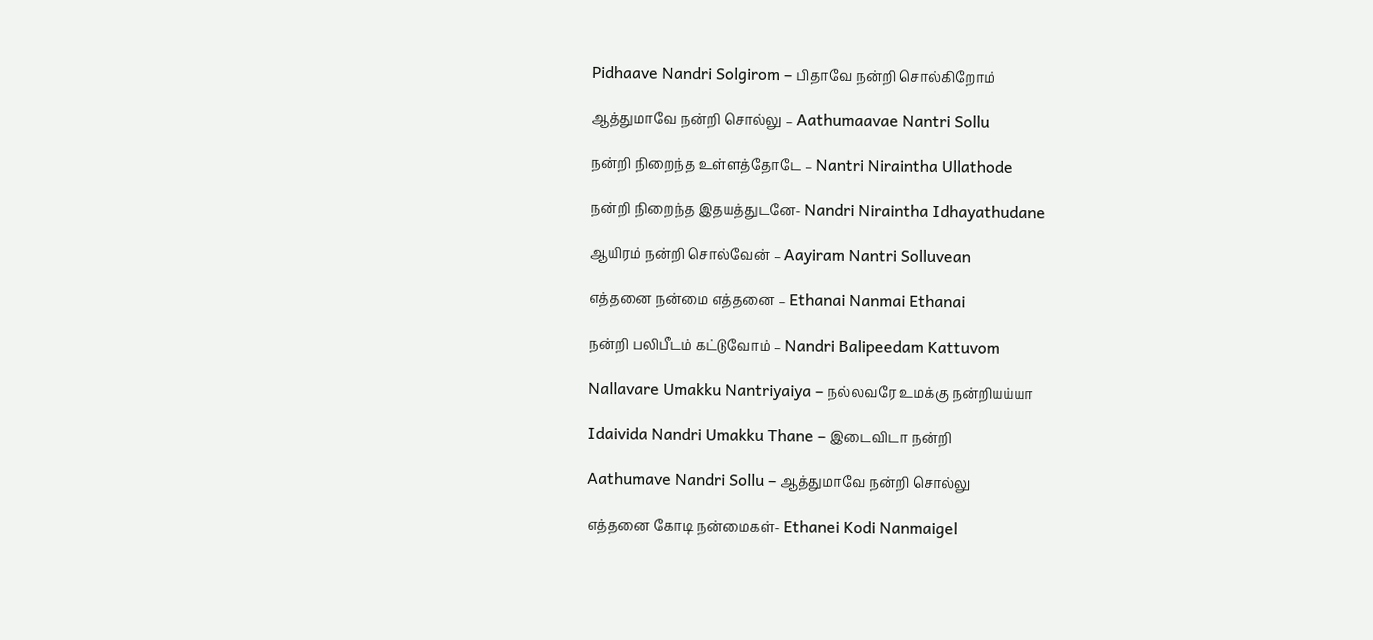Pidhaave Nandri Solgirom – பிதாவே நன்றி சொல்கிறோம்

ஆத்துமாவே நன்றி சொல்லு – Aathumaavae Nantri Sollu

நன்றி நிறைந்த உள்ளத்தோடே – Nantri Niraintha Ullathode

நன்றி நிறைந்த இதயத்துடனே- Nandri Niraintha Idhayathudane

ஆயிரம் நன்றி சொல்வேன் – Aayiram Nantri Solluvean

எத்தனை நன்மை எத்தனை – Ethanai Nanmai Ethanai

நன்றி பலிபீடம் கட்டுவோம் – Nandri Balipeedam Kattuvom

Nallavare Umakku Nantriyaiya – நல்லவரே உமக்கு நன்றியய்யா

Idaivida Nandri Umakku Thane – இடைவிடா நன்றி

Aathumave Nandri Sollu – ஆத்துமாவே நன்றி சொல்லு

எத்தனை கோடி நன்மைகள்- Ethanei Kodi Nanmaigel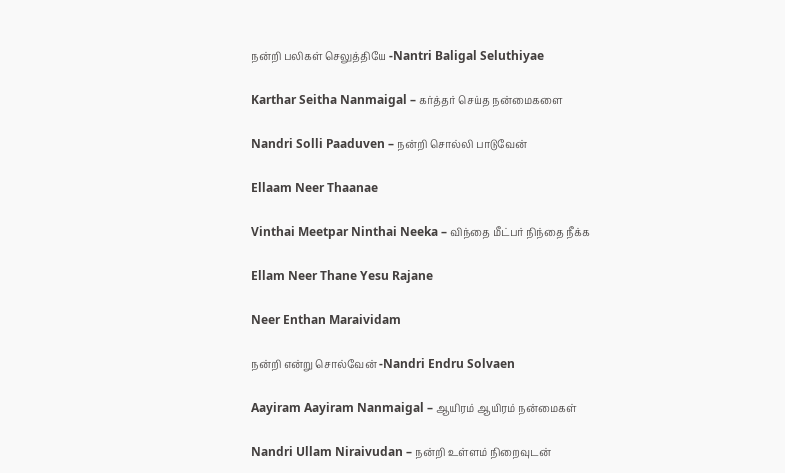நன்றி பலிகள் செலுத்தியே -Nantri Baligal Seluthiyae

Karthar Seitha Nanmaigal – கர்த்தர் செய்த நன்மைகளை

Nandri Solli Paaduven – நன்றி சொல்லி பாடுவேன்

Ellaam Neer Thaanae

Vinthai Meetpar Ninthai Neeka – விந்தை மீட்பர் நிந்தை நீக்க

Ellam Neer Thane Yesu Rajane

Neer Enthan Maraividam

நன்றி என்று சொல்வேன் -Nandri Endru Solvaen

Aayiram Aayiram Nanmaigal – ஆயிரம் ஆயிரம் நன்மைகள்

Nandri Ullam Niraivudan – நன்றி உள்ளம் நிறைவுடன்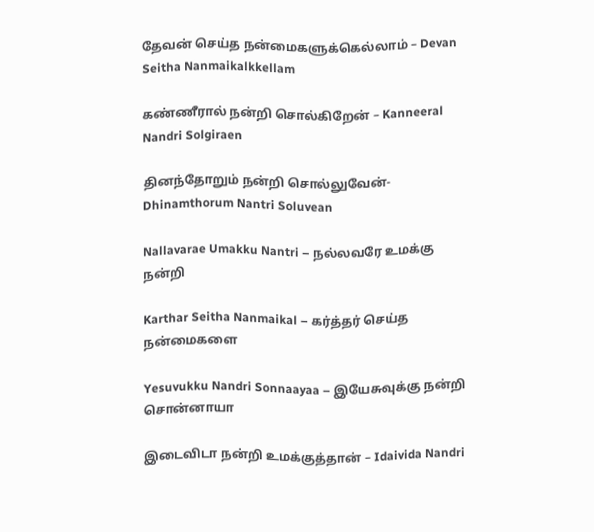தேவன் செய்த நன்மைகளுக்கெல்லாம் – Devan Seitha Nanmaikalkkellam

கண்ணீரால் நன்றி சொல்கிறேன் – Kanneeral Nandri Solgiraen

தினந்தோறும் நன்றி சொல்லுவேன்-Dhinamthorum Nantri Soluvean

Nallavarae Umakku Nantri – நல்லவரே உமக்கு நன்றி

Karthar Seitha Nanmaikal – கர்த்தர் செய்த நன்மைகளை

Yesuvukku Nandri Sonnaayaa – இயேசுவுக்கு நன்றி சொன்னாயா

இடைவிடா நன்றி உமக்குத்தான் – Idaivida Nandri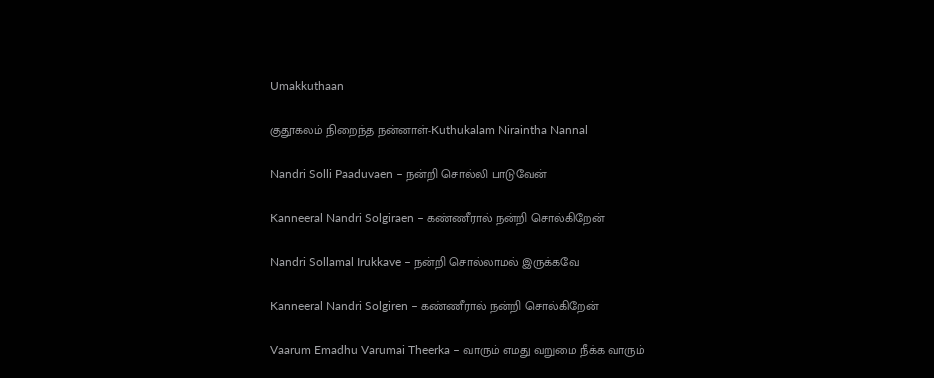Umakkuthaan

குதூகலம் நிறைந்த நன்னாள்-Kuthukalam Niraintha Nannal

Nandri Solli Paaduvaen – நன்றி சொல்லி பாடுவேன்

Kanneeral Nandri Solgiraen – கண்ணீரால் நன்றி சொல்கிறேன்

Nandri Sollamal Irukkave – நன்றி சொல்லாமல் இருக்கவே

Kanneeral Nandri Solgiren – கண்ணீரால் நன்றி சொல்கிறேன்

Vaarum Emadhu Varumai Theerka – வாரும் எமது வறுமை நீக்க வாரும்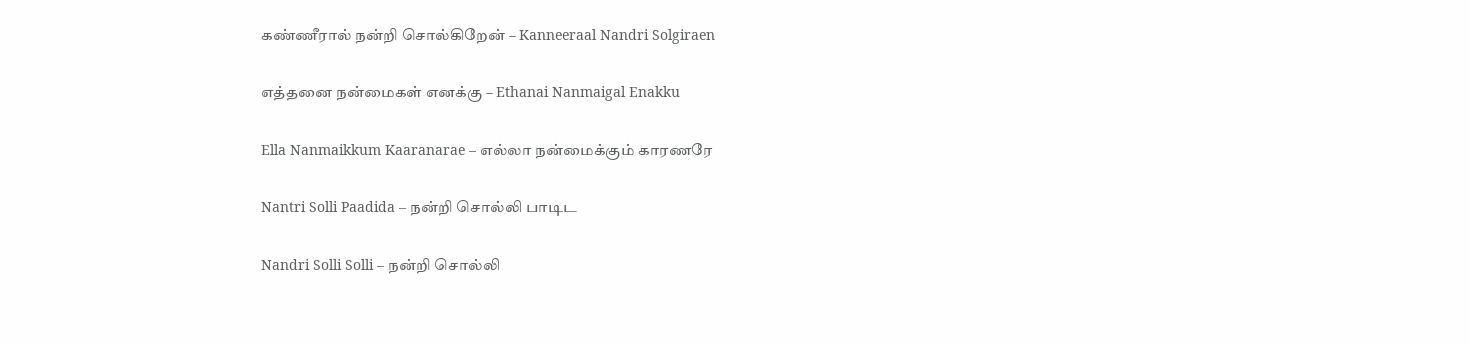கண்ணீரால் நன்றி சொல்கிறேன் – Kanneeraal Nandri Solgiraen

எத்தனை நன்மைகள் எனக்கு – Ethanai Nanmaigal Enakku

Ella Nanmaikkum Kaaranarae – எல்லா நன்மைக்கும் காரணரே

Nantri Solli Paadida – நன்றி சொல்லி பாடிட

Nandri Solli Solli – நன்றி சொல்லி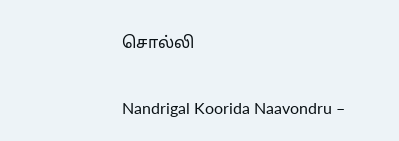சொல்லி

Nandrigal Koorida Naavondru –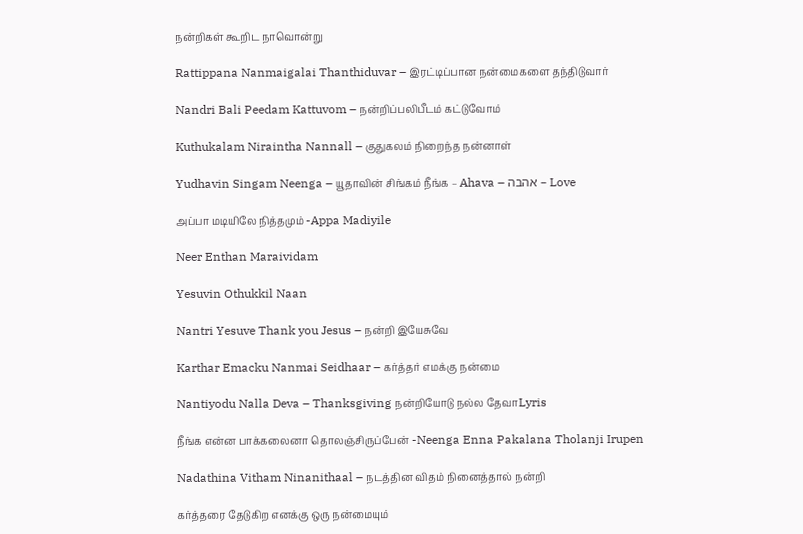நன்றிகள் கூறிட நாவொன்று

Rattippana Nanmaigalai Thanthiduvar – இரட்டிப்பான நன்மைகளை தந்திடுவார்

Nandri Bali Peedam Kattuvom – நன்றிப்பலிபீடம் கட்டுவோம்

Kuthukalam Niraintha Nannall – குதுகலம் நிறைந்த நன்னாள்

Yudhavin Singam Neenga – யூதாவின் சிங்கம் நீங்க – Ahava – אהבה – Love

அப்பா மடியிலே நித்தமும் -Appa Madiyile

Neer Enthan Maraividam

Yesuvin Othukkil Naan

Nantri Yesuve Thank you Jesus – நன்றி இயேசுவே

Karthar Emacku Nanmai Seidhaar – கர்த்தர் எமக்கு நன்மை

Nantiyodu Nalla Deva – Thanksgiving நன்றியோடு நல்ல தேவாLyris

நீங்க என்ன பாக்கலைனா தொலஞ்சிருப்பேன் -Neenga Enna Pakalana Tholanji Irupen

Nadathina Vitham Ninanithaal – நடத்தின விதம் நினைத்தால் நன்றி

கர்த்தரை தேடுகிற எனக்கு ஒரு நன்மையும்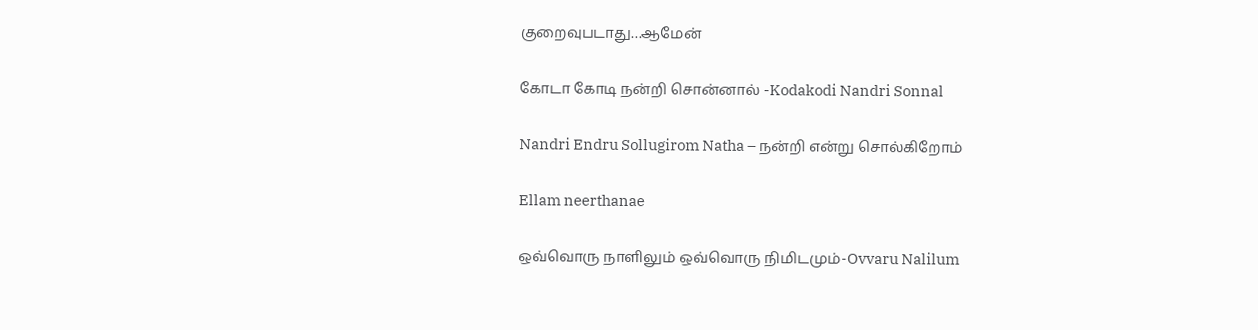குறைவுபடாது…ஆமேன்

கோடா கோடி நன்றி சொன்னால் -Kodakodi Nandri Sonnal

Nandri Endru Sollugirom Natha – நன்றி என்று சொல்கிறோம்

Ellam neerthanae

ஒவ்வொரு நாளிலும் ஒவ்வொரு நிமிடமும்-Ovvaru Nalilum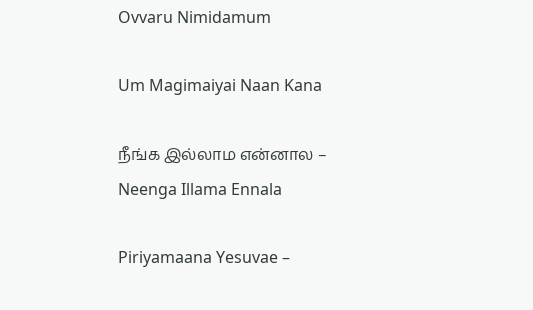Ovvaru Nimidamum

Um Magimaiyai Naan Kana

நீங்க இல்லாம என்னால – Neenga Illama Ennala

Piriyamaana Yesuvae –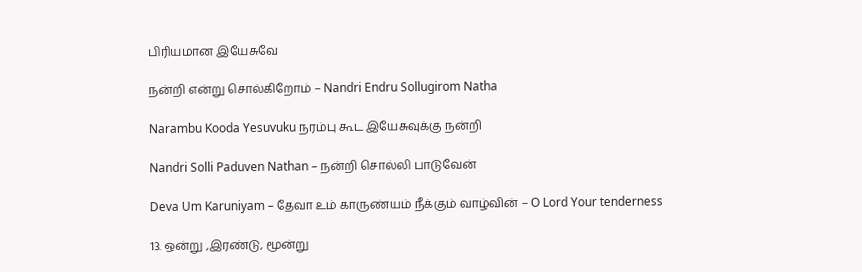பிரியமான இயேசுவே

நன்றி என்று சொல்கிறோம் – Nandri Endru Sollugirom Natha

Narambu Kooda Yesuvuku நரம்பு கூட இயேசுவுக்கு நன்றி

Nandri Solli Paduven Nathan – நன்றி சொல்லி பாடுவேன்

Deva Um Karuniyam – தேவா உம் காருண்யம் நீக்கும் வாழ்வின் – O Lord Your tenderness

13. ஒன்று ,இரண்டு, மூன்று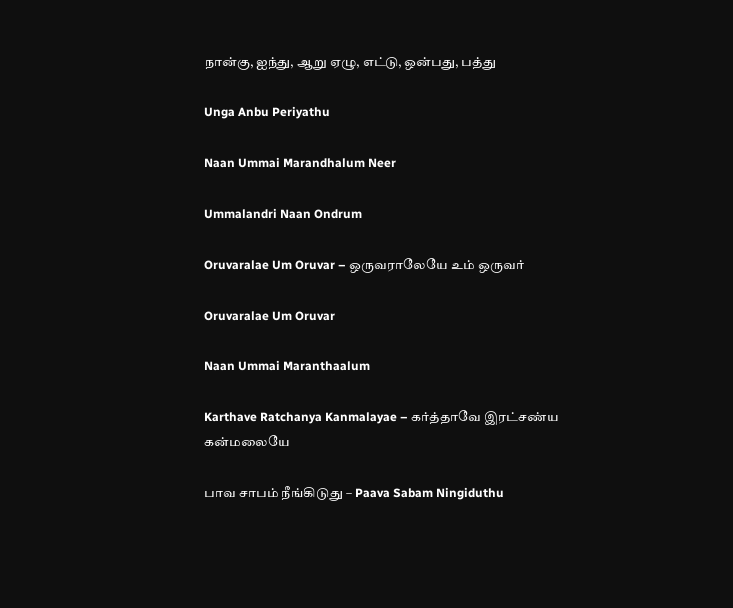நான்கு, ஐந்து, ஆறு ஏழு, எட்டு, ஒன்பது, பத்து

Unga Anbu Periyathu

Naan Ummai Marandhalum Neer

Ummalandri Naan Ondrum

Oruvaralae Um Oruvar – ஒருவராலேயே உம் ஒருவர்

Oruvaralae Um Oruvar

Naan Ummai Maranthaalum

Karthave Ratchanya Kanmalayae – கர்த்தாவே இரட்சண்ய கன்மலையே

பாவ சாபம் நீங்கிடுது – Paava Sabam Ningiduthu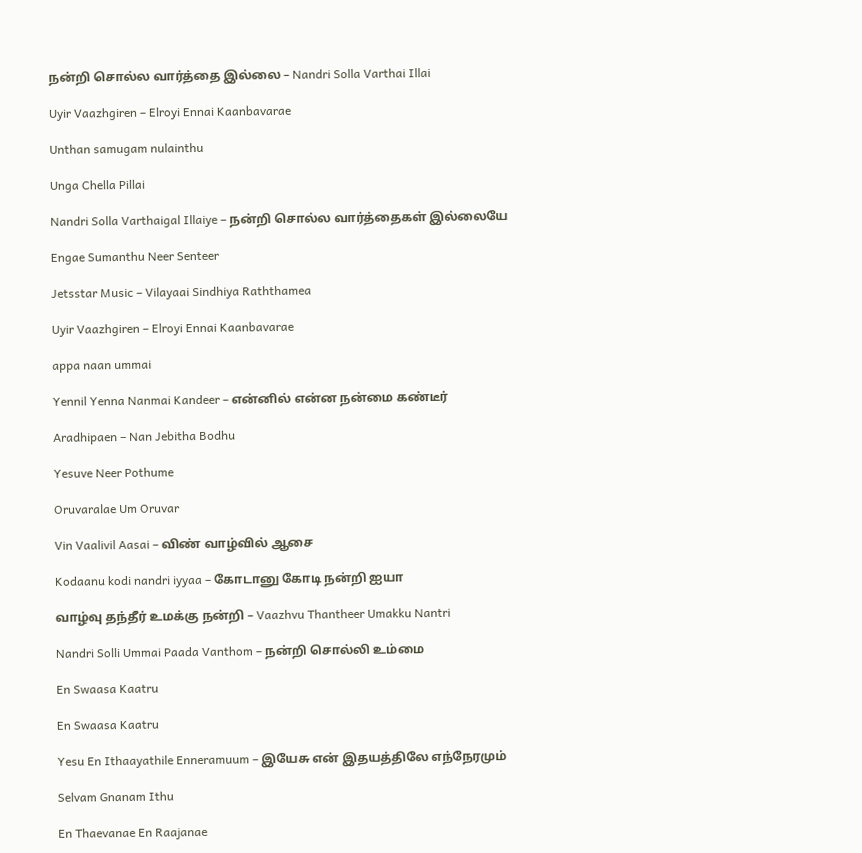நன்றி சொல்ல வார்த்தை இல்லை – Nandri Solla Varthai Illai

Uyir Vaazhgiren – Elroyi Ennai Kaanbavarae

Unthan samugam nulainthu

Unga Chella Pillai

Nandri Solla Varthaigal Illaiye – நன்றி சொல்ல வார்த்தைகள் இல்லையே

Engae Sumanthu Neer Senteer

Jetsstar Music – Vilayaai Sindhiya Raththamea

Uyir Vaazhgiren – Elroyi Ennai Kaanbavarae

appa naan ummai

Yennil Yenna Nanmai Kandeer – என்னில் என்ன நன்மை கண்டீர்

Aradhipaen – Nan Jebitha Bodhu

Yesuve Neer Pothume

Oruvaralae Um Oruvar

Vin Vaalivil Aasai – விண் வாழ்வில் ஆசை

Kodaanu kodi nandri iyyaa – கோடானு கோடி நன்றி ஐயா

வாழ்வு தந்தீர் உமக்கு நன்றி – Vaazhvu Thantheer Umakku Nantri

Nandri Solli Ummai Paada Vanthom – நன்றி சொல்லி உம்மை

En Swaasa Kaatru

En Swaasa Kaatru

Yesu En Ithaayathile Enneramuum – இயேசு என் இதயத்திலே எந்நேரமும்

Selvam Gnanam Ithu

En Thaevanae En Raajanae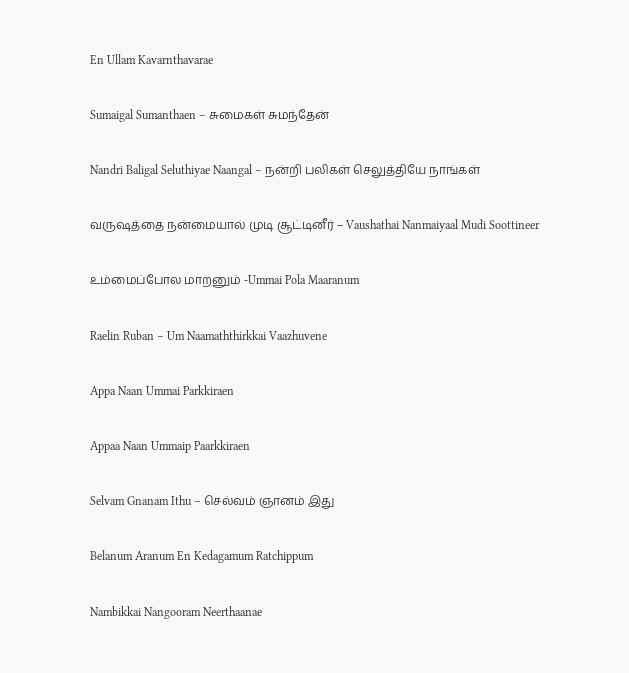En Ullam Kavarnthavarae

Sumaigal Sumanthaen – சுமைகள் சுமந்தேன்

Nandri Baligal Seluthiyae Naangal – நன்றி பலிகள் செலுத்தியே நாங்கள்

வருஷத்தை நன்மையால் முடி சூட்டினீர் – Vaushathai Nanmaiyaal Mudi Soottineer

உம்மைப்போல மாறனும் -Ummai Pola Maaranum

Raelin Ruban – Um Naamaththirkkai Vaazhuvene

Appa Naan Ummai Parkkiraen

Appaa Naan Ummaip Paarkkiraen

Selvam Gnanam Ithu – செல்வம் ஞானம் இது

Belanum Aranum En Kedagamum Ratchippum

Nambikkai Nangooram Neerthaanae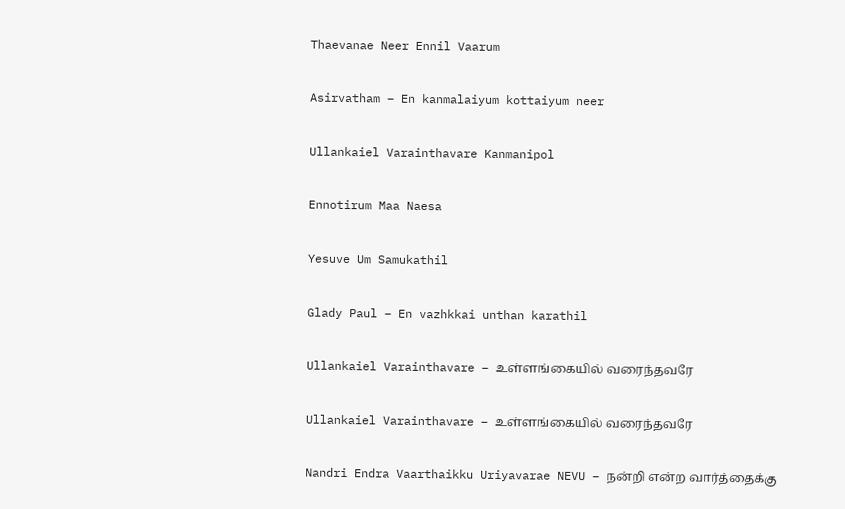Thaevanae Neer Ennil Vaarum

Asirvatham – En kanmalaiyum kottaiyum neer

Ullankaiel Varainthavare Kanmanipol

Ennotirum Maa Naesa

Yesuve Um Samukathil

Glady Paul – En vazhkkai unthan karathil

Ullankaiel Varainthavare – உள்ளங்கையில் வரைந்தவரே

Ullankaiel Varainthavare – உள்ளங்கையில் வரைந்தவரே

Nandri Endra Vaarthaikku Uriyavarae NEVU – நன்றி என்ற வார்த்தைக்கு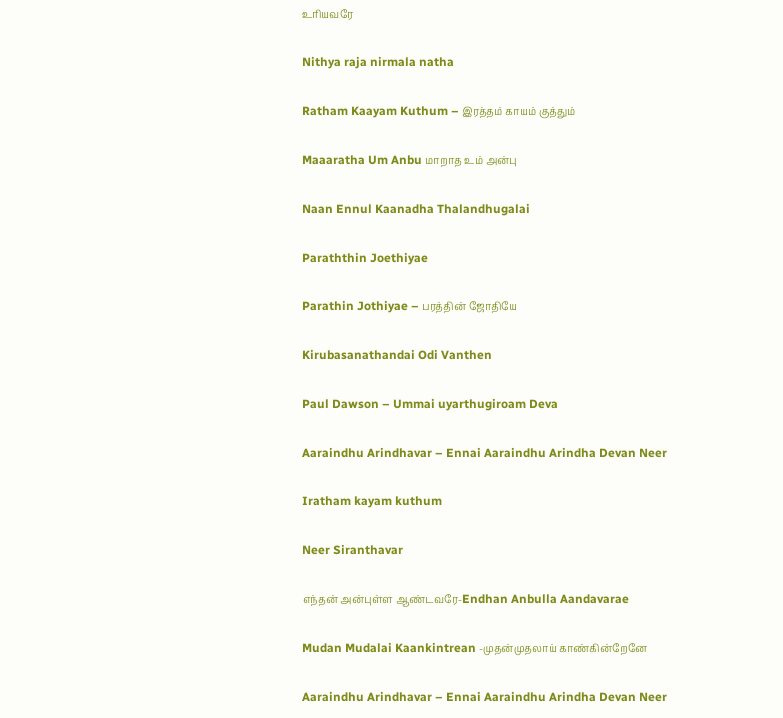உரியவரே

Nithya raja nirmala natha

Ratham Kaayam Kuthum – இரத்தம் காயம் குத்தும்

Maaaratha Um Anbu மாறாத உம் அன்பு

Naan Ennul Kaanadha Thalandhugalai

Paraththin Joethiyae

Parathin Jothiyae – பரத்தின் ஜோதியே

Kirubasanathandai Odi Vanthen

Paul Dawson – Ummai uyarthugiroam Deva

Aaraindhu Arindhavar – Ennai Aaraindhu Arindha Devan Neer

Iratham kayam kuthum

Neer Siranthavar

எந்தன் அன்புள்ள ஆண்டவரே-Endhan Anbulla Aandavarae

Mudan Mudalai Kaankintrean -முதன்முதலாய் காண்கின்றேனே

Aaraindhu Arindhavar – Ennai Aaraindhu Arindha Devan Neer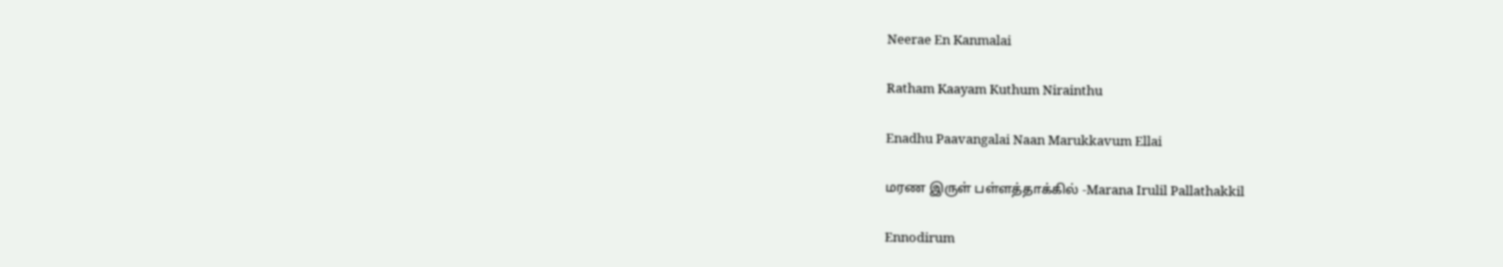Neerae En Kanmalai

Ratham Kaayam Kuthum Nirainthu

Enadhu Paavangalai Naan Marukkavum Ellai

மரண இருள் பள்ளத்தாக்கில் -Marana Irulil Pallathakkil

Ennodirum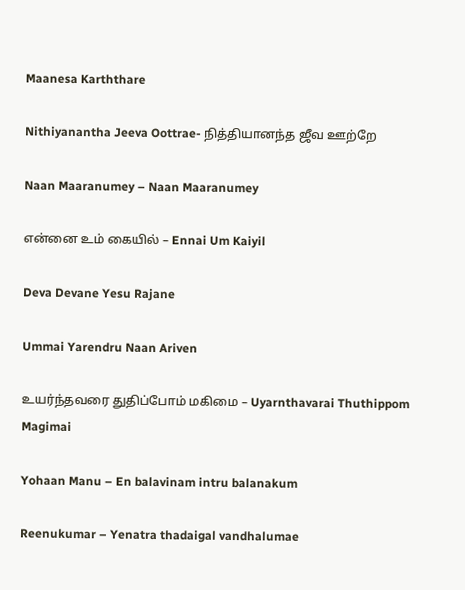Maanesa Karththare

Nithiyanantha Jeeva Oottrae- நித்தியானந்த ஜீவ ஊற்றே

Naan Maaranumey – Naan Maaranumey

என்னை உம் கையில் – Ennai Um Kaiyil

Deva Devane Yesu Rajane

Ummai Yarendru Naan Ariven

உயர்ந்தவரை துதிப்போம் மகிமை – Uyarnthavarai Thuthippom Magimai

Yohaan Manu – En balavinam intru balanakum

Reenukumar – Yenatra thadaigal vandhalumae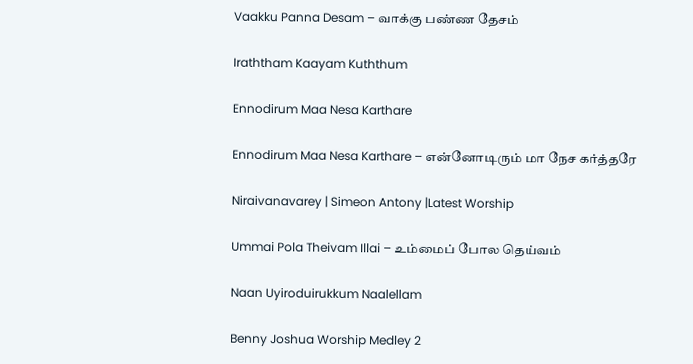Vaakku Panna Desam – வாக்கு பண்ண தேசம்

Iraththam Kaayam Kuththum

Ennodirum Maa Nesa Karthare

Ennodirum Maa Nesa Karthare – என்னோடிரும் மா நேச கர்த்தரே

Niraivanavarey | Simeon Antony |Latest Worship

Ummai Pola Theivam Illai – உம்மைப் போல தெய்வம்

Naan Uyiroduirukkum Naalellam

Benny Joshua Worship Medley 2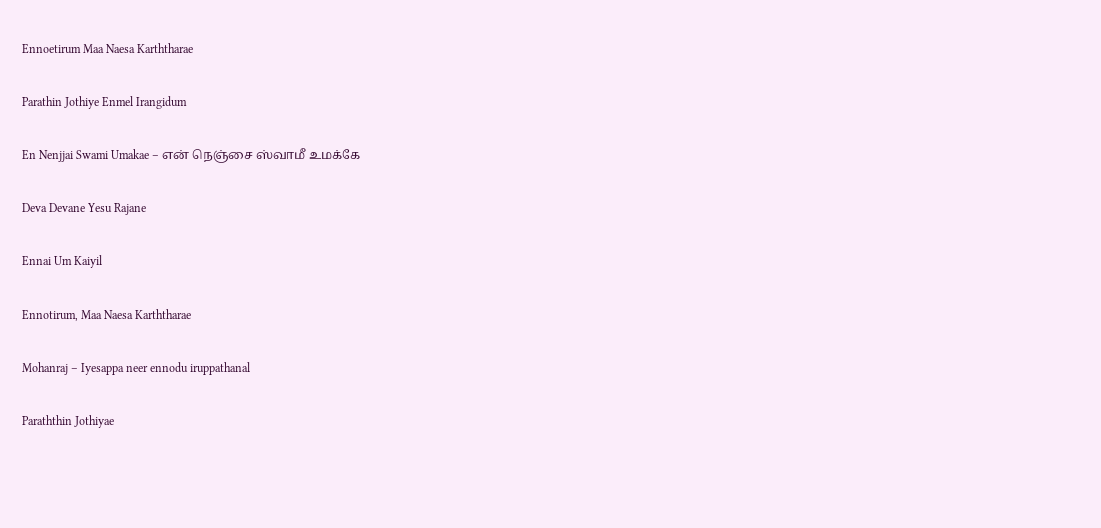Ennoetirum Maa Naesa Karththarae

Parathin Jothiye Enmel Irangidum

En Nenjjai Swami Umakae – என் நெஞ்சை ஸ்வாமீ உமக்கே

Deva Devane Yesu Rajane

Ennai Um Kaiyil

Ennotirum, Maa Naesa Karththarae

Mohanraj – Iyesappa neer ennodu iruppathanal

Paraththin Jothiyae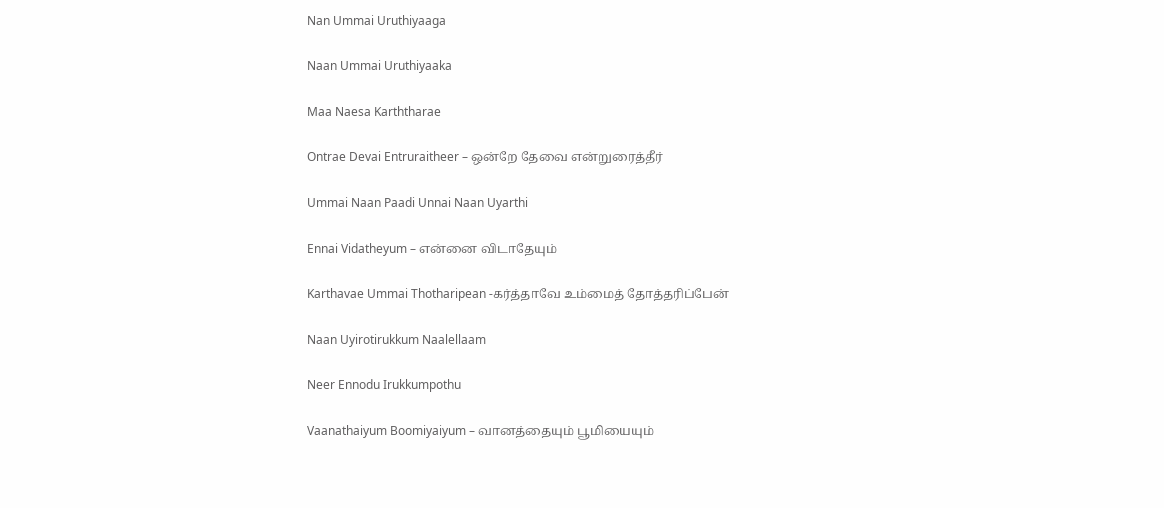Nan Ummai Uruthiyaaga

Naan Ummai Uruthiyaaka

Maa Naesa Karththarae

Ontrae Devai Entruraitheer – ஒன்றே தேவை என்றுரைத்தீர்

Ummai Naan Paadi Unnai Naan Uyarthi

Ennai Vidatheyum – என்னை விடாதேயும்

Karthavae Ummai Thotharipean -கர்த்தாவே உம்மைத் தோத்தரிப்பேன்

Naan Uyirotirukkum Naalellaam

Neer Ennodu Irukkumpothu

Vaanathaiyum Boomiyaiyum – வானத்தையும் பூமியையும்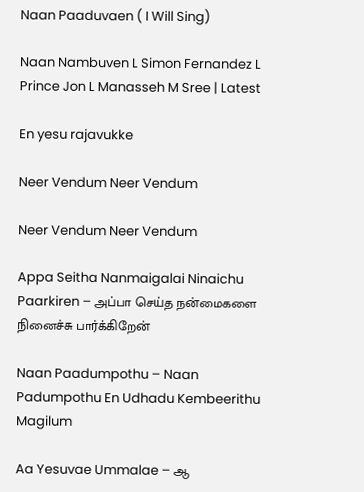Naan Paaduvaen ( I Will Sing)

Naan Nambuven L Simon Fernandez L Prince Jon L Manasseh M Sree | Latest

En yesu rajavukke

Neer Vendum Neer Vendum

Neer Vendum Neer Vendum

Appa Seitha Nanmaigalai Ninaichu Paarkiren – அப்பா செய்த நன்மைகளை நினைச்சு பார்க்கிறேன்

Naan Paadumpothu – Naan Padumpothu En Udhadu Kembeerithu Magilum

Aa Yesuvae Ummalae – ஆ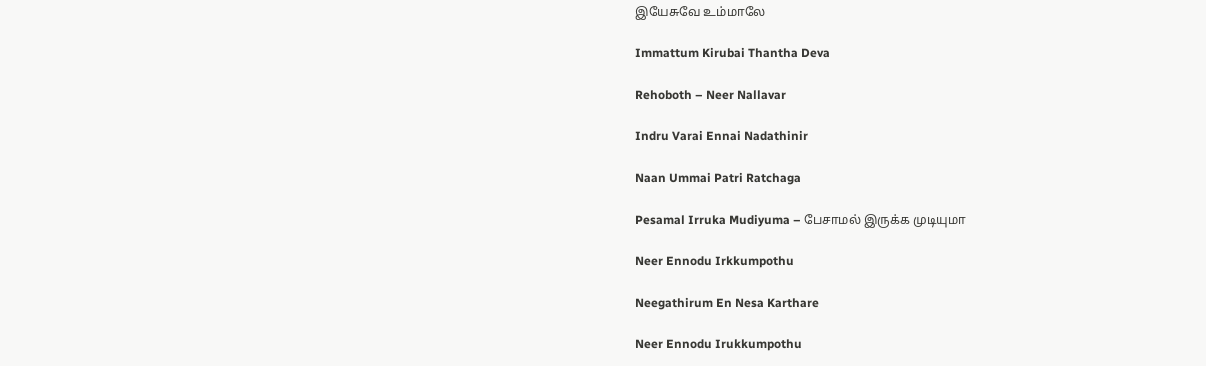இயேசுவே உம்மாலே

Immattum Kirubai Thantha Deva

Rehoboth – Neer Nallavar

Indru Varai Ennai Nadathinir

Naan Ummai Patri Ratchaga

Pesamal Irruka Mudiyuma – பேசாமல் இருக்க முடியுமா

Neer Ennodu Irkkumpothu

Neegathirum En Nesa Karthare

Neer Ennodu Irukkumpothu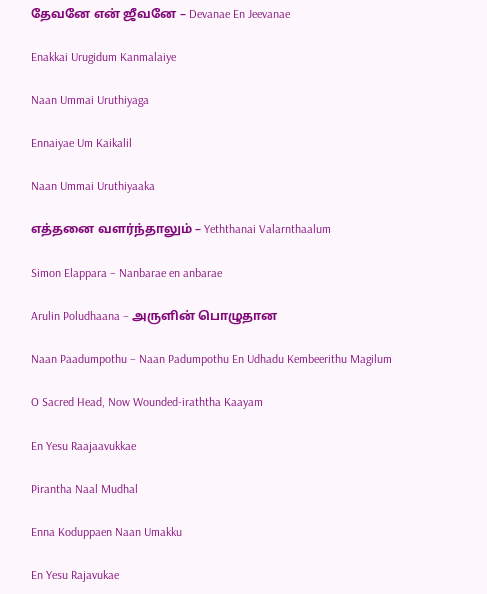தேவனே என் ஜீவனே – Devanae En Jeevanae

Enakkai Urugidum Kanmalaiye

Naan Ummai Uruthiyaga

Ennaiyae Um Kaikalil

Naan Ummai Uruthiyaaka

எத்தனை வளர்ந்தாலும் – Yeththanai Valarnthaalum

Simon Elappara – Nanbarae en anbarae

Arulin Poludhaana – அருளின் பொழுதான

Naan Paadumpothu – Naan Padumpothu En Udhadu Kembeerithu Magilum

O Sacred Head, Now Wounded-iraththa Kaayam

En Yesu Raajaavukkae

Pirantha Naal Mudhal

Enna Koduppaen Naan Umakku

En Yesu Rajavukae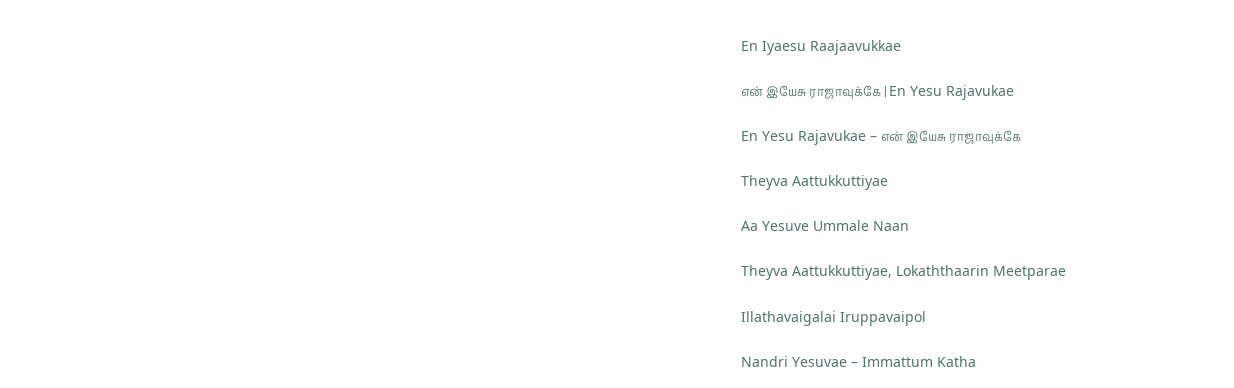En Iyaesu Raajaavukkae

என் இயேசு ராஜாவுக்கே | En Yesu Rajavukae

En Yesu Rajavukae – என் இயேசு ராஜாவுக்கே

Theyva Aattukkuttiyae

Aa Yesuve Ummale Naan

Theyva Aattukkuttiyae, Lokaththaarin Meetparae

Illathavaigalai Iruppavaipol

Nandri Yesuvae – Immattum Katha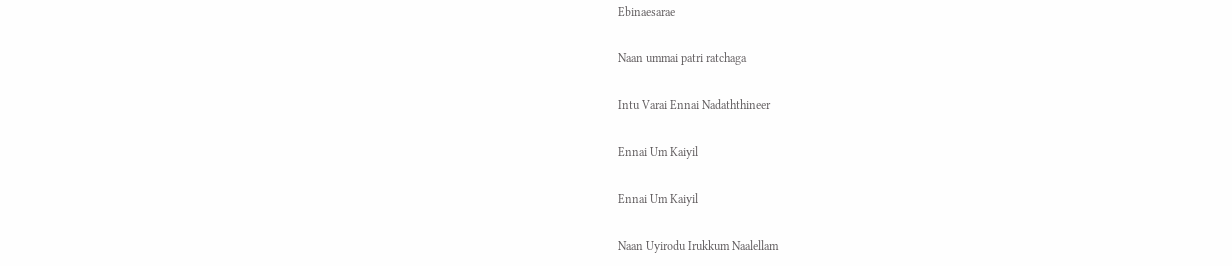Ebinaesarae

Naan ummai patri ratchaga

Intu Varai Ennai Nadaththineer

Ennai Um Kaiyil

Ennai Um Kaiyil

Naan Uyirodu Irukkum Naalellam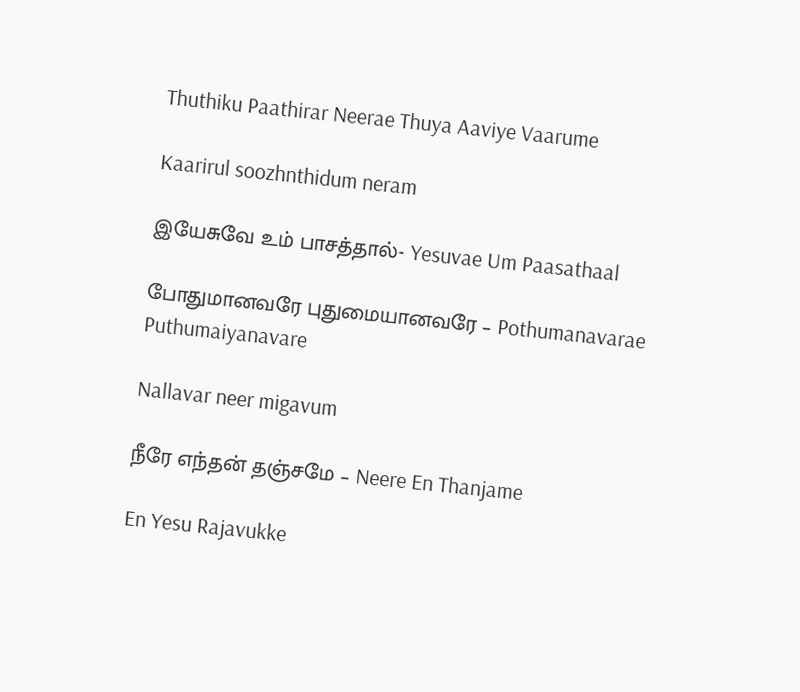Thuthiku Paathirar Neerae Thuya Aaviye Vaarume

Kaarirul soozhnthidum neram

இயேசுவே உம் பாசத்தால்- Yesuvae Um Paasathaal

போதுமானவரே புதுமையானவரே – Pothumanavarae Puthumaiyanavare

Nallavar neer migavum

நீரே எந்தன் தஞ்சமே – Neere En Thanjame

En Yesu Rajavukke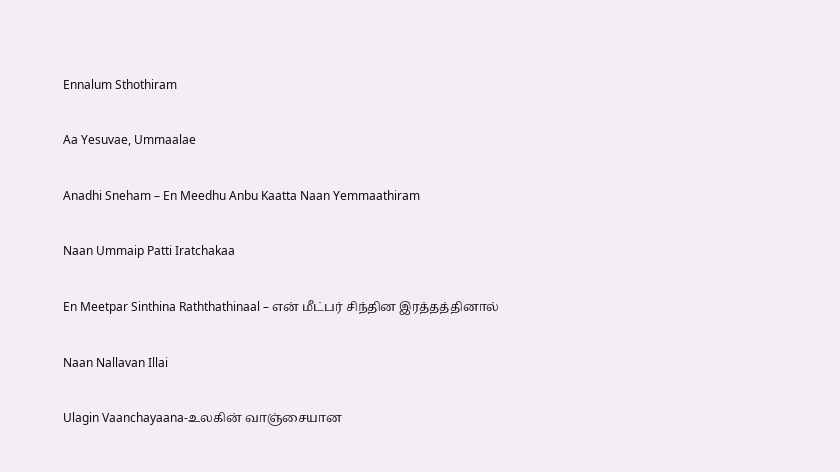Ennalum Sthothiram

Aa Yesuvae, Ummaalae

Anadhi Sneham – En Meedhu Anbu Kaatta Naan Yemmaathiram

Naan Ummaip Patti Iratchakaa

En Meetpar Sinthina Raththathinaal – என் மீட்பர் சிந்தின இரத்தத்தினால்

Naan Nallavan Illai

Ulagin Vaanchayaana-உலகின் வாஞ்சையான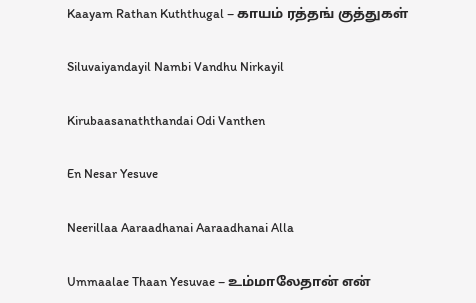Kaayam Rathan Kuththugal – காயம் ரத்தங் குத்துகள்

Siluvaiyandayil Nambi Vandhu Nirkayil

Kirubaasanaththandai Odi Vanthen

En Nesar Yesuve

Neerillaa Aaraadhanai Aaraadhanai Alla

Ummaalae Thaan Yesuvae – உம்மாலேதான் என்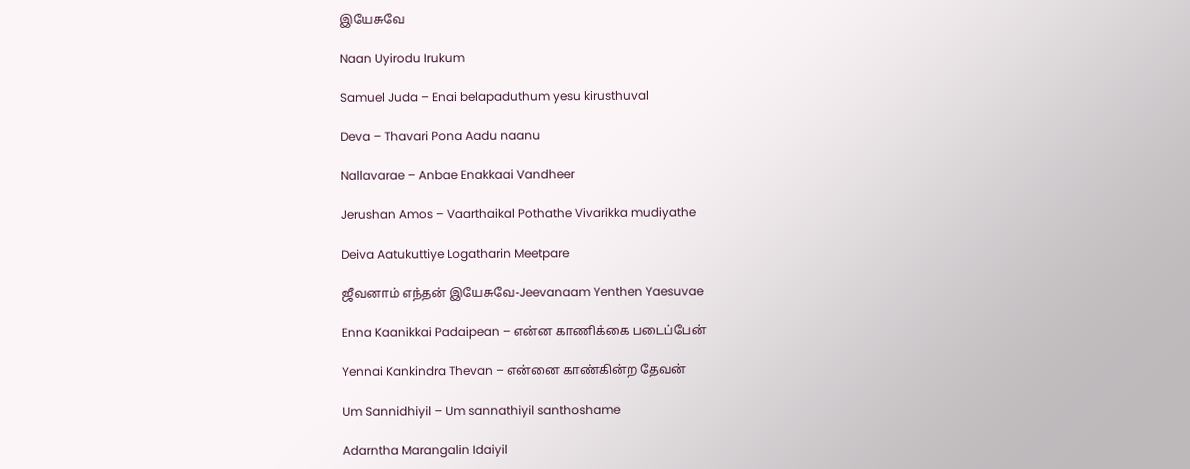இயேசுவே

Naan Uyirodu Irukum

Samuel Juda – Enai belapaduthum yesu kirusthuval

Deva – Thavari Pona Aadu naanu

Nallavarae – Anbae Enakkaai Vandheer

Jerushan Amos – Vaarthaikal Pothathe Vivarikka mudiyathe

Deiva Aatukuttiye Logatharin Meetpare

ஜீவனாம் எந்தன் இயேசுவே-Jeevanaam Yenthen Yaesuvae

Enna Kaanikkai Padaipean – என்ன காணிக்கை படைப்பேன்

Yennai Kankindra Thevan – என்னை காண்கின்ற தேவன்

Um Sannidhiyil – Um sannathiyil santhoshame

Adarntha Marangalin Idaiyil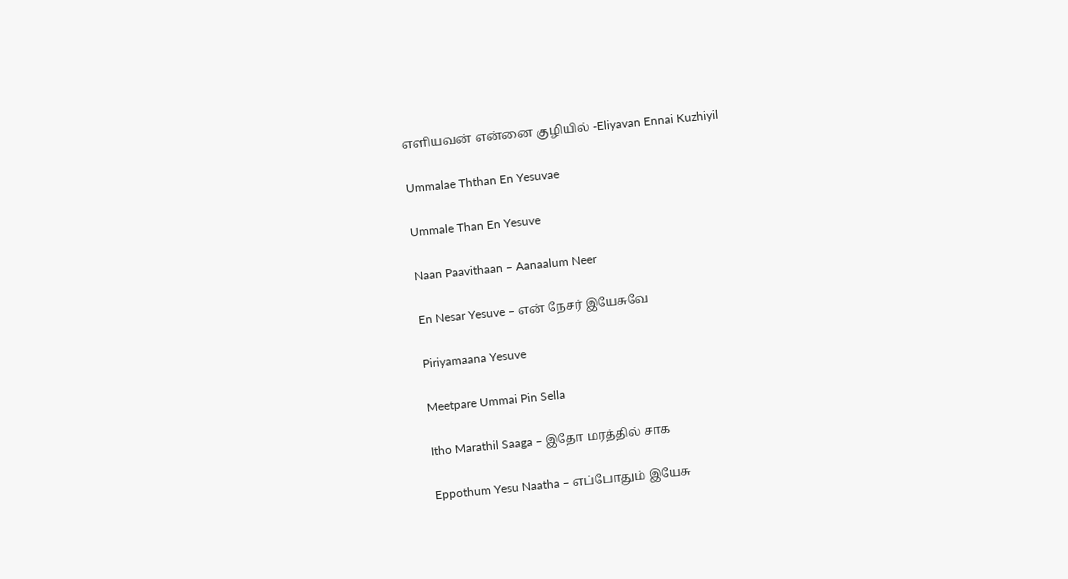எளியவன் என்னை குழியில் -Eliyavan Ennai Kuzhiyil

Ummalae Ththan En Yesuvae

Ummale Than En Yesuve

Naan Paavithaan – Aanaalum Neer

En Nesar Yesuve – என் நேசர் இயேசுவே

Piriyamaana Yesuve

Meetpare Ummai Pin Sella

Itho Marathil Saaga – இதோ மரத்தில் சாக

Eppothum Yesu Naatha – எப்போதும் இயேசு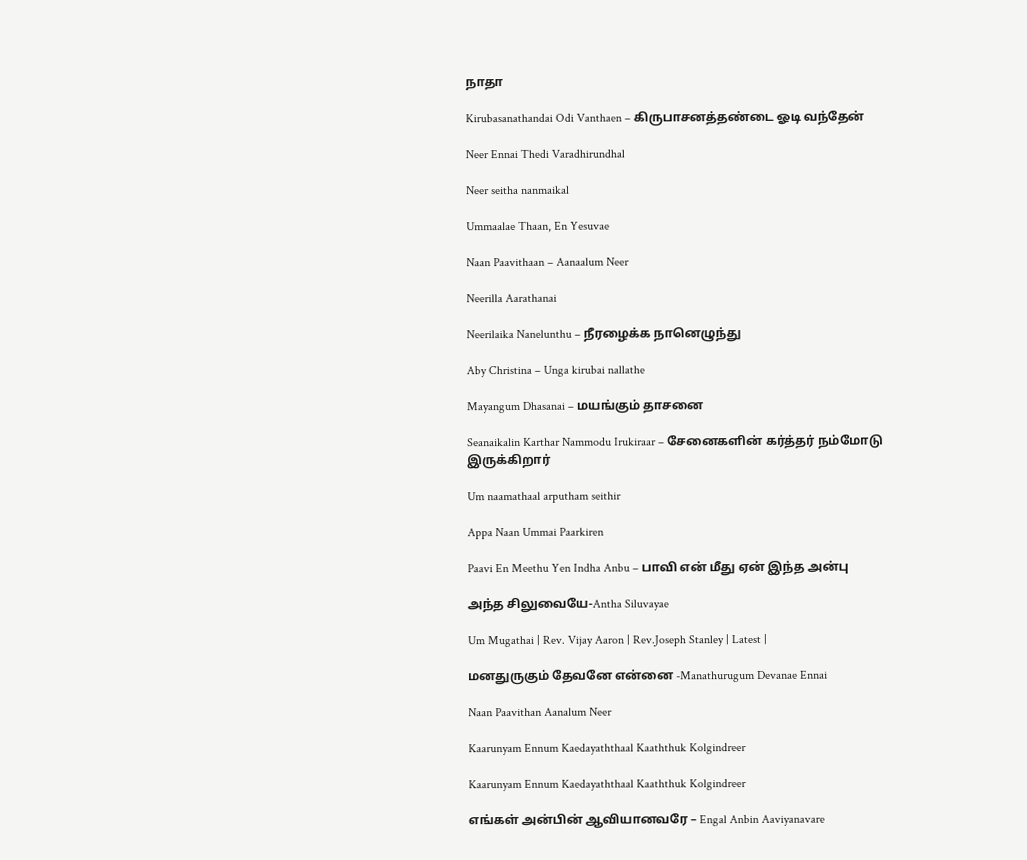நாதா

Kirubasanathandai Odi Vanthaen – கிருபாசனத்தண்டை ஓடி வந்தேன்

Neer Ennai Thedi Varadhirundhal

Neer seitha nanmaikal

Ummaalae Thaan, En Yesuvae

Naan Paavithaan – Aanaalum Neer

Neerilla Aarathanai

Neerilaika Nanelunthu – நீரழைக்க நானெழுந்து

Aby Christina – Unga kirubai nallathe

Mayangum Dhasanai – மயங்கும் தாசனை

Seanaikalin Karthar Nammodu Irukiraar – சேனைகளின் கர்த்தர் நம்மோடு இருக்கிறார்

Um naamathaal arputham seithir

Appa Naan Ummai Paarkiren

Paavi En Meethu Yen Indha Anbu – பாவி என் மீது ஏன் இந்த அன்பு

அந்த சிலுவையே-Antha Siluvayae

Um Mugathai | Rev. Vijay Aaron | Rev.Joseph Stanley | Latest |

மனதுருகும் தேவனே என்னை -Manathurugum Devanae Ennai

Naan Paavithan Aanalum Neer

Kaarunyam Ennum Kaedayaththaal Kaaththuk Kolgindreer

Kaarunyam Ennum Kaedayaththaal Kaaththuk Kolgindreer

எங்கள் அன்பின் ஆவியானவரே – Engal Anbin Aaviyanavare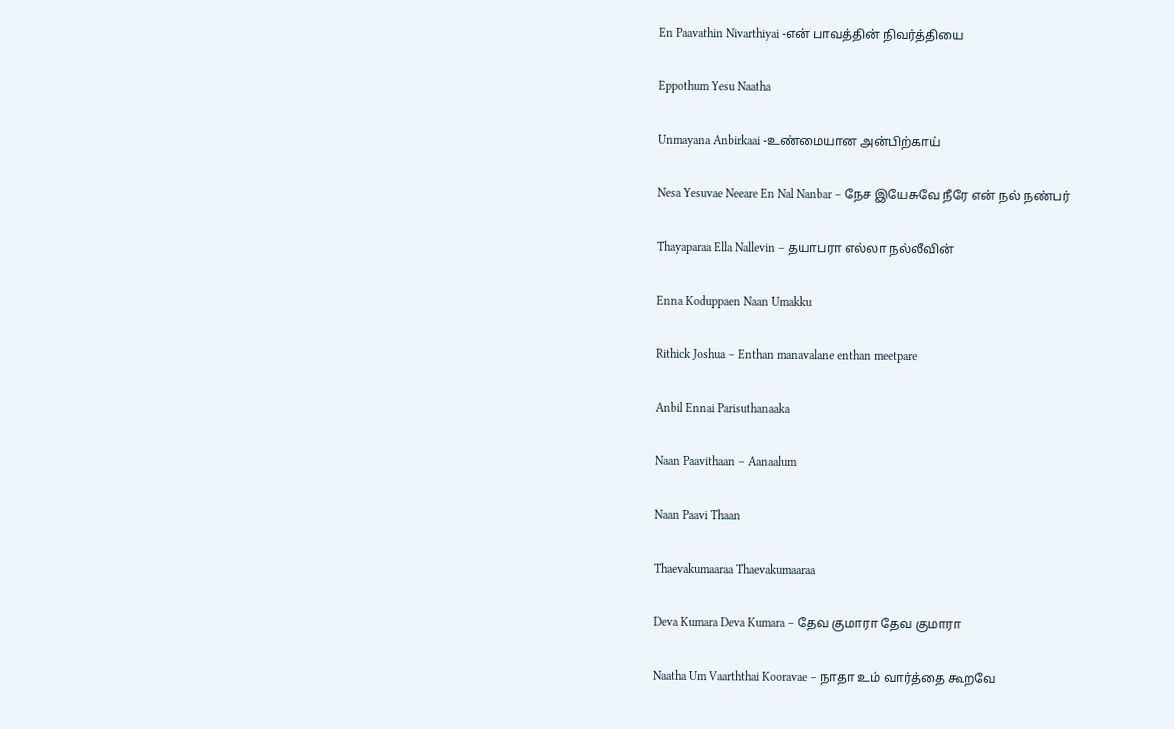En Paavathin Nivarthiyai -என் பாவத்தின் நிவர்த்தியை

Eppothum Yesu Naatha

Unmayana Anbirkaai -உண்மையான அன்பிற்காய்

Nesa Yesuvae Neeare En Nal Nanbar – நேச இயேசுவே நீரே என் நல் நண்பர்

Thayaparaa Ella Nallevin – தயாபரா எல்லா நல்லீவின்

Enna Koduppaen Naan Umakku

Rithick Joshua – Enthan manavalane enthan meetpare

Anbil Ennai Parisuthanaaka

Naan Paavithaan – Aanaalum

Naan Paavi Thaan

Thaevakumaaraa Thaevakumaaraa

Deva Kumara Deva Kumara – தேவ குமாரா தேவ குமாரா

Naatha Um Vaarththai Kooravae – நாதா உம் வார்த்தை கூறவே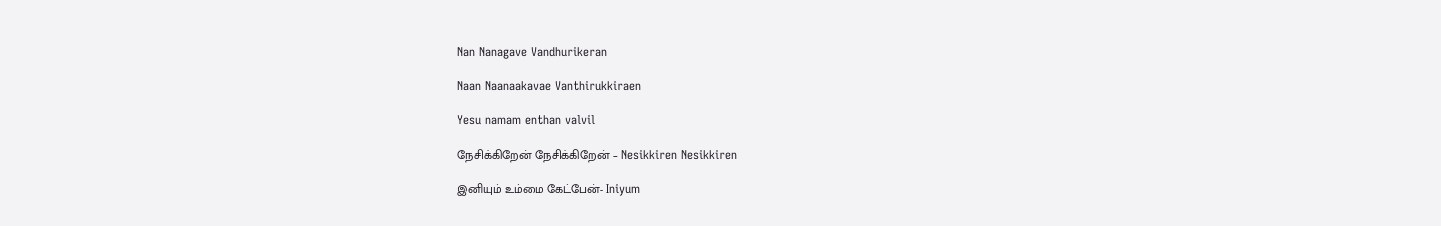Nan Nanagave Vandhurikeran

Naan Naanaakavae Vanthirukkiraen

Yesu namam enthan valvil

நேசிக்கிறேன் நேசிக்கிறேன் – Nesikkiren Nesikkiren

இனியும் உம்மை கேட்பேன்- Iniyum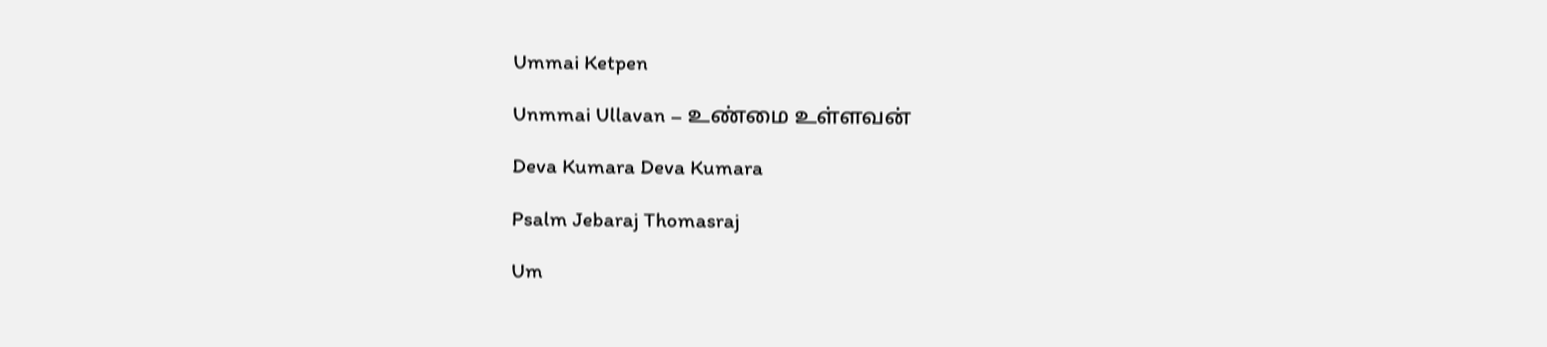Ummai Ketpen

Unmmai Ullavan – உண்மை உள்ளவன்

Deva Kumara Deva Kumara

Psalm Jebaraj Thomasraj

Um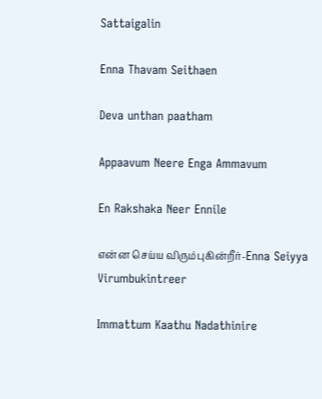Sattaigalin

Enna Thavam Seithaen

Deva unthan paatham

Appaavum Neere Enga Ammavum

En Rakshaka Neer Ennile

என்ன செய்ய விரும்புகின்றீர்-Enna Seiyya Virumbukintreer

Immattum Kaathu Nadathinire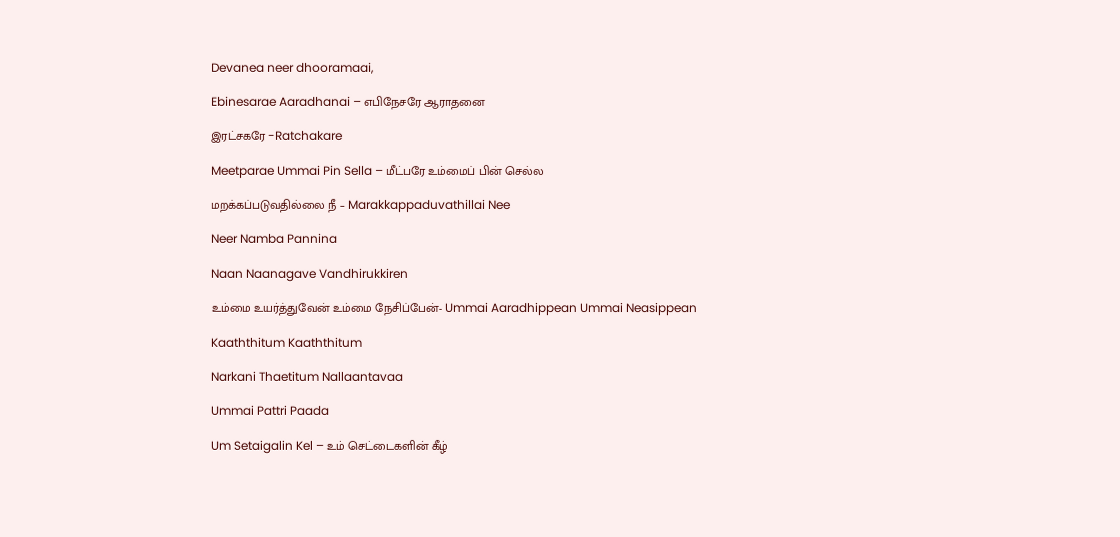Devanea neer dhooramaai,

Ebinesarae Aaradhanai – எபிநேசரே ஆராதனை

இரட்சகரே -Ratchakare

Meetparae Ummai Pin Sella – மீட்பரே உம்மைப் பின் செல்ல

மறக்கப்படுவதில்லை நீ – Marakkappaduvathillai Nee

Neer Namba Pannina

Naan Naanagave Vandhirukkiren

உம்மை உயர்த்துவேன் உம்மை நேசிப்பேன்- Ummai Aaradhippean Ummai Neasippean

Kaaththitum Kaaththitum

Narkani Thaetitum Nallaantavaa

Ummai Pattri Paada

Um Setaigalin Kel – உம் செட்டைகளின் கீழ்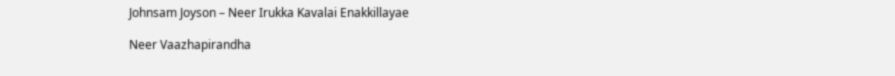Johnsam Joyson – Neer Irukka Kavalai Enakkillayae

Neer Vaazhapirandha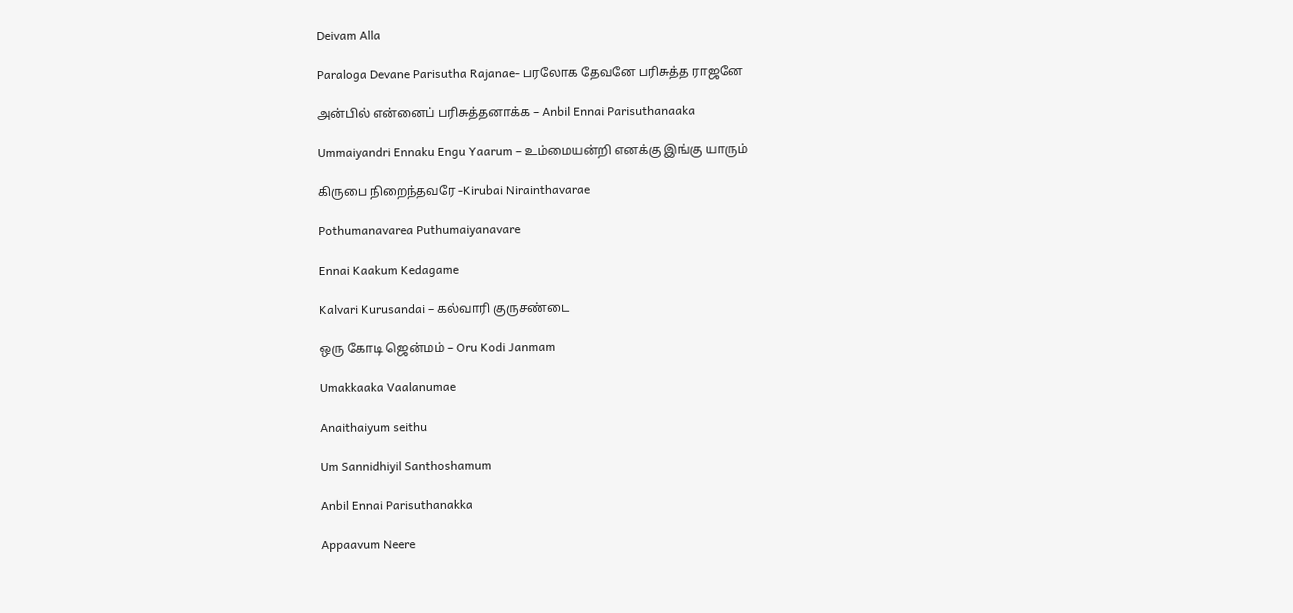Deivam Alla

Paraloga Devane Parisutha Rajanae- பரலோக தேவனே பரிசுத்த ராஜனே

அன்பில் என்னைப் பரிசுத்தனாக்க – Anbil Ennai Parisuthanaaka

Ummaiyandri Ennaku Engu Yaarum – உம்மையன்றி எனக்கு இங்கு யாரும்

கிருபை நிறைந்தவரே -Kirubai Nirainthavarae

Pothumanavarea Puthumaiyanavare

Ennai Kaakum Kedagame

Kalvari Kurusandai – கல்வாரி குருசண்டை

ஒரு கோடி ஜென்மம் – Oru Kodi Janmam

Umakkaaka Vaalanumae

Anaithaiyum seithu

Um Sannidhiyil Santhoshamum

Anbil Ennai Parisuthanakka

Appaavum Neere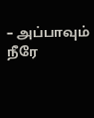– அப்பாவும் நீரே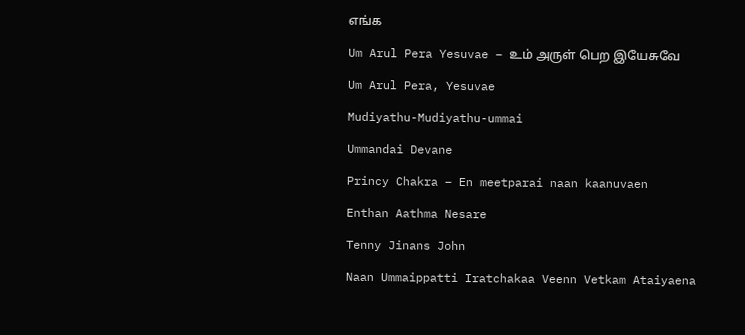எங்க

Um Arul Pera Yesuvae – உம் அருள் பெற இயேசுவே

Um Arul Pera, Yesuvae

Mudiyathu-Mudiyathu-ummai

Ummandai Devane

Princy Chakra – En meetparai naan kaanuvaen

Enthan Aathma Nesare

Tenny Jinans John

Naan Ummaippatti Iratchakaa Veenn Vetkam Ataiyaena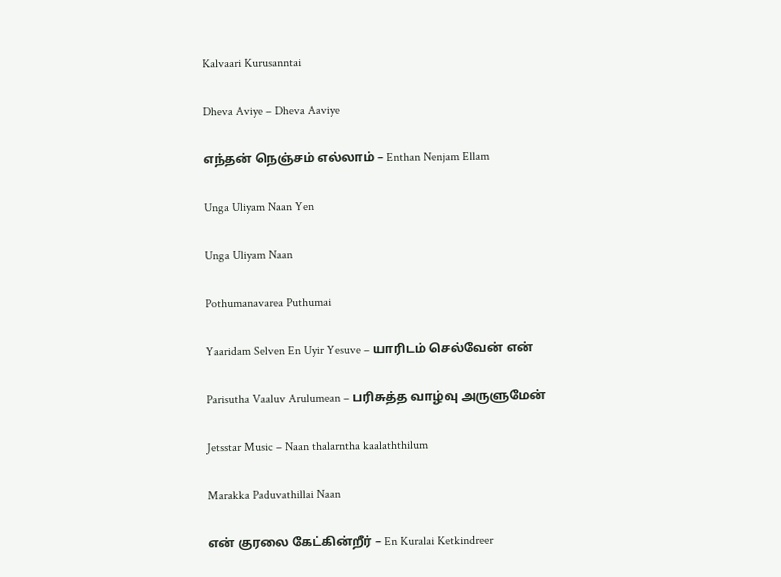Kalvaari Kurusanntai

Dheva Aviye – Dheva Aaviye

எந்தன் நெஞ்சம் எல்லாம் – Enthan Nenjam Ellam

Unga Uliyam Naan Yen

Unga Uliyam Naan

Pothumanavarea Puthumai

Yaaridam Selven En Uyir Yesuve – யாரிடம் செல்வேன் என்

Parisutha Vaaluv Arulumean – பரிசுத்த வாழ்வு அருளுமேன்

Jetsstar Music – Naan thalarntha kaalaththilum

Marakka Paduvathillai Naan

என் குரலை கேட்கின்றீர் – En Kuralai Ketkindreer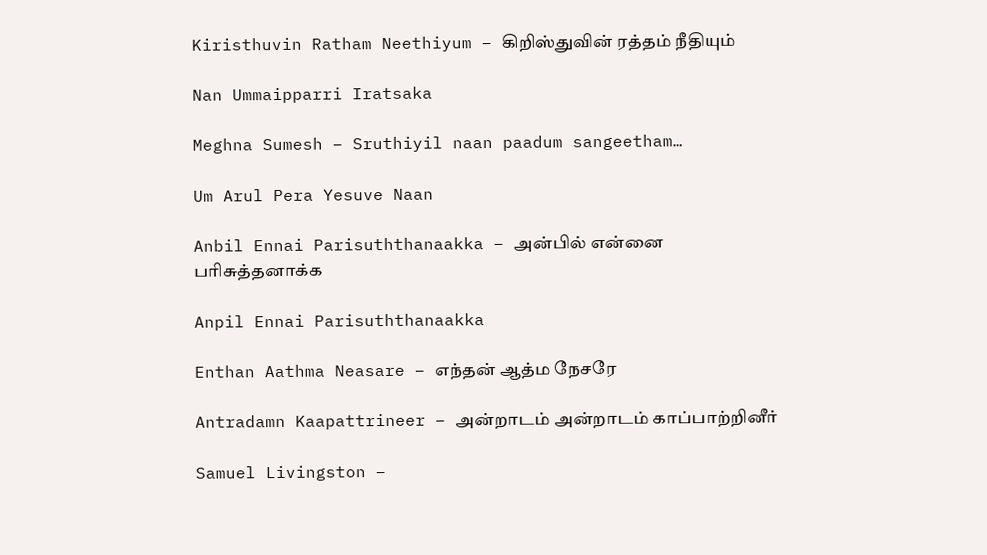Kiristhuvin Ratham Neethiyum – கிறிஸ்துவின் ரத்தம் நீதியும்

Nan Ummaipparri Iratsaka

Meghna Sumesh – Sruthiyil naan paadum sangeetham…

Um Arul Pera Yesuve Naan

Anbil Ennai Parisuththanaakka – அன்பில் என்னை பரிசுத்தனாக்க

Anpil Ennai Parisuththanaakka

Enthan Aathma Neasare – எந்தன் ஆத்ம நேசரே

Antradamn Kaapattrineer – அன்றாடம் அன்றாடம் காப்பாற்றினீர்

Samuel Livingston –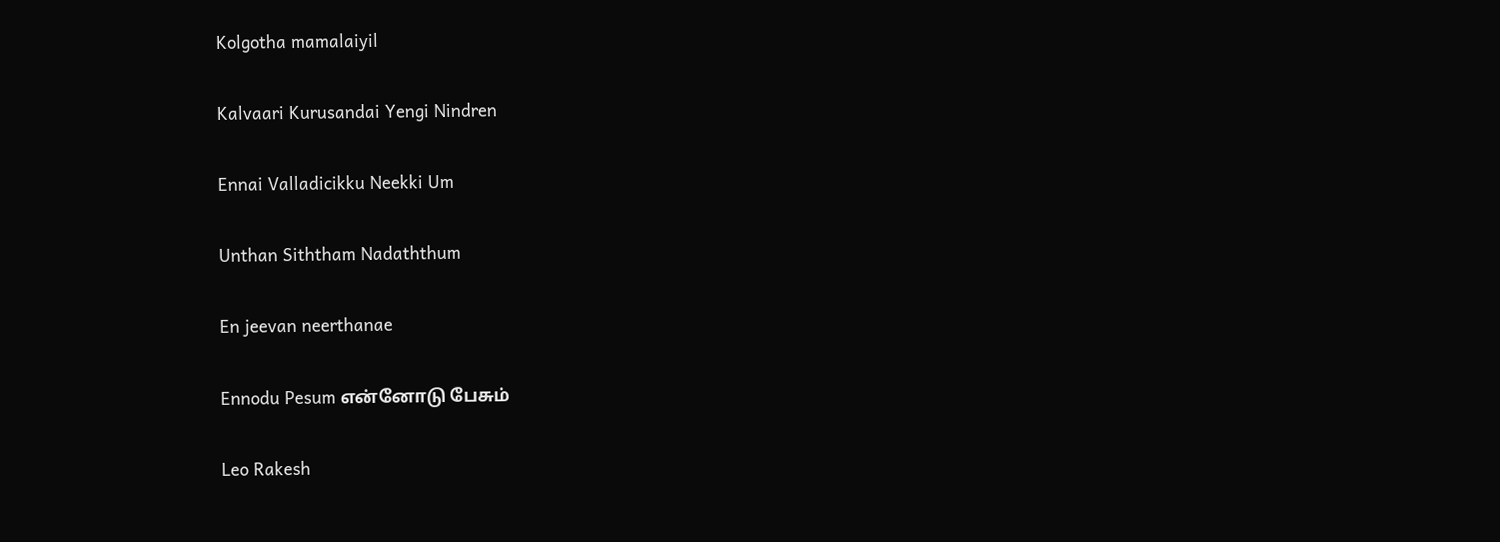Kolgotha mamalaiyil

Kalvaari Kurusandai Yengi Nindren

Ennai Valladicikku Neekki Um

Unthan Siththam Nadaththum

En jeevan neerthanae

Ennodu Pesum என்னோடு பேசும்

Leo Rakesh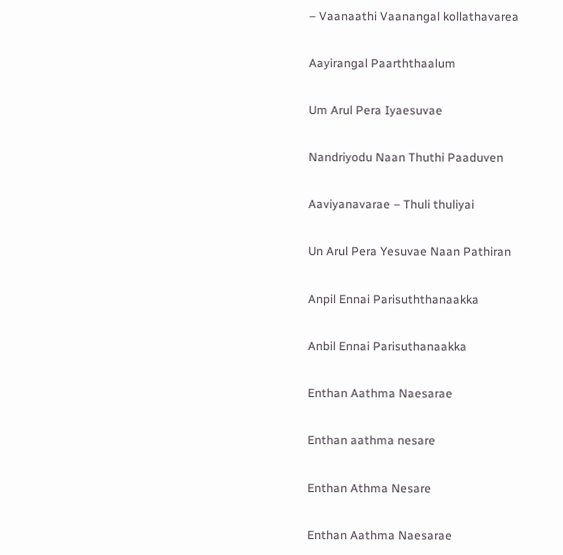– Vaanaathi Vaanangal kollathavarea

Aayirangal Paarththaalum

Um Arul Pera Iyaesuvae

Nandriyodu Naan Thuthi Paaduven

Aaviyanavarae – Thuli thuliyai

Un Arul Pera Yesuvae Naan Pathiran

Anpil Ennai Parisuththanaakka

Anbil Ennai Parisuthanaakka

Enthan Aathma Naesarae

Enthan aathma nesare

Enthan Athma Nesare

Enthan Aathma Naesarae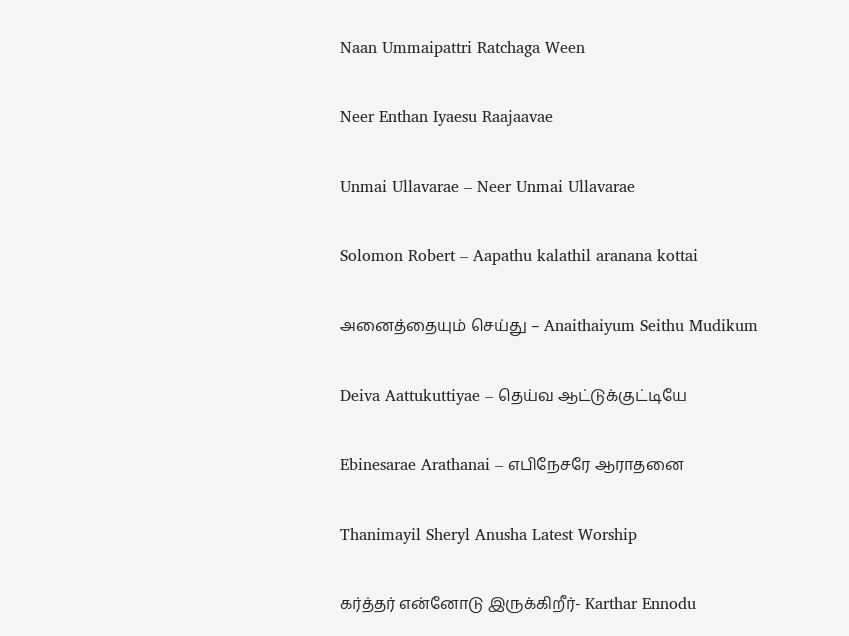Naan Ummaipattri Ratchaga Ween

Neer Enthan Iyaesu Raajaavae

Unmai Ullavarae – Neer Unmai Ullavarae

Solomon Robert – Aapathu kalathil aranana kottai

அனைத்தையும் செய்து – Anaithaiyum Seithu Mudikum

Deiva Aattukuttiyae – தெய்வ ஆட்டுக்குட்டியே

Ebinesarae Arathanai – எபிநேசரே ஆராதனை

Thanimayil Sheryl Anusha Latest Worship

கர்த்தர் என்னோடு இருக்கிறீர்- Karthar Ennodu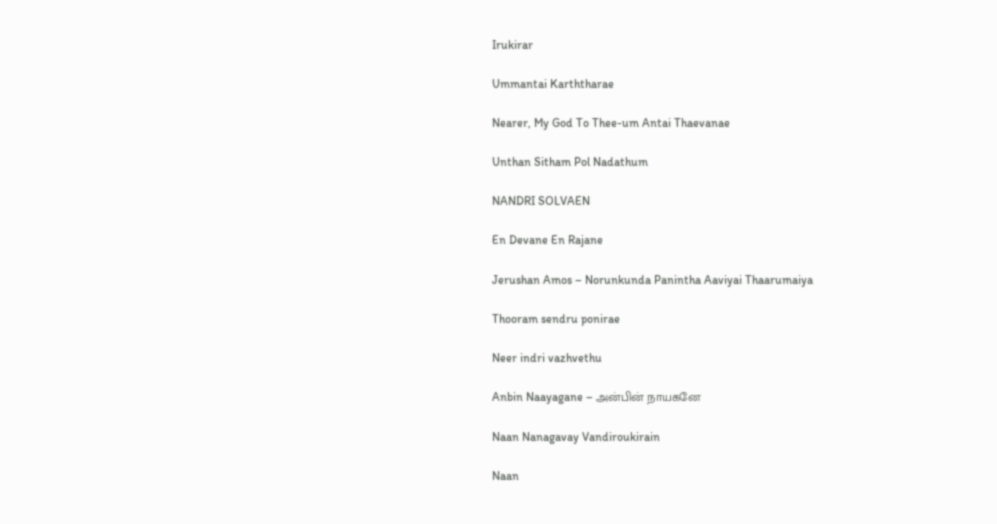Irukirar

Ummantai Karththarae

Nearer, My God To Thee-um Antai Thaevanae

Unthan Sitham Pol Nadathum

NANDRI SOLVAEN

En Devane En Rajane

Jerushan Amos – Norunkunda Panintha Aaviyai Thaarumaiya

Thooram sendru ponirae

Neer indri vazhvethu

Anbin Naayagane – அன்பின் நாயகனே

Naan Nanagavay Vandiroukirain

Naan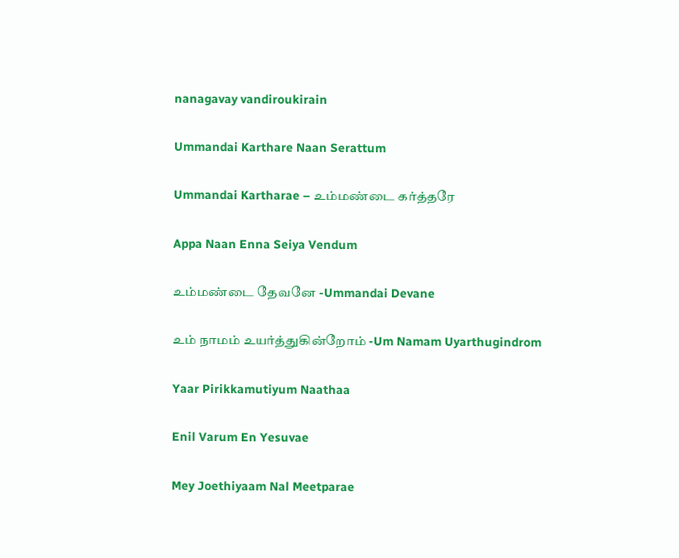nanagavay vandiroukirain

Ummandai Karthare Naan Serattum

Ummandai Kartharae – உம்மண்டை கர்த்தரே

Appa Naan Enna Seiya Vendum

உம்மண்டை தேவனே -Ummandai Devane

உம் நாமம் உயர்த்துகின்றோம் -Um Namam Uyarthugindrom

Yaar Pirikkamutiyum Naathaa

Enil Varum En Yesuvae

Mey Joethiyaam Nal Meetparae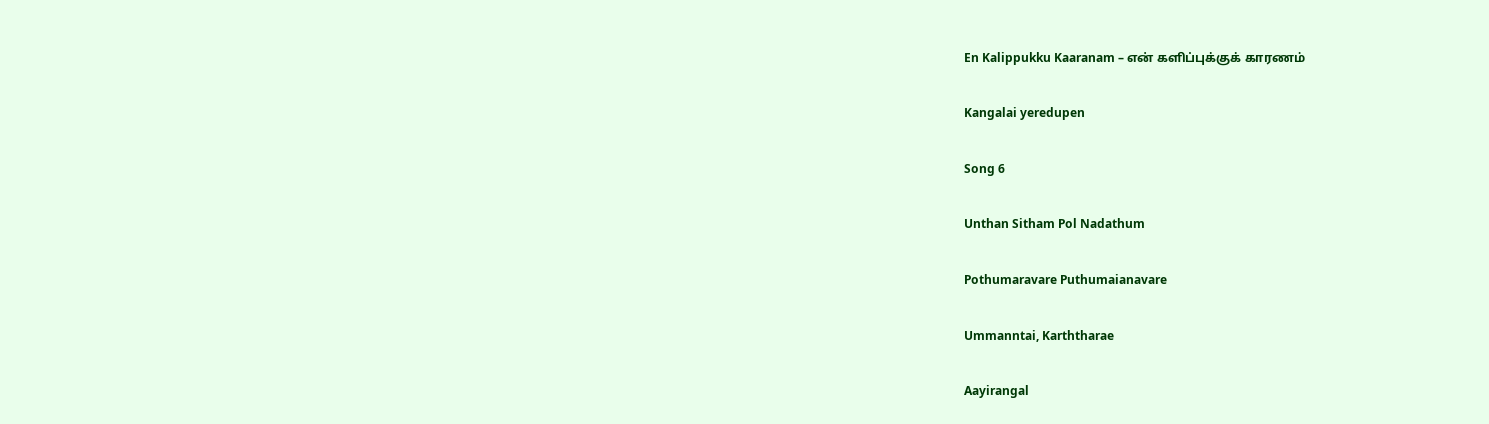En Kalippukku Kaaranam – என் களிப்புக்குக் காரணம்

Kangalai yeredupen

Song 6

Unthan Sitham Pol Nadathum

Pothumaravare Puthumaianavare

Ummanntai, Karththarae

Aayirangal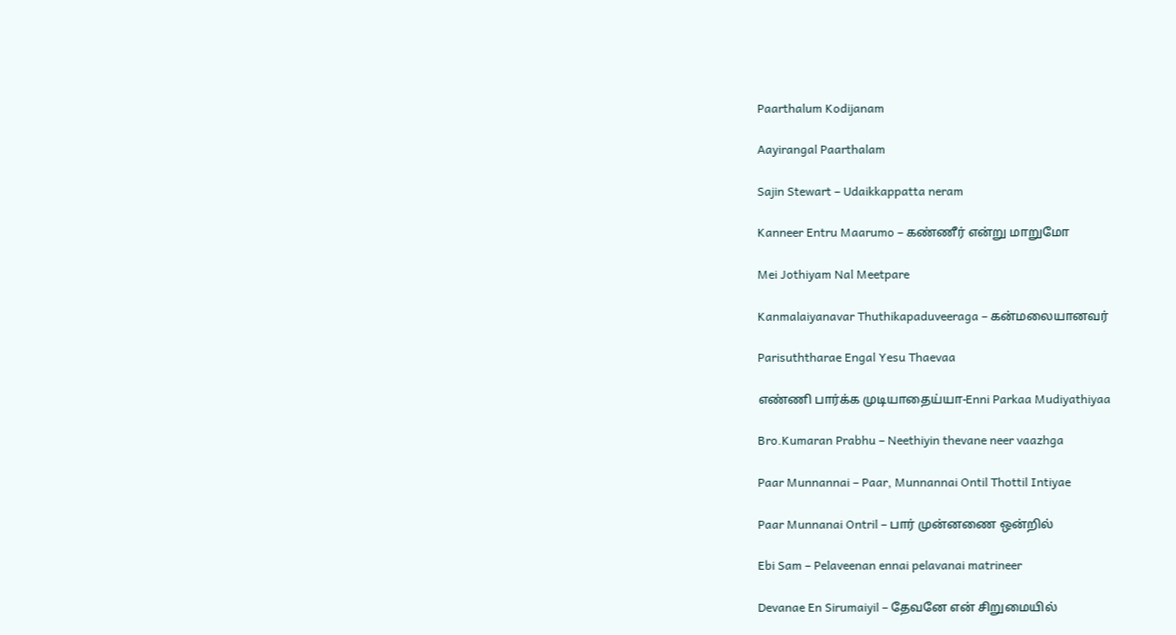Paarthalum Kodijanam

Aayirangal Paarthalam

Sajin Stewart – Udaikkappatta neram

Kanneer Entru Maarumo – கண்ணீர் என்று மாறுமோ

Mei Jothiyam Nal Meetpare

Kanmalaiyanavar Thuthikapaduveeraga – கன்மலையானவர்

Parisuththarae Engal Yesu Thaevaa

எண்ணி பார்க்க முடியாதைய்யா-Enni Parkaa Mudiyathiyaa

Bro.Kumaran Prabhu – Neethiyin thevane neer vaazhga

Paar Munnannai – Paar, Munnannai Ontil Thottil Intiyae

Paar Munnanai Ontril – பார் முன்னணை ஒன்றில்

Ebi Sam – Pelaveenan ennai pelavanai matrineer

Devanae En Sirumaiyil – தேவனே என் சிறுமையில்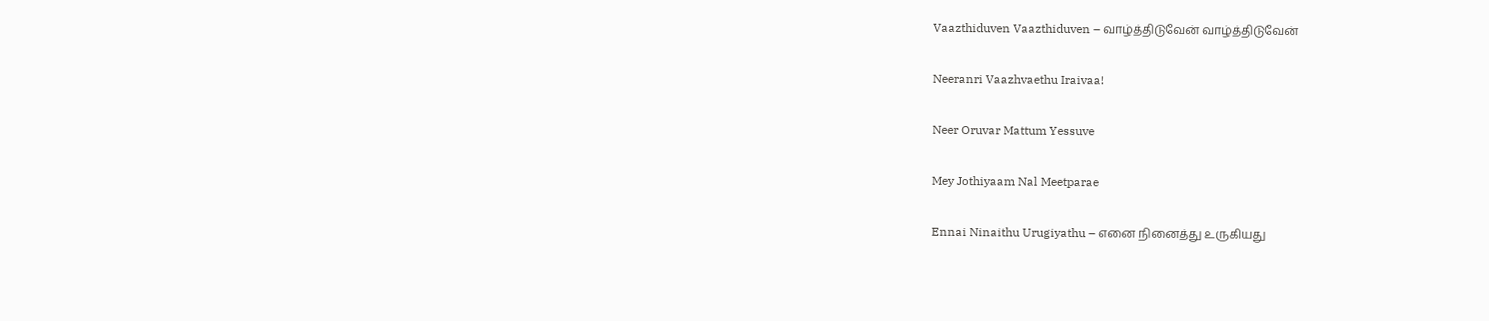Vaazthiduven Vaazthiduven – வாழ்த்திடுவேன் வாழ்த்திடுவேன்

Neeranri Vaazhvaethu Iraivaa!

Neer Oruvar Mattum Yessuve

Mey Jothiyaam Nal Meetparae

Ennai Ninaithu Urugiyathu – எனை நினைத்து உருகியது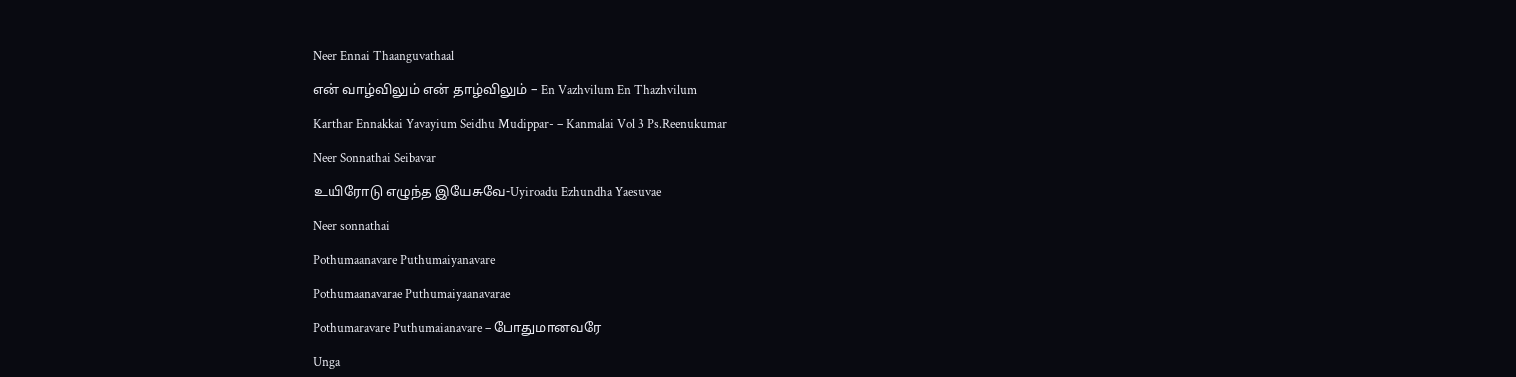Neer Ennai Thaanguvathaal

என் வாழ்விலும் என் தாழ்விலும் – En Vazhvilum En Thazhvilum

Karthar Ennakkai Yavayium Seidhu Mudippar- – Kanmalai Vol 3 Ps.Reenukumar

Neer Sonnathai Seibavar

உயிரோடு எழுந்த இயேசுவே-Uyiroadu Ezhundha Yaesuvae

Neer sonnathai

Pothumaanavare Puthumaiyanavare

Pothumaanavarae Puthumaiyaanavarae

Pothumaravare Puthumaianavare – போதுமானவரே

Unga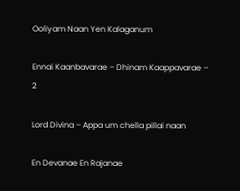Ooliyam Naan Yen Kalaganum

Ennai Kaanbavarae – Dhinam Kaappavarae – 2

Lord Divina – Appa um chella pillai naan

En Devanae En Rajanae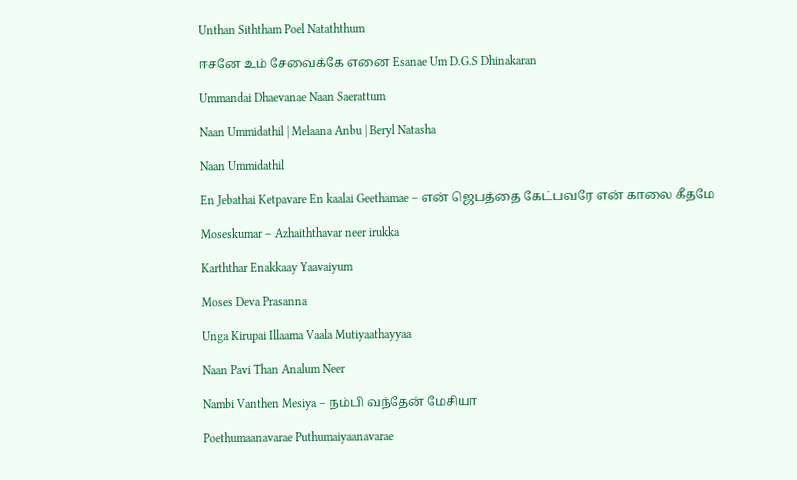Unthan Siththam Poel Nataththum

ஈசனே உம் சேவைக்கே எனை Esanae Um D.G.S Dhinakaran

Ummandai Dhaevanae Naan Saerattum

Naan Ummidathil | Melaana Anbu | Beryl Natasha

Naan Ummidathil

En Jebathai Ketpavare En kaalai Geethamae – என் ஜெபத்தை கேட்பவரே என் காலை கீதமே

Moseskumar – Azhaiththavar neer irukka

Karththar Enakkaay Yaavaiyum

Moses Deva Prasanna

Unga Kirupai Illaama Vaala Mutiyaathayyaa

Naan Pavi Than Analum Neer

Nambi Vanthen Mesiya – நம்பி வந்தேன் மேசியா

Poethumaanavarae Puthumaiyaanavarae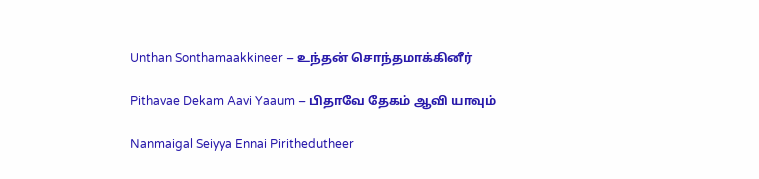Unthan Sonthamaakkineer – உந்தன் சொந்தமாக்கினீர்

Pithavae Dekam Aavi Yaaum – பிதாவே தேகம் ஆவி யாவும்

Nanmaigal Seiyya Ennai Pirithedutheer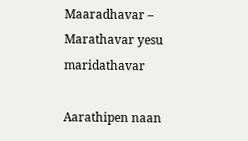Maaradhavar – Marathavar yesu maridathavar

Aarathipen naan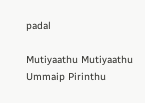padal

Mutiyaathu Mutiyaathu Ummaip Pirinthu